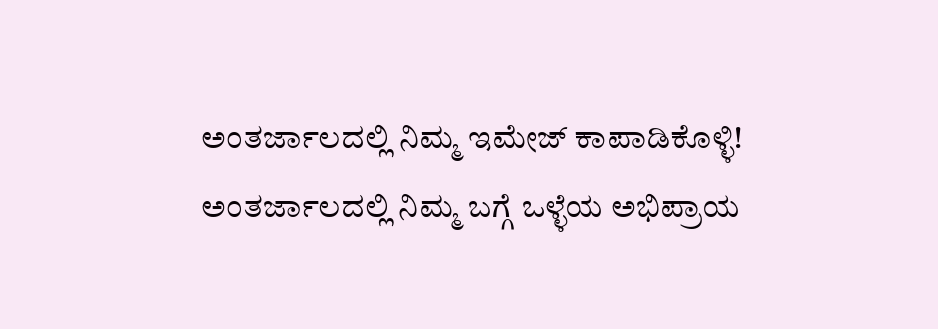ಅಂತರ್ಜಾಲದಲ್ಲಿ ನಿಮ್ಮ ಇಮೇಜ್ ಕಾಪಾಡಿಕೊಳ್ಳಿ!
ಅಂತರ್ಜಾಲದಲ್ಲಿ ನಿಮ್ಮ ಬಗ್ಗೆ ಒಳ್ಳೆಯ ಅಭಿಪ್ರಾಯ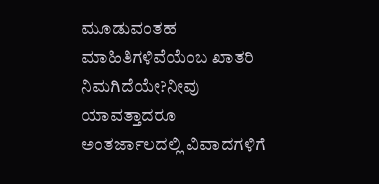ಮೂಡುವಂತಹ ಮಾಹಿತಿಗಳಿವೆಯೆಂಬ ಖಾತರಿ ನಿಮಗಿದೆಯೇ?ನೀವು ಯಾವತ್ತಾದರೂ ಅಂತರ್ಜಾಲದಲ್ಲಿ ವಿವಾದಗಳಿಗೆ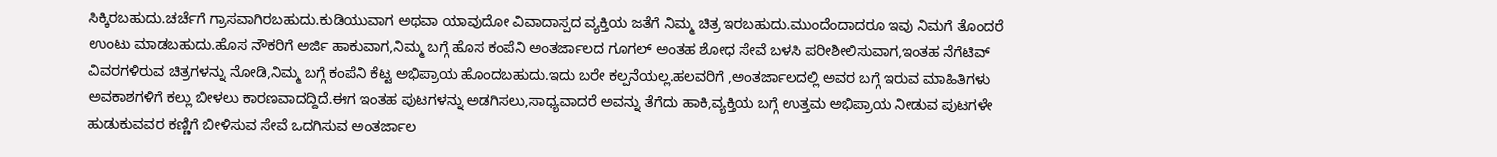ಸಿಕ್ಕಿರಬಹುದು.ಚರ್ಚೆಗೆ ಗ್ರಾಸವಾಗಿರಬಹುದು.ಕುಡಿಯುವಾಗ ಅಥವಾ ಯಾವುದೋ ವಿವಾದಾಸ್ಪದ ವ್ಯಕ್ತಿಯ ಜತೆಗೆ ನಿಮ್ಮ ಚಿತ್ರ ಇರಬಹುದು.ಮುಂದೆಂದಾದರೂ ಇವು ನಿಮಗೆ ತೊಂದರೆ ಉಂಟು ಮಾಡಬಹುದು.ಹೊಸ ನೌಕರಿಗೆ ಅರ್ಜಿ ಹಾಕುವಾಗ,ನಿಮ್ಮ ಬಗ್ಗೆ ಹೊಸ ಕಂಪೆನಿ ಅಂತರ್ಜಾಲದ ಗೂಗಲ್ ಅಂತಹ ಶೋಧ ಸೇವೆ ಬಳಸಿ ಪರೀಶೀಲಿಸುವಾಗ,ಇಂತಹ ನೆಗೆಟಿವ್ ವಿವರಗಳಿರುವ ಚಿತ್ರಗಳನ್ನು ನೋಡಿ,ನಿಮ್ಮ ಬಗ್ಗೆ ಕಂಪೆನಿ ಕೆಟ್ಟ ಅಭಿಪ್ರಾಯ ಹೊಂದಬಹುದು.ಇದು ಬರೇ ಕಲ್ಪನೆಯಲ್ಲ.ಹಲವರಿಗೆ ,ಅಂತರ್ಜಾಲದಲ್ಲಿ ಅವರ ಬಗ್ಗೆ ಇರುವ ಮಾಹಿತಿಗಳು ಅವಕಾಶಗಳಿಗೆ ಕಲ್ಲು ಬೀಳಲು ಕಾರಣವಾದದ್ದಿದೆ.ಈಗ ಇಂತಹ ಪುಟಗಳನ್ನು ಅಡಗಿಸಲು,ಸಾಧ್ಯವಾದರೆ ಅವನ್ನು ತೆಗೆದು ಹಾಕಿ,ವ್ಯಕ್ತಿಯ ಬಗ್ಗೆ ಉತ್ತಮ ಅಭಿಪ್ರಾಯ ನೀಡುವ ಪುಟಗಳೇ ಹುಡುಕುವವರ ಕಣ್ಣಿಗೆ ಬೀಳಿಸುವ ಸೇವೆ ಒದಗಿಸುವ ಅಂತರ್ಜಾಲ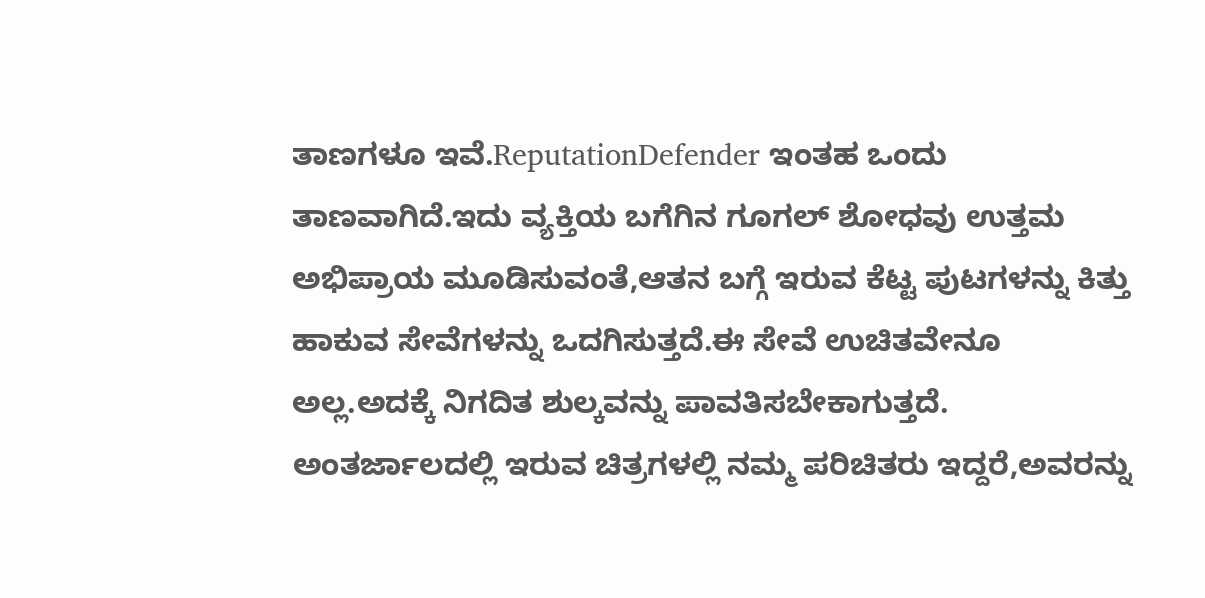ತಾಣಗಳೂ ಇವೆ.ReputationDefender ಇಂತಹ ಒಂದು ತಾಣವಾಗಿದೆ.ಇದು ವ್ಯಕ್ತಿಯ ಬಗೆಗಿನ ಗೂಗಲ್ ಶೋಧವು ಉತ್ತಮ ಅಭಿಪ್ರಾಯ ಮೂಡಿಸುವಂತೆ,ಆತನ ಬಗ್ಗೆ ಇರುವ ಕೆಟ್ಟ ಪುಟಗಳನ್ನು ಕಿತ್ತು ಹಾಕುವ ಸೇವೆಗಳನ್ನು ಒದಗಿಸುತ್ತದೆ.ಈ ಸೇವೆ ಉಚಿತವೇನೂ ಅಲ್ಲ.ಅದಕ್ಕೆ ನಿಗದಿತ ಶುಲ್ಕವನ್ನು ಪಾವತಿಸಬೇಕಾಗುತ್ತದೆ.
ಅಂತರ್ಜಾಲದಲ್ಲಿ ಇರುವ ಚಿತ್ರಗಳಲ್ಲಿ ನಮ್ಮ ಪರಿಚಿತರು ಇದ್ದರೆ,ಅವರನ್ನು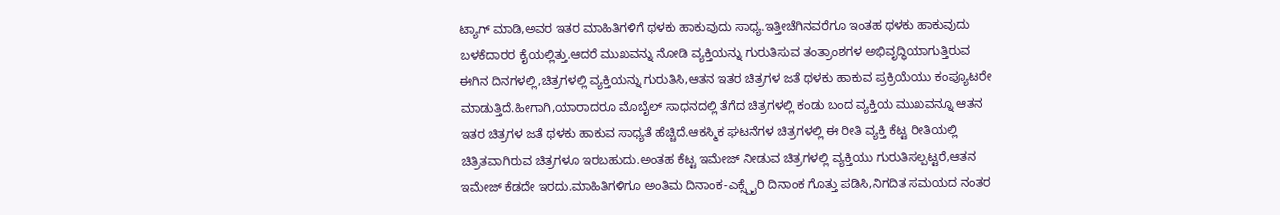ಟ್ಯಾಗ್ ಮಾಡಿ,ಅವರ ಇತರ ಮಾಹಿತಿಗಳಿಗೆ ಥಳಕು ಹಾಕುವುದು ಸಾಧ್ಯ.ಇತ್ತೀಚೆಗಿನವರೆಗೂ ಇಂತಹ ಥಳಕು ಹಾಕುವುದು ಬಳಕೆದಾರರ ಕೈಯಲ್ಲಿತ್ತು.ಆದರೆ ಮುಖವನ್ನು ನೋಡಿ ವ್ಯಕ್ತಿಯನ್ನು ಗುರುತಿಸುವ ತಂತ್ರಾಂಶಗಳ ಅಭಿವೃದ್ಧಿಯಾಗುತ್ತಿರುವ ಈಗಿನ ದಿನಗಳಲ್ಲಿ,ಚಿತ್ರಗಳಲ್ಲಿ ವ್ಯಕ್ತಿಯನ್ನು ಗುರುತಿಸಿ,ಆತನ ಇತರ ಚಿತ್ರಗಳ ಜತೆ ಥಳಕು ಹಾಕುವ ಪ್ರಕ್ರಿಯೆಯು ಕಂಪ್ಯೂಟರೇ ಮಾಡುತ್ತಿದೆ.ಹೀಗಾಗಿ,ಯಾರಾದರೂ ಮೊಬೈಲ್ ಸಾಧನದಲ್ಲಿ ತೆಗೆದ ಚಿತ್ರಗಳಲ್ಲಿ ಕಂಡು ಬಂದ ವ್ಯಕ್ತಿಯ ಮುಖವನ್ನೂ ಆತನ ಇತರ ಚಿತ್ರಗಳ ಜತೆ ಥಳಕು ಹಾಕುವ ಸಾಧ್ಯತೆ ಹೆಚ್ಚಿದೆ.ಆಕಸ್ಮಿಕ ಘಟನೆಗಳ ಚಿತ್ರಗಳಲ್ಲಿ ಈ ರೀತಿ ವ್ಯಕ್ತಿ ಕೆಟ್ಟ ರೀತಿಯಲ್ಲಿ ಚಿತ್ರಿತವಾಗಿರುವ ಚಿತ್ರಗಳೂ ಇರಬಹುದು.ಅಂತಹ ಕೆಟ್ಟ ಇಮೇಜ್ ನೀಡುವ ಚಿತ್ರಗಳಲ್ಲಿ ವ್ಯಕ್ತಿಯು ಗುರುತಿಸಲ್ಪಟ್ಟರೆ,ಆತನ ಇಮೇಜ್ ಕೆಡದೇ ಇರದು.ಮಾಹಿತಿಗಳಿಗೂ ಅಂತಿಮ ದಿನಾಂಕ-ಎಕ್ಸ್ಪೈರಿ ದಿನಾಂಕ ಗೊತ್ತು ಪಡಿಸಿ,ನಿಗದಿತ ಸಮಯದ ನಂತರ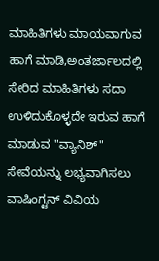ಮಾಹಿತಿಗಳು ಮಾಯವಾಗುವ ಹಾಗೆ ಮಾಡಿ,ಅಂತರ್ಜಾಲದಲ್ಲಿ ಸೇರಿದ ಮಾಹಿತಿಗಳು ಸದಾ ಉಳಿದುಕೊಳ್ಳದೇ ಇರುವ ಹಾಗೆ ಮಾಡುವ "ವ್ಯಾನಿಶ್" ಸೇವೆಯನ್ನು ಲಭ್ಯವಾಗಿಸಲು ವಾಷಿಂಗ್ಟನ್ ವಿವಿಯ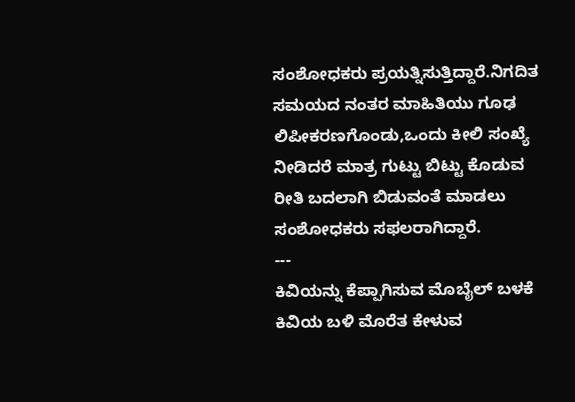ಸಂಶೋಧಕರು ಪ್ರಯತ್ನಿಸುತ್ತಿದ್ದಾರೆ.ನಿಗದಿತ ಸಮಯದ ನಂತರ ಮಾಹಿತಿಯು ಗೂಢ ಲಿಪೀಕರಣಗೊಂಡು,ಒಂದು ಕೀಲಿ ಸಂಖ್ಯೆ ನೀಡಿದರೆ ಮಾತ್ರ ಗುಟ್ಟು ಬಿಟ್ಟು ಕೊಡುವ ರೀತಿ ಬದಲಾಗಿ ಬಿಡುವಂತೆ ಮಾಡಲು ಸಂಶೋಧಕರು ಸಫಲರಾಗಿದ್ದಾರೆ.
---
ಕಿವಿಯನ್ನು ಕೆಪ್ಪಾಗಿಸುವ ಮೊಬೈಲ್ ಬಳಕೆ
ಕಿವಿಯ ಬಳಿ ಮೊರೆತ ಕೇಳುವ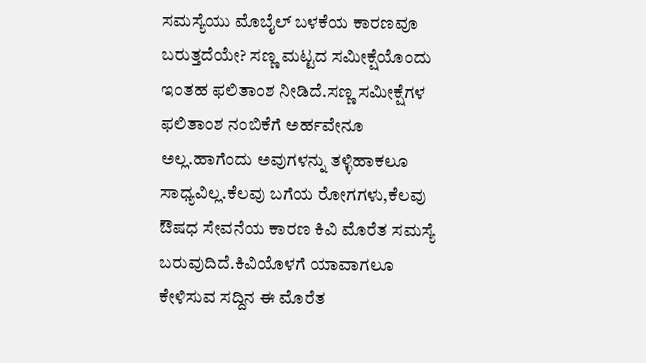ಸಮಸ್ಯೆಯು ಮೊಬೈಲ್ ಬಳಕೆಯ ಕಾರಣವೂ ಬರುತ್ತದೆಯೇ? ಸಣ್ಣ ಮಟ್ಟದ ಸಮೀಕ್ಷೆಯೊಂದು ಇಂತಹ ಫಲಿತಾಂಶ ನೀಡಿದೆ.ಸಣ್ಣ ಸಮೀಕ್ಷೆಗಳ ಫಲಿತಾಂಶ ನಂಬಿಕೆಗೆ ಅರ್ಹವೇನೂ ಅಲ್ಲ.ಹಾಗೆಂದು ಅವುಗಳನ್ನು ತಳ್ಳಿಹಾಕಲೂ ಸಾಧ್ಯವಿಲ್ಲ.ಕೆಲವು ಬಗೆಯ ರೋಗಗಳು,ಕೆಲವು ಔಷಧ ಸೇವನೆಯ ಕಾರಣ ಕಿವಿ ಮೊರೆತ ಸಮಸ್ಯೆ ಬರುವುದಿದೆ.ಕಿವಿಯೊಳಗೆ ಯಾವಾಗಲೂ ಕೇಳಿಸುವ ಸದ್ದಿನ ಈ ಮೊರೆತ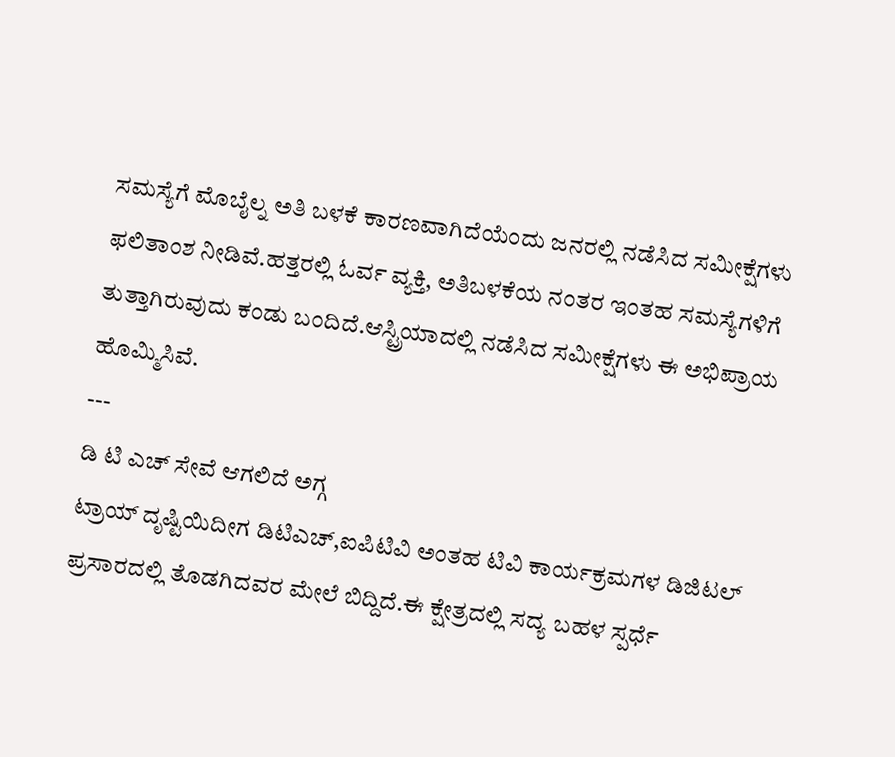ಸಮಸ್ಯೆಗೆ ಮೊಬೈಲ್ನ ಅತಿ ಬಳಕೆ ಕಾರಣವಾಗಿದೆಯೆಂದು ಜನರಲ್ಲಿ ನಡೆಸಿದ ಸಮೀಕ್ಷೆಗಳು ಫಲಿತಾಂಶ ನೀಡಿವೆ.ಹತ್ತರಲ್ಲಿ ಓರ್ವ ವ್ಯಕ್ತಿ, ಅತಿಬಳಕೆಯ ನಂತರ ಇಂತಹ ಸಮಸ್ಯೆಗಳಿಗೆ ತುತ್ತಾಗಿರುವುದು ಕಂಡು ಬಂದಿದೆ.ಆಸ್ಟ್ರಿಯಾದಲ್ಲಿ ನಡೆಸಿದ ಸಮೀಕ್ಷೆಗಳು ಈ ಅಭಿಪ್ರಾಯ ಹೊಮ್ಮಿಸಿವೆ.
---
ಡಿ ಟಿ ಎಚ್ ಸೇವೆ ಆಗಲಿದೆ ಅಗ್ಗ
ಟ್ರಾಯ್ ದೃಷ್ಟಿಯಿದೀಗ ಡಿಟಿಎಚ್,ಐಪಿಟಿವಿ ಅಂತಹ ಟಿವಿ ಕಾರ್ಯಕ್ರಮಗಳ ಡಿಜಿಟಲ್ ಪ್ರಸಾರದಲ್ಲಿ ತೊಡಗಿದವರ ಮೇಲೆ ಬಿದ್ದಿದೆ.ಈ ಕ್ಷೇತ್ರದಲ್ಲಿ ಸದ್ಯ ಬಹಳ ಸ್ಪರ್ಧೆ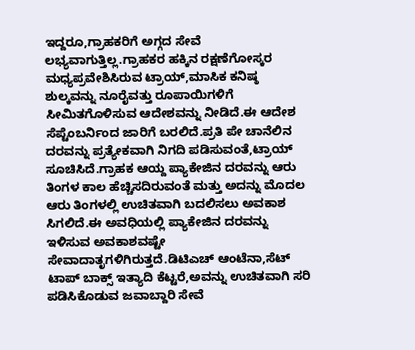ಇದ್ದರೂ,ಗ್ರಾಹಕರಿಗೆ ಅಗ್ಗದ ಸೇವೆ ಲಭ್ಯವಾಗುತ್ತಿಲ್ಲ.ಗ್ರಾಹಕರ ಹಕ್ಕಿನ ರಕ್ಷಣೆಗೋಸ್ಕರ ಮಧ್ಯಪ್ರವೇಶಿಸಿರುವ ಟ್ರಾಯ್,ಮಾಸಿಕ ಕನಿಷ್ಠ ಶುಲ್ಕವನ್ನು ನೂರೈವತ್ತು ರೂಪಾಯಿಗಳಿಗೆ ಸೀಮಿತಗೊಳಿಸುವ ಆದೇಶವನ್ನು ನೀಡಿದೆ.ಈ ಆದೇಶ ಸೆಪ್ಟೆಂಬರ್ನಿಂದ ಜಾರಿಗೆ ಬರಲಿದೆ.ಪ್ರತಿ ಪೇ ಚಾನೆಲಿನ ದರವನ್ನು ಪ್ರತ್ಯೇಕವಾಗಿ ನಿಗದಿ ಪಡಿಸುವಂತೆ,ಟ್ರಾಯ್ ಸೂಚಿಸಿದೆ.ಗ್ರಾಹಕ ಆಯ್ದ ಪ್ಯಾಕೇಜಿನ ದರವನ್ನು ಆರು ತಿಂಗಳ ಕಾಲ ಹೆಚ್ಚಿಸದಿರುವಂತೆ ಮತ್ತು ಅದನ್ನು ಮೊದಲ ಆರು ತಿಂಗಳಲ್ಲಿ ಉಚಿತವಾಗಿ ಬದಲಿಸಲು ಅವಕಾಶ ಸಿಗಲಿದೆ.ಈ ಅವಧಿಯಲ್ಲಿ ಪ್ಯಾಕೇಜಿನ ದರವನ್ನು ಇಳಿಸುವ ಅವಕಾಶವಷ್ಟೇ ಸೇವಾದಾತೃಗಳಿಗಿರುತ್ತದೆ.ಡಿಟಿಎಚ್ ಆಂಟೆನಾ,ಸೆಟ್ ಟಾಪ್ ಬಾಕ್ಸ್ ಇತ್ಯಾದಿ ಕೆಟ್ಟರೆ,ಅವನ್ನು ಉಚಿತವಾಗಿ ಸರಿ ಪಡಿಸಿಕೊಡುವ ಜವಾಬ್ದಾರಿ ಸೇವೆ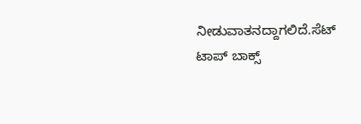ನೀಡುವಾತನದ್ದಾಗಲಿದೆ.ಸೆಟ್ ಟಾಪ್ ಬಾಕ್ಸ್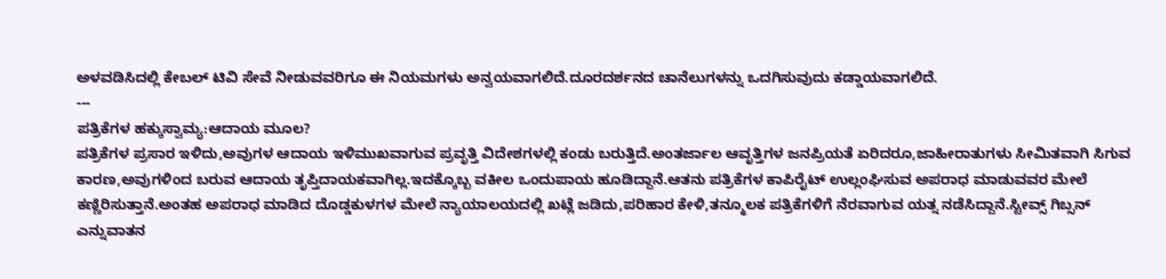ಅಳವಡಿಸಿದಲ್ಲಿ ಕೇಬಲ್ ಟಿವಿ ಸೇವೆ ನೀಡುವವರಿಗೂ ಈ ನಿಯಮಗಳು ಅನ್ವಯವಾಗಲಿದೆ.ದೂರದರ್ಶನದ ಚಾನೆಲುಗಳನ್ನು ಒದಗಿಸುವುದು ಕಡ್ಡಾಯವಾಗಲಿದೆ.
---
ಪತ್ರಿಕೆಗಳ ಹಕ್ಕುಸ್ವಾಮ್ಯ:ಆದಾಯ ಮೂಲ?
ಪತ್ರಿಕೆಗಳ ಪ್ರಸಾರ ಇಳಿದು,ಅವುಗಳ ಆದಾಯ ಇಳಿಮುಖವಾಗುವ ಪ್ರವೃತ್ತಿ ವಿದೇಶಗಳಲ್ಲಿ ಕಂಡು ಬರುತ್ತಿದೆ.ಅಂತರ್ಜಾಲ ಆವೃತ್ತಿಗಳ ಜನಪ್ರಿಯತೆ ಏರಿದರೂ,ಜಾಹೀರಾತುಗಳು ಸೀಮಿತವಾಗಿ ಸಿಗುವ ಕಾರಣ,ಅವುಗಳಿಂದ ಬರುವ ಆದಾಯ ತೃಪ್ತಿದಾಯಕವಾಗಿಲ್ಲ.ಇದಕ್ಕೊಬ್ಬ ವಕೀಲ ಒಂದುಪಾಯ ಹೂಡಿದ್ದಾನೆ.ಆತನು ಪತ್ರಿಕೆಗಳ ಕಾಪಿರೈಟ್ ಉಲ್ಲಂಘಿಸುವ ಅಪರಾಧ ಮಾಡುವವರ ಮೇಲೆ ಕಣ್ಣಿರಿಸುತ್ತಾನೆ.ಅಂತಹ ಅಪರಾಧ ಮಾಡಿದ ದೊಡ್ಡಕುಳಗಳ ಮೇಲೆ ನ್ಯಾಯಾಲಯದಲ್ಲಿ ಖಟ್ಲೆ ಜಡಿದು,ಪರಿಹಾರ ಕೇಳಿ,ತನ್ಮೂಲಕ ಪತ್ರಿಕೆಗಳಿಗೆ ನೆರವಾಗುವ ಯತ್ನ ನಡೆಸಿದ್ದಾನೆ.ಸ್ಟೀವ್ಸ್ ಗಿಬ್ಸನ್ ಎನ್ನುವಾತನ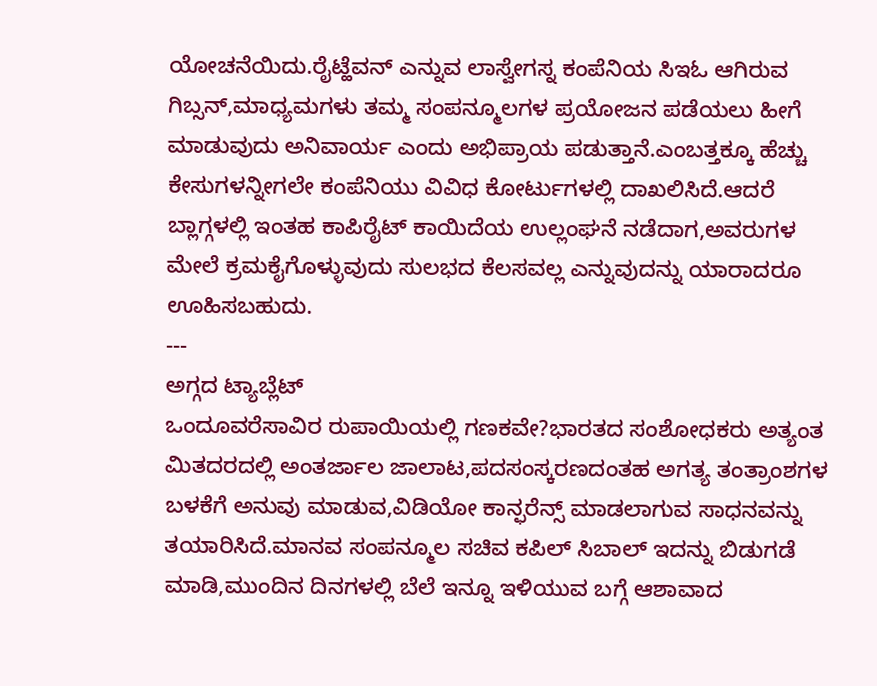ಯೋಚನೆಯಿದು.ರೈಟ್ಹೆವನ್ ಎನ್ನುವ ಲಾಸ್ವೇಗಸ್ನ ಕಂಪೆನಿಯ ಸಿಇಓ ಆಗಿರುವ ಗಿಬ್ಸನ್,ಮಾಧ್ಯಮಗಳು ತಮ್ಮ ಸಂಪನ್ಮೂಲಗಳ ಪ್ರಯೋಜನ ಪಡೆಯಲು ಹೀಗೆ ಮಾಡುವುದು ಅನಿವಾರ್ಯ ಎಂದು ಅಭಿಪ್ರಾಯ ಪಡುತ್ತಾನೆ.ಎಂಬತ್ತಕ್ಕೂ ಹೆಚ್ಚು ಕೇಸುಗಳನ್ನೀಗಲೇ ಕಂಪೆನಿಯು ವಿವಿಧ ಕೋರ್ಟುಗಳಲ್ಲಿ ದಾಖಲಿಸಿದೆ.ಆದರೆ ಬ್ಲಾಗ್ಗಳಲ್ಲಿ ಇಂತಹ ಕಾಪಿರೈಟ್ ಕಾಯಿದೆಯ ಉಲ್ಲಂಘನೆ ನಡೆದಾಗ,ಅವರುಗಳ ಮೇಲೆ ಕ್ರಮಕೈಗೊಳ್ಳುವುದು ಸುಲಭದ ಕೆಲಸವಲ್ಲ ಎನ್ನುವುದನ್ನು ಯಾರಾದರೂ ಊಹಿಸಬಹುದು.
---
ಅಗ್ಗದ ಟ್ಯಾಬ್ಲೆಟ್
ಒಂದೂವರೆಸಾವಿರ ರುಪಾಯಿಯಲ್ಲಿ ಗಣಕವೇ?ಭಾರತದ ಸಂಶೋಧಕರು ಅತ್ಯಂತ ಮಿತದರದಲ್ಲಿ ಅಂತರ್ಜಾಲ ಜಾಲಾಟ,ಪದಸಂಸ್ಕರಣದಂತಹ ಅಗತ್ಯ ತಂತ್ರಾಂಶಗಳ ಬಳಕೆಗೆ ಅನುವು ಮಾಡುವ,ವಿಡಿಯೋ ಕಾನ್ಫರೆನ್ಸ್ ಮಾಡಲಾಗುವ ಸಾಧನವನ್ನು ತಯಾರಿಸಿದೆ.ಮಾನವ ಸಂಪನ್ಮೂಲ ಸಚಿವ ಕಪಿಲ್ ಸಿಬಾಲ್ ಇದನ್ನು ಬಿಡುಗಡೆ ಮಾಡಿ,ಮುಂದಿನ ದಿನಗಳಲ್ಲಿ ಬೆಲೆ ಇನ್ನೂ ಇಳಿಯುವ ಬಗ್ಗೆ ಆಶಾವಾದ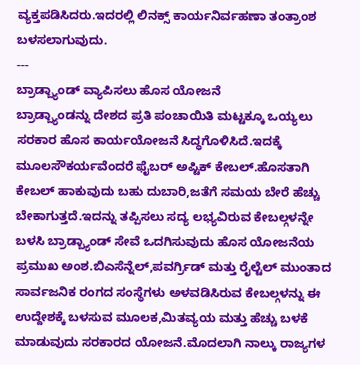ವ್ಯಕ್ತಪಡಿಸಿದರು.ಇದರಲ್ಲಿ ಲಿನಕ್ಸ್ ಕಾರ್ಯನಿರ್ವಹಣಾ ತಂತ್ರಾಂಶ ಬಳಸಲಾಗುವುದು.
---
ಬ್ರಾಡ್ಬ್ಯಾಂಡ್ ವ್ಯಾಪಿಸಲು ಹೊಸ ಯೋಜನೆ
ಬ್ರಾಡ್ಬ್ಯಾಂಡನ್ನು ದೇಶದ ಪ್ರತಿ ಪಂಚಾಯಿತಿ ಮಟ್ಟಕ್ಕೂ ಒಯ್ಯಲು ಸರಕಾರ ಹೊಸ ಕಾರ್ಯಯೋಜನೆ ಸಿದ್ಧಗೊಳಿಸಿದೆ.ಇದಕ್ಕೆ ಮೂಲಸೌಕರ್ಯವೆಂದರೆ ಫೈಬರ್ ಅಪ್ಟಿಕ್ ಕೇಬಲ್.ಹೊಸತಾಗಿ ಕೇಬಲ್ ಹಾಕುವುದು ಬಹು ದುಬಾರಿ,ಜತೆಗೆ ಸಮಯ ಬೇರೆ ಹೆಚ್ಚು ಬೇಕಾಗುತ್ತದೆ.ಇದನ್ನು ತಪ್ಪಿಸಲು ಸದ್ಯ ಲಭ್ಯವಿರುವ ಕೇಬಲ್ಗಳನ್ನೇ ಬಳಸಿ ಬ್ರಾಡ್ಬ್ಯಾಂಡ್ ಸೇವೆ ಒದಗಿಸುವುದು ಹೊಸ ಯೋಜನೆಯ ಪ್ರಮುಖ ಅಂಶ.ಬಿಎಸೆನ್ನೆಲ್,ಪವರ್ಗ್ರಿಡ್ ಮತ್ತು ರೈಲ್ಟೆಲ್ ಮುಂತಾದ ಸಾರ್ವಜನಿಕ ರಂಗದ ಸಂಸ್ಥೆಗಳು ಅಳವಡಿಸಿರುವ ಕೇಬಲ್ಗಳನ್ನು ಈ ಉದ್ದೇಶಕ್ಕೆ ಬಳಸುವ ಮೂಲಕ,ಮಿತವ್ಯಯ ಮತ್ತು ಹೆಚ್ಚು ಬಳಕೆ ಮಾಡುವುದು ಸರಕಾರದ ಯೋಜನೆ.ಮೊದಲಾಗಿ ನಾಲ್ಕು ರಾಜ್ಯಗಳ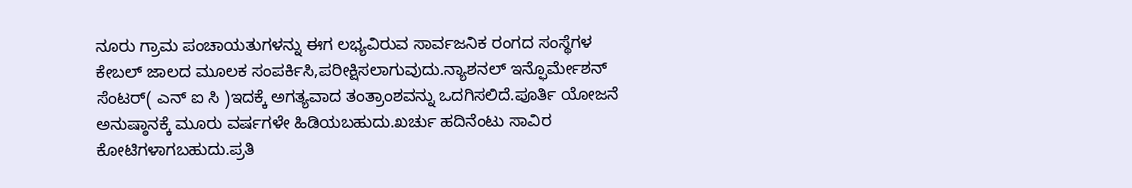ನೂರು ಗ್ರಾಮ ಪಂಚಾಯತುಗಳನ್ನು ಈಗ ಲಭ್ಯವಿರುವ ಸಾರ್ವಜನಿಕ ರಂಗದ ಸಂಸ್ಥೆಗಳ ಕೇಬಲ್ ಜಾಲದ ಮೂಲಕ ಸಂಪರ್ಕಿಸಿ,ಪರೀಕ್ಷಿಸಲಾಗುವುದು.ನ್ಯಾಶನಲ್ ಇನ್ಫೊರ್ಮೇಶನ್ ಸೆಂಟರ್( ಎನ್ ಐ ಸಿ )ಇದಕ್ಕೆ ಅಗತ್ಯವಾದ ತಂತ್ರಾಂಶವನ್ನು ಒದಗಿಸಲಿದೆ.ಪೂರ್ತಿ ಯೋಜನೆ ಅನುಷ್ಠಾನಕ್ಕೆ ಮೂರು ವರ್ಷಗಳೇ ಹಿಡಿಯಬಹುದು.ಖರ್ಚು ಹದಿನೆಂಟು ಸಾವಿರ ಕೋಟಿಗಳಾಗಬಹುದು.ಪ್ರತಿ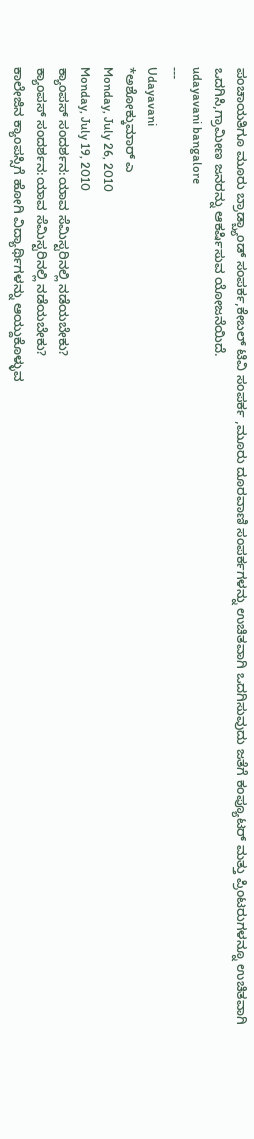ಪಂಚಾಯತಿಗೂ ಮೂರು ಬ್ರಾಡ್ಬ್ಯಾಂಡ್ ಸಂಪರ್ಕ,ಕೇಬಲ್ ಟಿವಿ ಸಂಪರ್ಕ ,ಮೂರು ದೂರವಾಣಿ ಸಂಪರ್ಕಗಳನ್ನು ಉಚಿತವಾಗಿ ಒದಗಿಸುವುದು ಜತೆಗೆ ಕಂಪ್ಯೂಟರ್ ಮತ್ತು ಪ್ರಿಂಟರುಗಳನ್ನೂ ಉಚಿತವಾಗಿ ಒದಗಿಸಿ,ಗ್ರಾಮೀಣ ಜನರನ್ನು ಆಕರ್ಷಿಸುವ ಯೋಜನೆಯಿದೆ.
udayavani bangalore
---
Udayavani
*ಅಶೋಕ್ಕುಮಾರ್ ಎ
Monday, July 26, 2010
Monday, July 19, 2010
ಕ್ಯಾಂಪಸ್ ಸಂದರ್ಶನ:ಯಾವ ಸೆಮಿಸ್ಟರಿನಲ್ಲಿ ನಡೆಯಬೇಕು?
ಕ್ಯಾಂಪಸ್ ಸಂದರ್ಶನ:ಯಾವ ಸೆಮಿಸ್ಟರಿನಲ್ಲಿ ನಡೆಯಬೇಕು?
ಕಾಲೇಜಿನ ಕ್ಯಾಂಪಸ್ಸಿಗೆ ಹೋಗಿ ವಿದ್ಯಾರ್ಥಿಗಳನ್ನು ಆಯ್ದುಕೊಳ್ಳುವ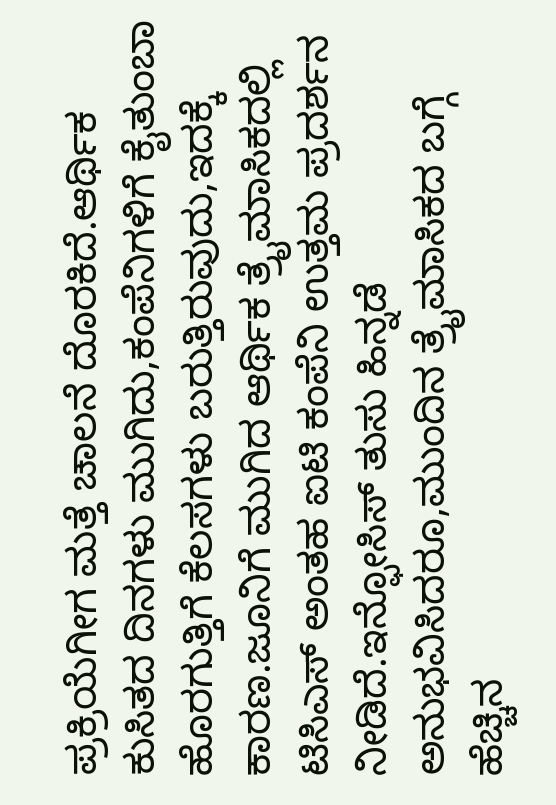ಪ್ರಕ್ರಿಯೆಗೀಗ ಮತ್ತೆ ಚಾಲನೆ ದೊರಕಿದೆ.ಆರ್ಥಿಕ ಕುಸಿತದ ದಿನಗಳು ಮುಗಿದು,ಕಂಪೆನಿಗಳಿಗೆ ಕೈತುಂಬಾ ಹೊರಗುತ್ತಿಗೆ ಕೆಲಸಗಳು ಬರುತ್ತಿರುವುದು,ಇದಕ್ಕೆ ಕಾರಣ.ಜೂನಿಗೆ ಮುಗಿದ ಆರ್ಥಿಕ ತ್ರೈಮಾಸಿಕದಲ್ಲಿ ಟಿಸಿಎಸ್ ಅಂತಹ ಐಟಿ ಕಂಪೆನಿ ಉತ್ತಮ ಪ್ರದರ್ಶನ ನೀಡಿದೆ.ಇನ್ಫೋಸಿಸ್ ತುಸು ಹಿನ್ನಡೆ ಅನುಭವಿಸಿದರೂ,ಮುಂದಿನ ತ್ರೈಮಾಸಿಕದ ಬಗ್ಗೆ ಹೆಚ್ಚಿನ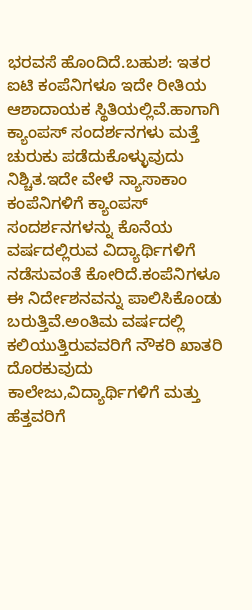ಭರವಸೆ ಹೊಂದಿದೆ.ಬಹುಶ: ಇತರ ಐಟಿ ಕಂಪೆನಿಗಳೂ ಇದೇ ರೀತಿಯ ಆಶಾದಾಯಕ ಸ್ಥಿತಿಯಲ್ಲಿವೆ.ಹಾಗಾಗಿ ಕ್ಯಾಂಪಸ್ ಸಂದರ್ಶನಗಳು ಮತ್ತೆ ಚುರುಕು ಪಡೆದುಕೊಳ್ಳುವುದು ನಿಶ್ಚಿತ.ಇದೇ ವೇಳೆ ನ್ಯಾಸಾಕಾಂ ಕಂಪೆನಿಗಳಿಗೆ ಕ್ಯಾಂಪಸ್ ಸಂದರ್ಶನಗಳನ್ನು ಕೊನೆಯ ವರ್ಷದಲ್ಲಿರುವ ವಿದ್ಯಾರ್ಥಿಗಳಿಗೆ ನಡೆಸುವಂತೆ ಕೋರಿದೆ.ಕಂಪೆನಿಗಳೂ ಈ ನಿರ್ದೇಶನವನ್ನು ಪಾಲಿಸಿಕೊಂಡು ಬರುತ್ತಿವೆ.ಅಂತಿಮ ವರ್ಷದಲ್ಲಿ ಕಲಿಯುತ್ತಿರುವವರಿಗೆ ನೌಕರಿ ಖಾತರಿ ದೊರಕುವುದು ಕಾಲೇಜು,ವಿದ್ಯಾರ್ಥಿಗಳಿಗೆ ಮತ್ತು ಹೆತ್ತವರಿಗೆ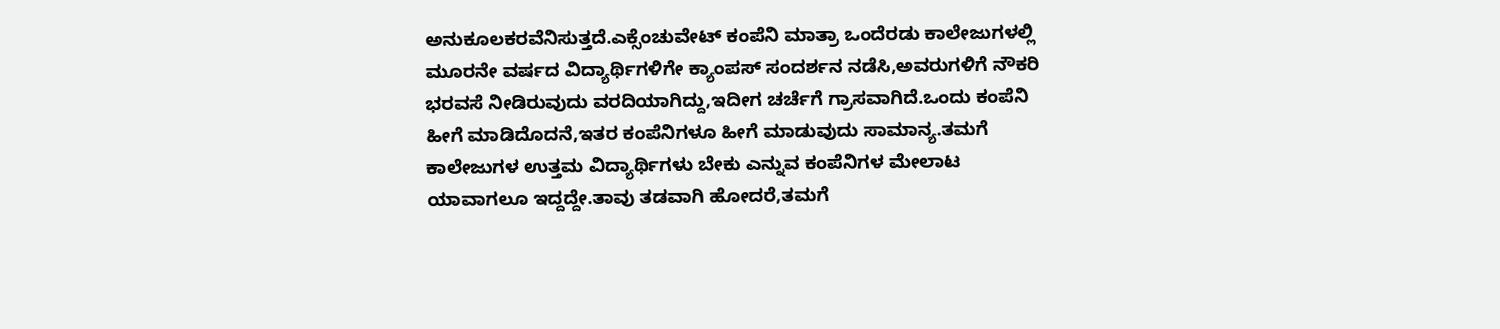ಅನುಕೂಲಕರವೆನಿಸುತ್ತದೆ.ಎಕ್ಸೆಂಚುವೇಟ್ ಕಂಪೆನಿ ಮಾತ್ರಾ ಒಂದೆರಡು ಕಾಲೇಜುಗಳಲ್ಲಿ ಮೂರನೇ ವರ್ಷದ ವಿದ್ಯಾರ್ಥಿಗಳಿಗೇ ಕ್ಯಾಂಪಸ್ ಸಂದರ್ಶನ ನಡೆಸಿ,ಅವರುಗಳಿಗೆ ನೌಕರಿ ಭರವಸೆ ನೀಡಿರುವುದು ವರದಿಯಾಗಿದ್ದು,ಇದೀಗ ಚರ್ಚೆಗೆ ಗ್ರಾಸವಾಗಿದೆ.ಒಂದು ಕಂಪೆನಿ ಹೀಗೆ ಮಾಡಿದೊದನೆ,ಇತರ ಕಂಪೆನಿಗಳೂ ಹೀಗೆ ಮಾಡುವುದು ಸಾಮಾನ್ಯ.ತಮಗೆ ಕಾಲೇಜುಗಳ ಉತ್ತಮ ವಿದ್ಯಾರ್ಥಿಗಳು ಬೇಕು ಎನ್ನುವ ಕಂಪೆನಿಗಳ ಮೇಲಾಟ ಯಾವಾಗಲೂ ಇದ್ದದ್ದೇ.ತಾವು ತಡವಾಗಿ ಹೋದರೆ,ತಮಗೆ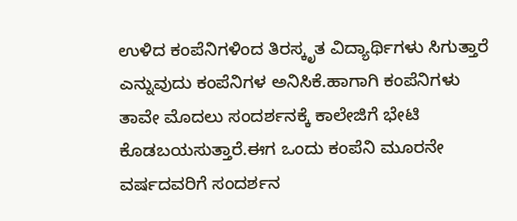ಉಳಿದ ಕಂಪೆನಿಗಳಿಂದ ತಿರಸ್ಕೃತ ವಿದ್ಯಾರ್ಥಿಗಳು ಸಿಗುತ್ತಾರೆ ಎನ್ನುವುದು ಕಂಪೆನಿಗಳ ಅನಿಸಿಕೆ.ಹಾಗಾಗಿ ಕಂಪೆನಿಗಳು ತಾವೇ ಮೊದಲು ಸಂದರ್ಶನಕ್ಕೆ ಕಾಲೇಜಿಗೆ ಭೇಟಿ ಕೊಡಬಯಸುತ್ತಾರೆ.ಈಗ ಒಂದು ಕಂಪೆನಿ ಮೂರನೇ ವರ್ಷದವರಿಗೆ ಸಂದರ್ಶನ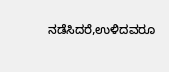ನಡೆಸಿದರೆ,ಉಳಿದವರೂ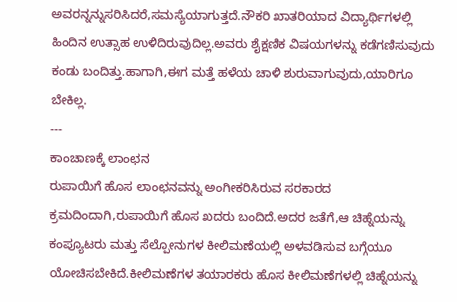ಅವರನ್ನನ್ನುಸರಿಸಿದರೆ,ಸಮಸ್ಯೆಯಾಗುತ್ತದೆ.ನೌಕರಿ ಖಾತರಿಯಾದ ವಿದ್ಯಾರ್ಥಿಗಳಲ್ಲಿ ಹಿಂದಿನ ಉತ್ಸಾಹ ಉಳಿದಿರುವುದಿಲ್ಲ.ಅವರು ಶೈಕ್ಷಣಿಕ ವಿಷಯಗಳನ್ನು ಕಡೆಗಣಿಸುವುದು ಕಂಡು ಬಂದಿತ್ತು.ಹಾಗಾಗಿ,ಈಗ ಮತ್ತೆ ಹಳೆಯ ಚಾಳಿ ಶುರುವಾಗುವುದು,ಯಾರಿಗೂ ಬೇಕಿಲ್ಲ.
---
ಕಾಂಚಾಣಕ್ಕೆ ಲಾಂಛನ
ರುಪಾಯಿಗೆ ಹೊಸ ಲಾಂಛನವನ್ನು ಅಂಗೀಕರಿಸಿರುವ ಸರಕಾರದ ಕ್ರಮದಿಂದಾಗಿ,ರುಪಾಯಿಗೆ ಹೊಸ ಖದರು ಬಂದಿದೆ.ಅದರ ಜತೆಗೆ,ಆ ಚಿಹ್ನೆಯನ್ನು ಕಂಪ್ಯೂಟರು ಮತ್ತು ಸೆಲ್ಪೋನುಗಳ ಕೀಲಿಮಣೆಯಲ್ಲಿ ಅಳವಡಿಸುವ ಬಗ್ಗೆಯೂ ಯೋಚಿಸಬೇಕಿದೆ.ಕೀಲಿಮಣೆಗಳ ತಯಾರಕರು ಹೊಸ ಕೀಲಿಮಣೆಗಳಲ್ಲಿ ಚಿಹ್ನೆಯನ್ನು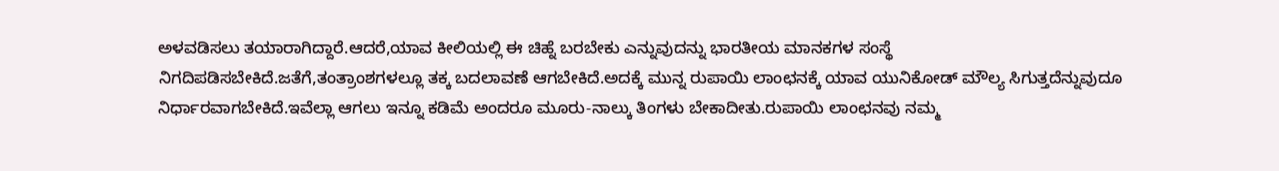ಅಳವಡಿಸಲು ತಯಾರಾಗಿದ್ದಾರೆ.ಆದರೆ,ಯಾವ ಕೀಲಿಯಲ್ಲಿ ಈ ಚಿಹ್ನೆ ಬರಬೇಕು ಎನ್ನುವುದನ್ನು ಭಾರತೀಯ ಮಾನಕಗಳ ಸಂಸ್ಥೆ ನಿಗದಿಪಡಿಸಬೇಕಿದೆ.ಜತೆಗೆ,ತಂತ್ರಾಂಶಗಳಲ್ಲೂ ತಕ್ಕ ಬದಲಾವಣೆ ಆಗಬೇಕಿದೆ.ಅದಕ್ಕೆ ಮುನ್ನ ರುಪಾಯಿ ಲಾಂಛನಕ್ಕೆ ಯಾವ ಯುನಿಕೋಡ್ ಮೌಲ್ಯ ಸಿಗುತ್ತದೆನ್ನುವುದೂ ನಿರ್ಧಾರವಾಗಬೇಕಿದೆ.ಇವೆಲ್ಲಾ ಆಗಲು ಇನ್ನೂ ಕಡಿಮೆ ಅಂದರೂ ಮೂರು-ನಾಲ್ಕು ತಿಂಗಳು ಬೇಕಾದೀತು.ರುಪಾಯಿ ಲಾಂಛನವು ನಮ್ಮ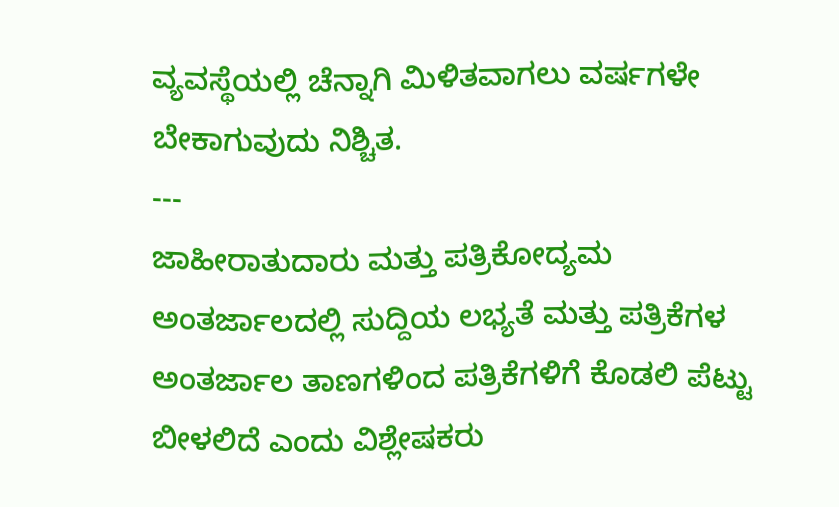ವ್ಯವಸ್ಥೆಯಲ್ಲಿ ಚೆನ್ನಾಗಿ ಮಿಳಿತವಾಗಲು ವರ್ಷಗಳೇ ಬೇಕಾಗುವುದು ನಿಶ್ಚಿತ.
---
ಜಾಹೀರಾತುದಾರು ಮತ್ತು ಪತ್ರಿಕೋದ್ಯಮ
ಅಂತರ್ಜಾಲದಲ್ಲಿ ಸುದ್ದಿಯ ಲಭ್ಯತೆ ಮತ್ತು ಪತ್ರಿಕೆಗಳ ಅಂತರ್ಜಾಲ ತಾಣಗಳಿಂದ ಪತ್ರಿಕೆಗಳಿಗೆ ಕೊಡಲಿ ಪೆಟ್ಟು ಬೀಳಲಿದೆ ಎಂದು ವಿಶ್ಲೇಷಕರು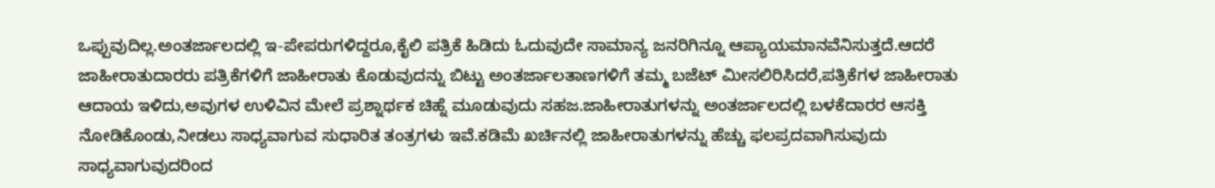ಒಪ್ಪುವುದಿಲ್ಲ.ಅಂತರ್ಜಾಲದಲ್ಲಿ ಇ-ಪೇಪರುಗಳಿದ್ದರೂ,ಕೈಲಿ ಪತ್ರಿಕೆ ಹಿಡಿದು ಓದುವುದೇ ಸಾಮಾನ್ಯ ಜನರಿಗಿನ್ನೂ ಆಪ್ಯಾಯಮಾನವೆನಿಸುತ್ತದೆ.ಆದರೆ ಜಾಹೀರಾತುದಾರರು ಪತ್ರಿಕೆಗಳಿಗೆ ಜಾಹೀರಾತು ಕೊಡುವುದನ್ನು ಬಿಟ್ಟು ಅಂತರ್ಜಾಲತಾಣಗಳಿಗೆ ತಮ್ಮ ಬಜೆಟ್ ಮೀಸಲಿರಿಸಿದರೆ,ಪತ್ರಿಕೆಗಳ ಜಾಹೀರಾತು ಆದಾಯ ಇಳಿದು,ಅವುಗಳ ಉಳಿವಿನ ಮೇಲೆ ಪ್ರಶ್ನಾರ್ಥಕ ಚಿಹ್ನೆ ಮೂಡುವುದು ಸಹಜ.ಜಾಹೀರಾತುಗಳನ್ನು ಅಂತರ್ಜಾಲದಲ್ಲಿ ಬಳಕೆದಾರರ ಆಸಕ್ತಿ ನೋಡಿಕೊಂಡು,ನೀಡಲು ಸಾಧ್ಯವಾಗುವ ಸುಧಾರಿತ ತಂತ್ರಗಳು ಇವೆ.ಕಡಿಮೆ ಖರ್ಚಿನಲ್ಲಿ ಜಾಹೀರಾತುಗಳನ್ನು ಹೆಚ್ಚು ಫಲಪ್ರದವಾಗಿಸುವುದು ಸಾಧ್ಯವಾಗುವುದರಿಂದ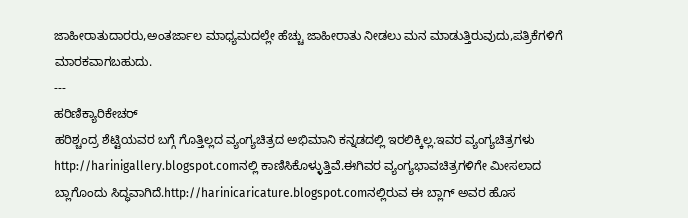ಜಾಹೀರಾತುದಾರರು,ಅಂತರ್ಜಾಲ ಮಾಧ್ಯಮದಲ್ಲೇ ಹೆಚ್ಚು ಜಾಹೀರಾತು ನೀಡಲು ಮನ ಮಾಡುತ್ತಿರುವುದು,ಪತ್ರಿಕೆಗಳಿಗೆ ಮಾರಕವಾಗಬಹುದು.
---
ಹರಿಣಿಕ್ಯಾರಿಕೇಚರ್
ಹರಿಶ್ಚಂದ್ರ ಶೆಟ್ಟಿಯವರ ಬಗ್ಗೆ ಗೊತ್ತಿಲ್ಲದ ವ್ಯಂಗ್ಯಚಿತ್ರದ ಅಭಿಮಾನಿ ಕನ್ನಡದಲ್ಲಿ ಇರಲಿಕ್ಕಿಲ್ಲ.ಇವರ ವ್ಯಂಗ್ಯಚಿತ್ರಗಳು http://harinigallery.blogspot.comನಲ್ಲಿ ಕಾಣಿಸಿಕೊಳ್ಳುತ್ತಿವೆ.ಈಗಿವರ ವ್ಯಂಗ್ಯಭಾವಚಿತ್ರಗಳಿಗೇ ಮೀಸಲಾದ ಬ್ಲಾಗೊಂದು ಸಿದ್ಧವಾಗಿದೆ.http://harinicaricature.blogspot.comನಲ್ಲಿರುವ ಈ ಬ್ಲಾಗ್ ಅವರ ಹೊಸ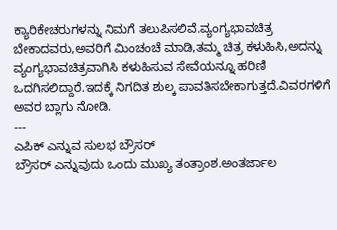ಕ್ಯಾರಿಕೇಚರುಗಳನ್ನು ನಿಮಗೆ ತಲುಪಿಸಲಿವೆ.ವ್ಯಂಗ್ಯಭಾವಚಿತ್ರ ಬೇಕಾದವರು,ಅವರಿಗೆ ಮಿಂಚಂಚೆ ಮಾಡಿ,ತಮ್ಮ ಚಿತ್ರ ಕಳುಹಿಸಿ,ಅದನ್ನು ವ್ಯಂಗ್ಯಭಾವಚಿತ್ರವಾಗಿಸಿ ಕಳುಹಿಸುವ ಸೇವೆಯನ್ನೂ ಹರಿಣಿ ಒದಗಿಸಲಿದ್ದಾರೆ.ಇದಕ್ಕೆ ನಿಗದಿತ ಶುಲ್ಕ ಪಾವತಿಸಬೇಕಾಗುತ್ತದೆ.ವಿವರಗಳಿಗೆ ಅವರ ಬ್ಲಾಗು ನೋಡಿ.
---
ಎಪಿಕ್ ಎನ್ನುವ ಸುಲಭ ಬ್ರೌಸರ್
ಬ್ರೌಸರ್ ಎನ್ನುವುದು ಒಂದು ಮುಖ್ಯ ತಂತ್ರಾಂಶ.ಅಂತರ್ಜಾಲ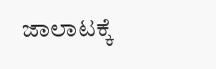ಜಾಲಾಟಕ್ಕೆ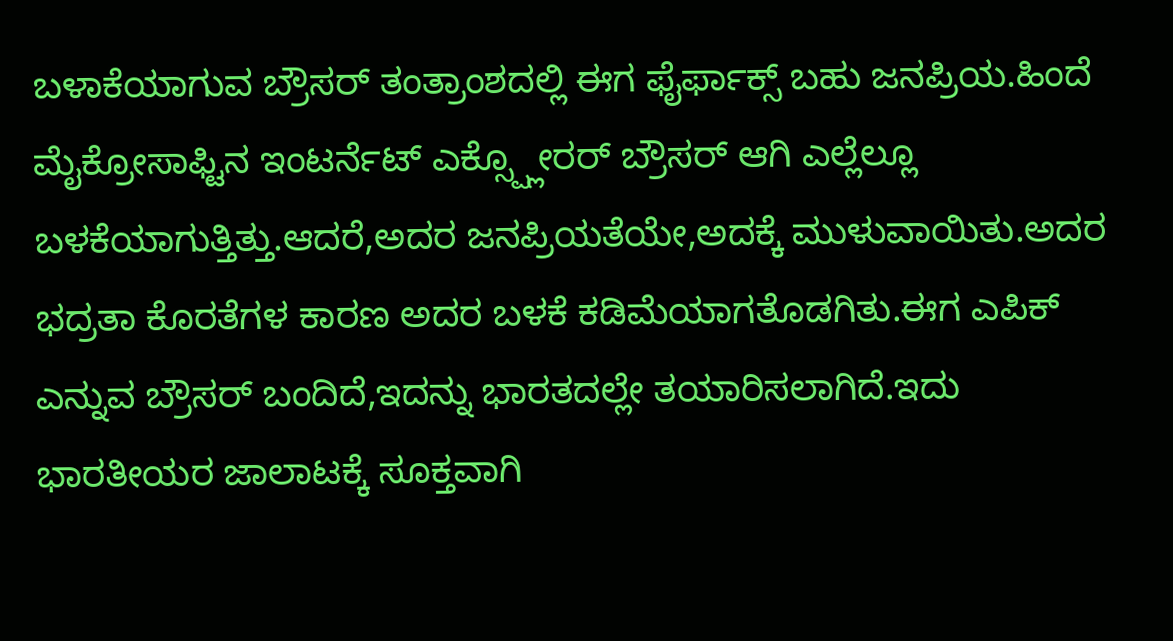ಬಳಾಕೆಯಾಗುವ ಬ್ರೌಸರ್ ತಂತ್ರಾಂಶದಲ್ಲಿ ಈಗ ಫೈರ್ಫಾಕ್ಸ್ ಬಹು ಜನಪ್ರಿಯ.ಹಿಂದೆ ಮೈಕ್ರೋಸಾಫ್ಟಿನ ಇಂಟರ್ನೆಟ್ ಎಕ್ಸ್ಪ್ಲೋರರ್ ಬ್ರೌಸರ್ ಆಗಿ ಎಲ್ಲೆಲ್ಲೂ ಬಳಕೆಯಾಗುತ್ತಿತ್ತು.ಆದರೆ,ಅದರ ಜನಪ್ರಿಯತೆಯೇ,ಅದಕ್ಕೆ ಮುಳುವಾಯಿತು.ಅದರ ಭದ್ರತಾ ಕೊರತೆಗಳ ಕಾರಣ ಅದರ ಬಳಕೆ ಕಡಿಮೆಯಾಗತೊಡಗಿತು.ಈಗ ಎಪಿಕ್ ಎನ್ನುವ ಬ್ರೌಸರ್ ಬಂದಿದೆ,ಇದನ್ನು ಭಾರತದಲ್ಲೇ ತಯಾರಿಸಲಾಗಿದೆ.ಇದು ಭಾರತೀಯರ ಜಾಲಾಟಕ್ಕೆ ಸೂಕ್ತವಾಗಿ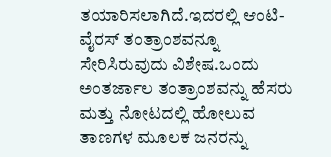ತಯಾರಿಸಲಾಗಿದೆ.ಇದರಲ್ಲಿ ಆಂಟಿ-ವೈರಸ್ ತಂತ್ರಾಂಶವನ್ನೂ ಸೇರಿಸಿರುವುದು ವಿಶೇಷ.ಒಂದು ಅಂತರ್ಜಾಲ ತಂತ್ರಾಂಶವನ್ನು ಹೆಸರು ಮತ್ತು ನೋಟದಲ್ಲಿ ಹೋಲುವ ತಾಣಗಳ ಮೂಲಕ ಜನರನ್ನು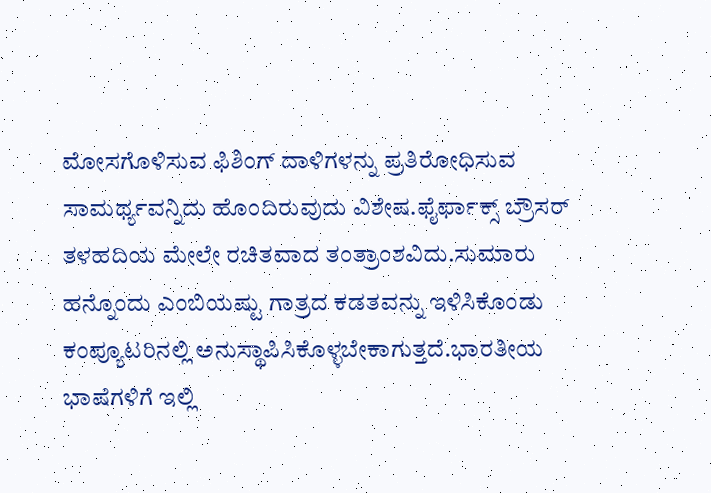ಮೋಸಗೊಳಿಸುವ ಫಿಶಿಂಗ್ ದಾಳಿಗಳನ್ನು ಪ್ರತಿರೋಧಿಸುವ ಸಾಮರ್ಥ್ಯವನ್ನಿದು ಹೊಂದಿರುವುದು ವಿಶೇಷ.ಫೈರ್ಫಾಕ್ಸ್ ಬ್ರೌಸರ್ ತಳಹದಿಯ ಮೇಲೇ ರಚಿತವಾದ ತಂತ್ರಾಂಶವಿದು.ಸುಮಾರು ಹನ್ನೊಂದು ಎಂಬಿಯಷ್ಟು ಗಾತ್ರದ ಕಡತವನ್ನು ಇಳಿಸಿಕೊಂಡು ಕಂಪ್ಯೂಟರಿನಲ್ಲಿ ಅನುಸ್ಥಾಪಿಸಿಕೊಳ್ಳಬೇಕಾಗುತ್ತದೆ.ಭಾರತೀಯ ಭಾಷೆಗಳಿಗೆ ಇಲ್ಲಿ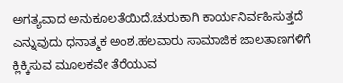ಅಗತ್ಯವಾದ ಅನುಕೂಲತೆಯಿದೆ.ಚುರುಕಾಗಿ ಕಾರ್ಯನಿರ್ವಹಿಸುತ್ತದೆ ಎನ್ನುವುದು ಧನಾತ್ಮಕ ಅಂಶ.ಹಲವಾರು ಸಾಮಾಜಿಕ ಜಾಲತಾಣಗಳಿಗೆ ಕ್ಲಿಕ್ಕಿಸುವ ಮೂಲಕವೇ ತೆರೆಯುವ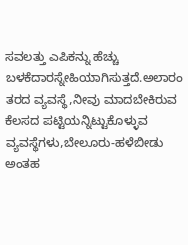ಸವಲತ್ತು ಎಪಿಕನ್ನು ಹೆಚ್ಚು ಬಳಕೆದಾರಸ್ನೇಹಿಯಾಗಿಸುತ್ತದೆ.ಅಲಾರಂ ತರದ ವ್ಯವಸ್ಥೆ,ನೀವು ಮಾದಬೇಕಿರುವ ಕೆಲಸದ ಪಟ್ಟಿಯನ್ನಿಟ್ಟುಕೊಳ್ಳುವ ವ್ಯವಸ್ಥೆಗಳು,ಬೇಲೂರು-ಹಳೆಬೀಡು ಅಂತಹ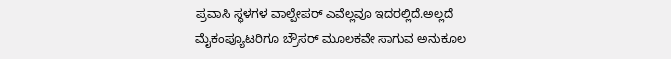ಪ್ರವಾಸಿ ಸ್ಥಳಗಳ ವಾಲ್ಪೇಪರ್ ಎವೆಲ್ಲವೂ ಇದರಲ್ಲಿದೆ.ಅಲ್ಲದೆ ಮೈಕಂಪ್ಯೂಟರಿಗೂ ಬ್ರೌಸರ್ ಮೂಲಕವೇ ಸಾಗುವ ಅನುಕೂಲ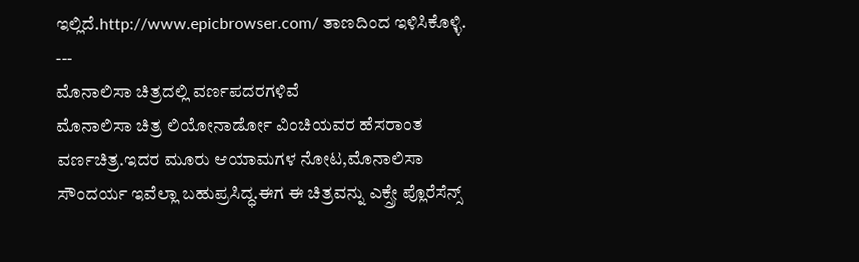ಇಲ್ಲಿದೆ.http://www.epicbrowser.com/ ತಾಣದಿಂದ ಇಳಿಸಿಕೊಳ್ಳಿ.
---
ಮೊನಾಲಿಸಾ ಚಿತ್ರದಲ್ಲಿ ವರ್ಣಪದರಗಳಿವೆ
ಮೊನಾಲಿಸಾ ಚಿತ್ರ ಲಿಯೋನಾರ್ಡೋ ವಿಂಚಿಯವರ ಹೆಸರಾಂತ ವರ್ಣಚಿತ್ರ.ಇದರ ಮೂರು ಆಯಾಮಗಳ ನೋಟ,ಮೊನಾಲಿಸಾ ಸೌಂದರ್ಯ ಇವೆಲ್ಲಾ ಬಹುಪ್ರಸಿದ್ಧ.ಈಗ ಈ ಚಿತ್ರವನ್ನು ಎಕ್ಸ್ರೇ ಪ್ಲೊರೆಸೆನ್ಸ್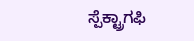ಸ್ಪೆಕ್ಟ್ರಾಗಫಿ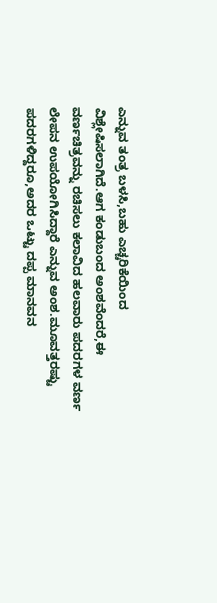ಎನ್ನುವ ತಂತ್ರ ಬಳಸಿ,ಬಹು ಎಚ್ಚರಿಕೆಯಿಂದ ವಿಶ್ಲೇಷಿಸಲಾಗಿದೆ.ಆಗ ಕಂಡುಬಂದ ಅಂಶವೆಂದರೆ,ಈ ವರ್ಣಚಿತ್ರವನ್ನು ರಚಿಸಲು ಕಲಾವಿದ ಹಲವಾರು ಪದರಗಳ ವರ್ಣ ಲೇಪನ ಉಪಯೋಗಿಸಿದ್ದಾರೆ ಎನ್ನುವ ಅಂಶ.ಮೂವತ್ತರಷ್ಟು ಪದರಗಳಿದ್ದರೂ,ಅದರ ಒಟ್ಟು ದಪ್ಪ ಮಾನವನ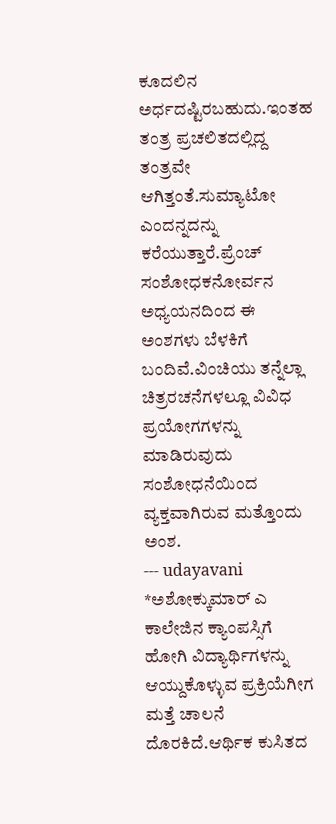ಕೂದಲಿನ ಅರ್ಧದಷ್ಟಿರಬಹುದು.ಇಂತಹ ತಂತ್ರ ಪ್ರಚಲಿತದಲ್ಲಿದ್ದ ತಂತ್ರವೇ ಆಗಿತ್ತಂತೆ.ಸುಮ್ಯಾಟೋ ಎಂದನ್ನದನ್ನು ಕರೆಯುತ್ತಾರೆ.ಪ್ರೆಂಚ್ ಸಂಶೋಧಕನೋರ್ವನ ಅಧ್ಯಯನದಿಂದ ಈ ಅಂಶಗಳು ಬೆಳಕಿಗೆ ಬಂದಿವೆ.ವಿಂಚಿಯು ತನ್ನೆಲ್ಲಾ ಚಿತ್ರರಚನೆಗಳಲ್ಲೂ ವಿವಿಧ ಪ್ರಯೋಗಗಳನ್ನು ಮಾಡಿರುವುದು ಸಂಶೋಧನೆಯಿಂದ ವ್ಯಕ್ತವಾಗಿರುವ ಮತ್ತೊಂದು ಅಂಶ.
--- udayavani
*ಅಶೋಕ್ಕುಮಾರ್ ಎ
ಕಾಲೇಜಿನ ಕ್ಯಾಂಪಸ್ಸಿಗೆ ಹೋಗಿ ವಿದ್ಯಾರ್ಥಿಗಳನ್ನು ಆಯ್ದುಕೊಳ್ಳುವ ಪ್ರಕ್ರಿಯೆಗೀಗ ಮತ್ತೆ ಚಾಲನೆ ದೊರಕಿದೆ.ಆರ್ಥಿಕ ಕುಸಿತದ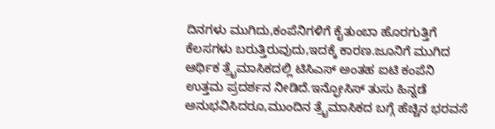ದಿನಗಳು ಮುಗಿದು,ಕಂಪೆನಿಗಳಿಗೆ ಕೈತುಂಬಾ ಹೊರಗುತ್ತಿಗೆ ಕೆಲಸಗಳು ಬರುತ್ತಿರುವುದು,ಇದಕ್ಕೆ ಕಾರಣ.ಜೂನಿಗೆ ಮುಗಿದ ಆರ್ಥಿಕ ತ್ರೈಮಾಸಿಕದಲ್ಲಿ ಟಿಸಿಎಸ್ ಅಂತಹ ಐಟಿ ಕಂಪೆನಿ ಉತ್ತಮ ಪ್ರದರ್ಶನ ನೀಡಿದೆ.ಇನ್ಫೋಸಿಸ್ ತುಸು ಹಿನ್ನಡೆ ಅನುಭವಿಸಿದರೂ,ಮುಂದಿನ ತ್ರೈಮಾಸಿಕದ ಬಗ್ಗೆ ಹೆಚ್ಚಿನ ಭರವಸೆ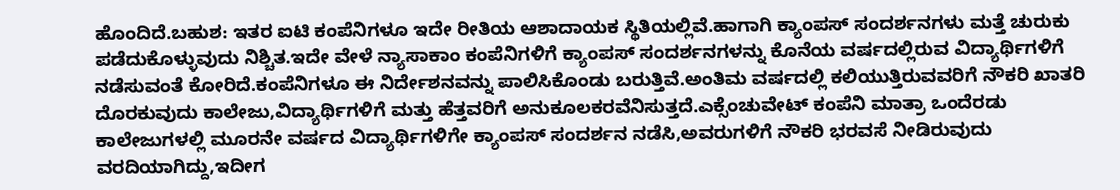ಹೊಂದಿದೆ.ಬಹುಶ: ಇತರ ಐಟಿ ಕಂಪೆನಿಗಳೂ ಇದೇ ರೀತಿಯ ಆಶಾದಾಯಕ ಸ್ಥಿತಿಯಲ್ಲಿವೆ.ಹಾಗಾಗಿ ಕ್ಯಾಂಪಸ್ ಸಂದರ್ಶನಗಳು ಮತ್ತೆ ಚುರುಕು ಪಡೆದುಕೊಳ್ಳುವುದು ನಿಶ್ಚಿತ.ಇದೇ ವೇಳೆ ನ್ಯಾಸಾಕಾಂ ಕಂಪೆನಿಗಳಿಗೆ ಕ್ಯಾಂಪಸ್ ಸಂದರ್ಶನಗಳನ್ನು ಕೊನೆಯ ವರ್ಷದಲ್ಲಿರುವ ವಿದ್ಯಾರ್ಥಿಗಳಿಗೆ ನಡೆಸುವಂತೆ ಕೋರಿದೆ.ಕಂಪೆನಿಗಳೂ ಈ ನಿರ್ದೇಶನವನ್ನು ಪಾಲಿಸಿಕೊಂಡು ಬರುತ್ತಿವೆ.ಅಂತಿಮ ವರ್ಷದಲ್ಲಿ ಕಲಿಯುತ್ತಿರುವವರಿಗೆ ನೌಕರಿ ಖಾತರಿ ದೊರಕುವುದು ಕಾಲೇಜು,ವಿದ್ಯಾರ್ಥಿಗಳಿಗೆ ಮತ್ತು ಹೆತ್ತವರಿಗೆ ಅನುಕೂಲಕರವೆನಿಸುತ್ತದೆ.ಎಕ್ಸೆಂಚುವೇಟ್ ಕಂಪೆನಿ ಮಾತ್ರಾ ಒಂದೆರಡು ಕಾಲೇಜುಗಳಲ್ಲಿ ಮೂರನೇ ವರ್ಷದ ವಿದ್ಯಾರ್ಥಿಗಳಿಗೇ ಕ್ಯಾಂಪಸ್ ಸಂದರ್ಶನ ನಡೆಸಿ,ಅವರುಗಳಿಗೆ ನೌಕರಿ ಭರವಸೆ ನೀಡಿರುವುದು ವರದಿಯಾಗಿದ್ದು,ಇದೀಗ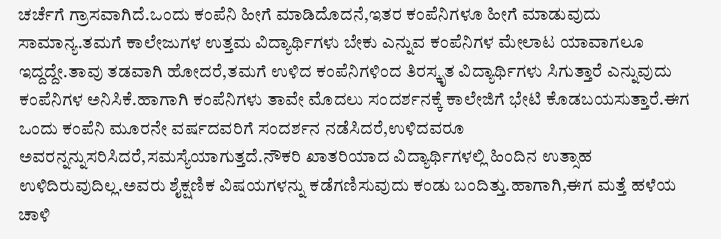ಚರ್ಚೆಗೆ ಗ್ರಾಸವಾಗಿದೆ.ಒಂದು ಕಂಪೆನಿ ಹೀಗೆ ಮಾಡಿದೊದನೆ,ಇತರ ಕಂಪೆನಿಗಳೂ ಹೀಗೆ ಮಾಡುವುದು ಸಾಮಾನ್ಯ.ತಮಗೆ ಕಾಲೇಜುಗಳ ಉತ್ತಮ ವಿದ್ಯಾರ್ಥಿಗಳು ಬೇಕು ಎನ್ನುವ ಕಂಪೆನಿಗಳ ಮೇಲಾಟ ಯಾವಾಗಲೂ ಇದ್ದದ್ದೇ.ತಾವು ತಡವಾಗಿ ಹೋದರೆ,ತಮಗೆ ಉಳಿದ ಕಂಪೆನಿಗಳಿಂದ ತಿರಸ್ಕೃತ ವಿದ್ಯಾರ್ಥಿಗಳು ಸಿಗುತ್ತಾರೆ ಎನ್ನುವುದು ಕಂಪೆನಿಗಳ ಅನಿಸಿಕೆ.ಹಾಗಾಗಿ ಕಂಪೆನಿಗಳು ತಾವೇ ಮೊದಲು ಸಂದರ್ಶನಕ್ಕೆ ಕಾಲೇಜಿಗೆ ಭೇಟಿ ಕೊಡಬಯಸುತ್ತಾರೆ.ಈಗ ಒಂದು ಕಂಪೆನಿ ಮೂರನೇ ವರ್ಷದವರಿಗೆ ಸಂದರ್ಶನ ನಡೆಸಿದರೆ,ಉಳಿದವರೂ ಅವರನ್ನನ್ನುಸರಿಸಿದರೆ,ಸಮಸ್ಯೆಯಾಗುತ್ತದೆ.ನೌಕರಿ ಖಾತರಿಯಾದ ವಿದ್ಯಾರ್ಥಿಗಳಲ್ಲಿ ಹಿಂದಿನ ಉತ್ಸಾಹ ಉಳಿದಿರುವುದಿಲ್ಲ.ಅವರು ಶೈಕ್ಷಣಿಕ ವಿಷಯಗಳನ್ನು ಕಡೆಗಣಿಸುವುದು ಕಂಡು ಬಂದಿತ್ತು.ಹಾಗಾಗಿ,ಈಗ ಮತ್ತೆ ಹಳೆಯ ಚಾಳಿ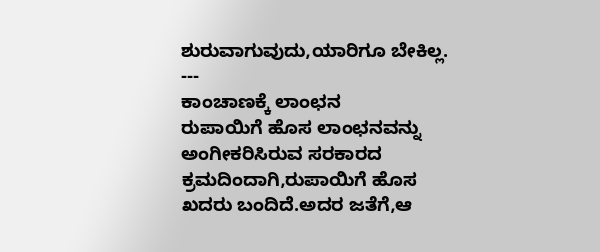ಶುರುವಾಗುವುದು,ಯಾರಿಗೂ ಬೇಕಿಲ್ಲ.
---
ಕಾಂಚಾಣಕ್ಕೆ ಲಾಂಛನ
ರುಪಾಯಿಗೆ ಹೊಸ ಲಾಂಛನವನ್ನು ಅಂಗೀಕರಿಸಿರುವ ಸರಕಾರದ ಕ್ರಮದಿಂದಾಗಿ,ರುಪಾಯಿಗೆ ಹೊಸ ಖದರು ಬಂದಿದೆ.ಅದರ ಜತೆಗೆ,ಆ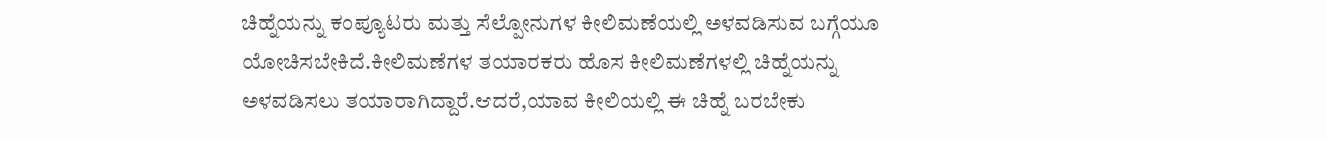ಚಿಹ್ನೆಯನ್ನು ಕಂಪ್ಯೂಟರು ಮತ್ತು ಸೆಲ್ಪೋನುಗಳ ಕೀಲಿಮಣೆಯಲ್ಲಿ ಅಳವಡಿಸುವ ಬಗ್ಗೆಯೂ ಯೋಚಿಸಬೇಕಿದೆ.ಕೀಲಿಮಣೆಗಳ ತಯಾರಕರು ಹೊಸ ಕೀಲಿಮಣೆಗಳಲ್ಲಿ ಚಿಹ್ನೆಯನ್ನು ಅಳವಡಿಸಲು ತಯಾರಾಗಿದ್ದಾರೆ.ಆದರೆ,ಯಾವ ಕೀಲಿಯಲ್ಲಿ ಈ ಚಿಹ್ನೆ ಬರಬೇಕು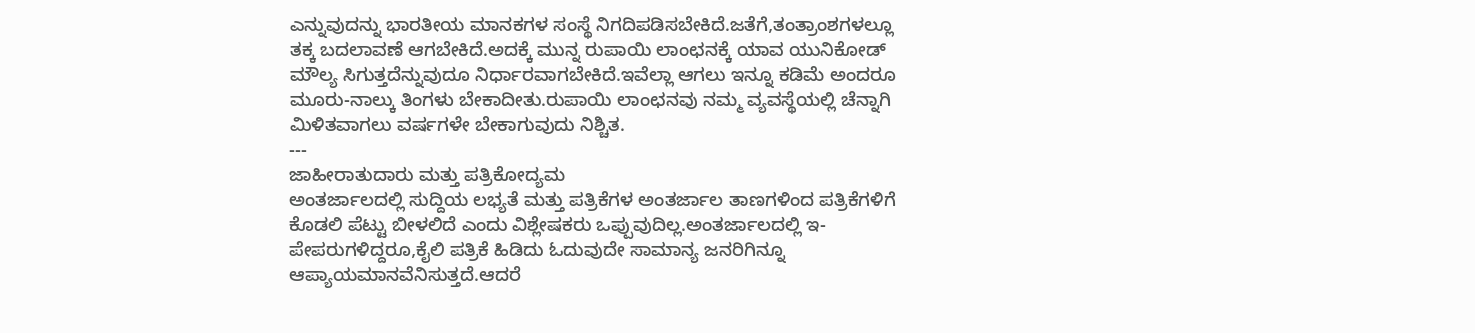ಎನ್ನುವುದನ್ನು ಭಾರತೀಯ ಮಾನಕಗಳ ಸಂಸ್ಥೆ ನಿಗದಿಪಡಿಸಬೇಕಿದೆ.ಜತೆಗೆ,ತಂತ್ರಾಂಶಗಳಲ್ಲೂ ತಕ್ಕ ಬದಲಾವಣೆ ಆಗಬೇಕಿದೆ.ಅದಕ್ಕೆ ಮುನ್ನ ರುಪಾಯಿ ಲಾಂಛನಕ್ಕೆ ಯಾವ ಯುನಿಕೋಡ್ ಮೌಲ್ಯ ಸಿಗುತ್ತದೆನ್ನುವುದೂ ನಿರ್ಧಾರವಾಗಬೇಕಿದೆ.ಇವೆಲ್ಲಾ ಆಗಲು ಇನ್ನೂ ಕಡಿಮೆ ಅಂದರೂ ಮೂರು-ನಾಲ್ಕು ತಿಂಗಳು ಬೇಕಾದೀತು.ರುಪಾಯಿ ಲಾಂಛನವು ನಮ್ಮ ವ್ಯವಸ್ಥೆಯಲ್ಲಿ ಚೆನ್ನಾಗಿ ಮಿಳಿತವಾಗಲು ವರ್ಷಗಳೇ ಬೇಕಾಗುವುದು ನಿಶ್ಚಿತ.
---
ಜಾಹೀರಾತುದಾರು ಮತ್ತು ಪತ್ರಿಕೋದ್ಯಮ
ಅಂತರ್ಜಾಲದಲ್ಲಿ ಸುದ್ದಿಯ ಲಭ್ಯತೆ ಮತ್ತು ಪತ್ರಿಕೆಗಳ ಅಂತರ್ಜಾಲ ತಾಣಗಳಿಂದ ಪತ್ರಿಕೆಗಳಿಗೆ ಕೊಡಲಿ ಪೆಟ್ಟು ಬೀಳಲಿದೆ ಎಂದು ವಿಶ್ಲೇಷಕರು ಒಪ್ಪುವುದಿಲ್ಲ.ಅಂತರ್ಜಾಲದಲ್ಲಿ ಇ-ಪೇಪರುಗಳಿದ್ದರೂ,ಕೈಲಿ ಪತ್ರಿಕೆ ಹಿಡಿದು ಓದುವುದೇ ಸಾಮಾನ್ಯ ಜನರಿಗಿನ್ನೂ ಆಪ್ಯಾಯಮಾನವೆನಿಸುತ್ತದೆ.ಆದರೆ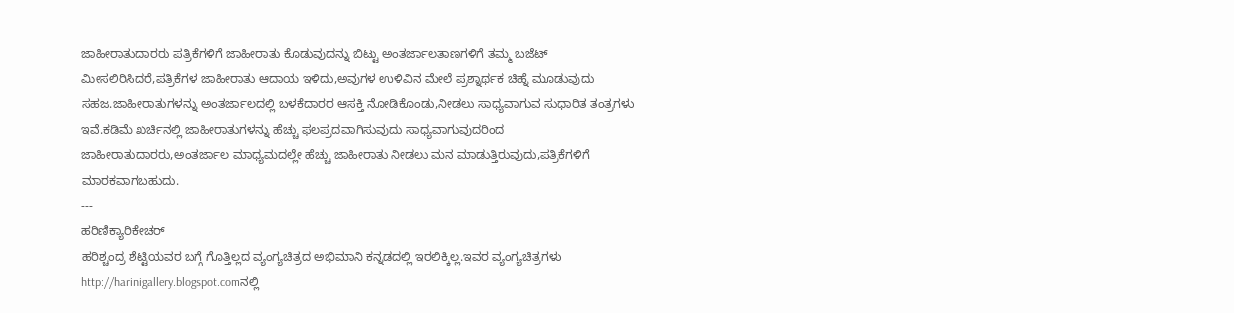ಜಾಹೀರಾತುದಾರರು ಪತ್ರಿಕೆಗಳಿಗೆ ಜಾಹೀರಾತು ಕೊಡುವುದನ್ನು ಬಿಟ್ಟು ಅಂತರ್ಜಾಲತಾಣಗಳಿಗೆ ತಮ್ಮ ಬಜೆಟ್ ಮೀಸಲಿರಿಸಿದರೆ,ಪತ್ರಿಕೆಗಳ ಜಾಹೀರಾತು ಆದಾಯ ಇಳಿದು,ಅವುಗಳ ಉಳಿವಿನ ಮೇಲೆ ಪ್ರಶ್ನಾರ್ಥಕ ಚಿಹ್ನೆ ಮೂಡುವುದು ಸಹಜ.ಜಾಹೀರಾತುಗಳನ್ನು ಅಂತರ್ಜಾಲದಲ್ಲಿ ಬಳಕೆದಾರರ ಆಸಕ್ತಿ ನೋಡಿಕೊಂಡು,ನೀಡಲು ಸಾಧ್ಯವಾಗುವ ಸುಧಾರಿತ ತಂತ್ರಗಳು ಇವೆ.ಕಡಿಮೆ ಖರ್ಚಿನಲ್ಲಿ ಜಾಹೀರಾತುಗಳನ್ನು ಹೆಚ್ಚು ಫಲಪ್ರದವಾಗಿಸುವುದು ಸಾಧ್ಯವಾಗುವುದರಿಂದ ಜಾಹೀರಾತುದಾರರು,ಅಂತರ್ಜಾಲ ಮಾಧ್ಯಮದಲ್ಲೇ ಹೆಚ್ಚು ಜಾಹೀರಾತು ನೀಡಲು ಮನ ಮಾಡುತ್ತಿರುವುದು,ಪತ್ರಿಕೆಗಳಿಗೆ ಮಾರಕವಾಗಬಹುದು.
---
ಹರಿಣಿಕ್ಯಾರಿಕೇಚರ್
ಹರಿಶ್ಚಂದ್ರ ಶೆಟ್ಟಿಯವರ ಬಗ್ಗೆ ಗೊತ್ತಿಲ್ಲದ ವ್ಯಂಗ್ಯಚಿತ್ರದ ಅಭಿಮಾನಿ ಕನ್ನಡದಲ್ಲಿ ಇರಲಿಕ್ಕಿಲ್ಲ.ಇವರ ವ್ಯಂಗ್ಯಚಿತ್ರಗಳು http://harinigallery.blogspot.comನಲ್ಲಿ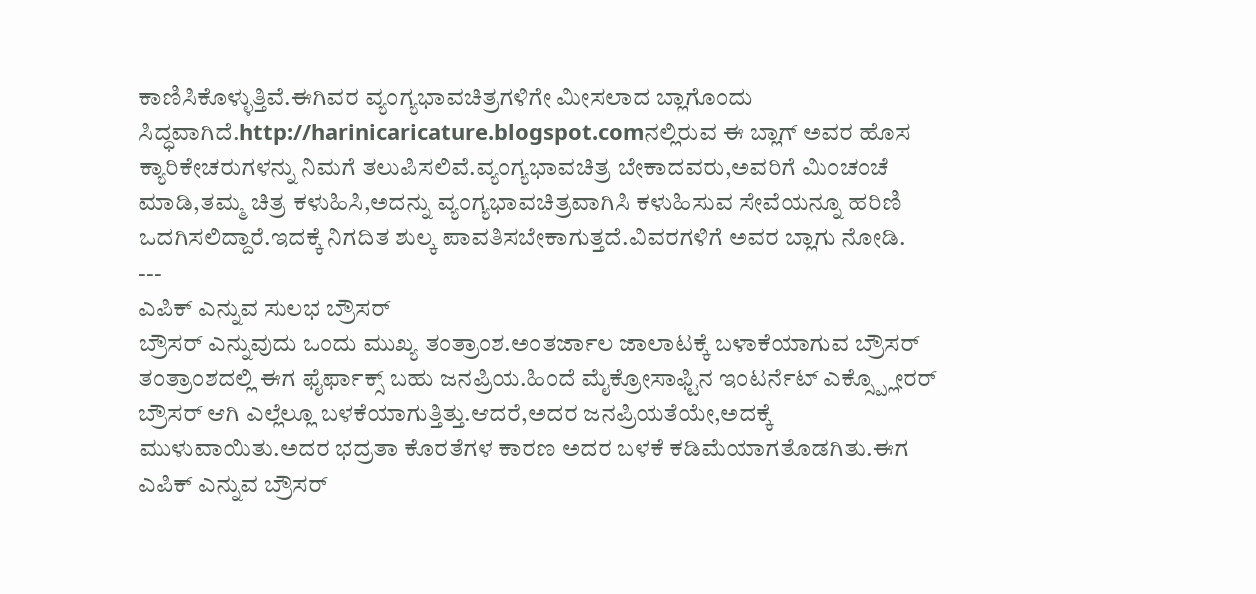ಕಾಣಿಸಿಕೊಳ್ಳುತ್ತಿವೆ.ಈಗಿವರ ವ್ಯಂಗ್ಯಭಾವಚಿತ್ರಗಳಿಗೇ ಮೀಸಲಾದ ಬ್ಲಾಗೊಂದು ಸಿದ್ಧವಾಗಿದೆ.http://harinicaricature.blogspot.comನಲ್ಲಿರುವ ಈ ಬ್ಲಾಗ್ ಅವರ ಹೊಸ ಕ್ಯಾರಿಕೇಚರುಗಳನ್ನು ನಿಮಗೆ ತಲುಪಿಸಲಿವೆ.ವ್ಯಂಗ್ಯಭಾವಚಿತ್ರ ಬೇಕಾದವರು,ಅವರಿಗೆ ಮಿಂಚಂಚೆ ಮಾಡಿ,ತಮ್ಮ ಚಿತ್ರ ಕಳುಹಿಸಿ,ಅದನ್ನು ವ್ಯಂಗ್ಯಭಾವಚಿತ್ರವಾಗಿಸಿ ಕಳುಹಿಸುವ ಸೇವೆಯನ್ನೂ ಹರಿಣಿ ಒದಗಿಸಲಿದ್ದಾರೆ.ಇದಕ್ಕೆ ನಿಗದಿತ ಶುಲ್ಕ ಪಾವತಿಸಬೇಕಾಗುತ್ತದೆ.ವಿವರಗಳಿಗೆ ಅವರ ಬ್ಲಾಗು ನೋಡಿ.
---
ಎಪಿಕ್ ಎನ್ನುವ ಸುಲಭ ಬ್ರೌಸರ್
ಬ್ರೌಸರ್ ಎನ್ನುವುದು ಒಂದು ಮುಖ್ಯ ತಂತ್ರಾಂಶ.ಅಂತರ್ಜಾಲ ಜಾಲಾಟಕ್ಕೆ ಬಳಾಕೆಯಾಗುವ ಬ್ರೌಸರ್ ತಂತ್ರಾಂಶದಲ್ಲಿ ಈಗ ಫೈರ್ಫಾಕ್ಸ್ ಬಹು ಜನಪ್ರಿಯ.ಹಿಂದೆ ಮೈಕ್ರೋಸಾಫ್ಟಿನ ಇಂಟರ್ನೆಟ್ ಎಕ್ಸ್ಪ್ಲೋರರ್ ಬ್ರೌಸರ್ ಆಗಿ ಎಲ್ಲೆಲ್ಲೂ ಬಳಕೆಯಾಗುತ್ತಿತ್ತು.ಆದರೆ,ಅದರ ಜನಪ್ರಿಯತೆಯೇ,ಅದಕ್ಕೆ ಮುಳುವಾಯಿತು.ಅದರ ಭದ್ರತಾ ಕೊರತೆಗಳ ಕಾರಣ ಅದರ ಬಳಕೆ ಕಡಿಮೆಯಾಗತೊಡಗಿತು.ಈಗ ಎಪಿಕ್ ಎನ್ನುವ ಬ್ರೌಸರ್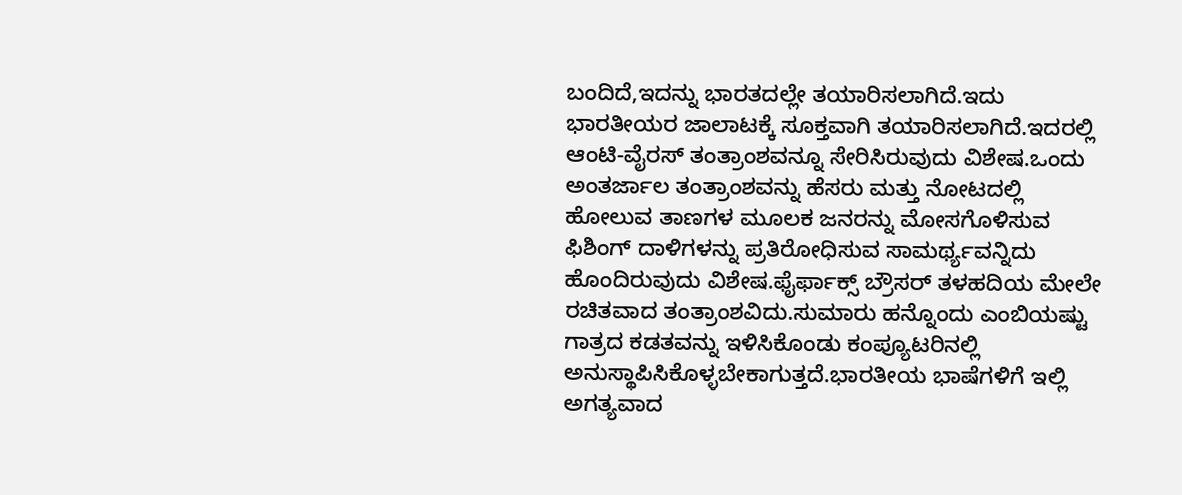ಬಂದಿದೆ,ಇದನ್ನು ಭಾರತದಲ್ಲೇ ತಯಾರಿಸಲಾಗಿದೆ.ಇದು ಭಾರತೀಯರ ಜಾಲಾಟಕ್ಕೆ ಸೂಕ್ತವಾಗಿ ತಯಾರಿಸಲಾಗಿದೆ.ಇದರಲ್ಲಿ ಆಂಟಿ-ವೈರಸ್ ತಂತ್ರಾಂಶವನ್ನೂ ಸೇರಿಸಿರುವುದು ವಿಶೇಷ.ಒಂದು ಅಂತರ್ಜಾಲ ತಂತ್ರಾಂಶವನ್ನು ಹೆಸರು ಮತ್ತು ನೋಟದಲ್ಲಿ ಹೋಲುವ ತಾಣಗಳ ಮೂಲಕ ಜನರನ್ನು ಮೋಸಗೊಳಿಸುವ ಫಿಶಿಂಗ್ ದಾಳಿಗಳನ್ನು ಪ್ರತಿರೋಧಿಸುವ ಸಾಮರ್ಥ್ಯವನ್ನಿದು ಹೊಂದಿರುವುದು ವಿಶೇಷ.ಫೈರ್ಫಾಕ್ಸ್ ಬ್ರೌಸರ್ ತಳಹದಿಯ ಮೇಲೇ ರಚಿತವಾದ ತಂತ್ರಾಂಶವಿದು.ಸುಮಾರು ಹನ್ನೊಂದು ಎಂಬಿಯಷ್ಟು ಗಾತ್ರದ ಕಡತವನ್ನು ಇಳಿಸಿಕೊಂಡು ಕಂಪ್ಯೂಟರಿನಲ್ಲಿ ಅನುಸ್ಥಾಪಿಸಿಕೊಳ್ಳಬೇಕಾಗುತ್ತದೆ.ಭಾರತೀಯ ಭಾಷೆಗಳಿಗೆ ಇಲ್ಲಿ ಅಗತ್ಯವಾದ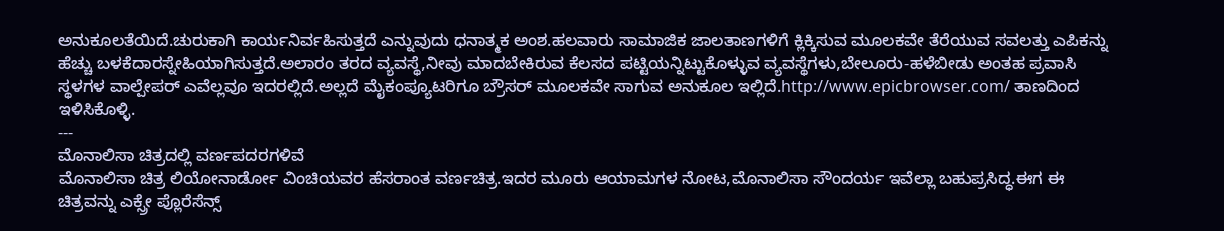ಅನುಕೂಲತೆಯಿದೆ.ಚುರುಕಾಗಿ ಕಾರ್ಯನಿರ್ವಹಿಸುತ್ತದೆ ಎನ್ನುವುದು ಧನಾತ್ಮಕ ಅಂಶ.ಹಲವಾರು ಸಾಮಾಜಿಕ ಜಾಲತಾಣಗಳಿಗೆ ಕ್ಲಿಕ್ಕಿಸುವ ಮೂಲಕವೇ ತೆರೆಯುವ ಸವಲತ್ತು ಎಪಿಕನ್ನು ಹೆಚ್ಚು ಬಳಕೆದಾರಸ್ನೇಹಿಯಾಗಿಸುತ್ತದೆ.ಅಲಾರಂ ತರದ ವ್ಯವಸ್ಥೆ,ನೀವು ಮಾದಬೇಕಿರುವ ಕೆಲಸದ ಪಟ್ಟಿಯನ್ನಿಟ್ಟುಕೊಳ್ಳುವ ವ್ಯವಸ್ಥೆಗಳು,ಬೇಲೂರು-ಹಳೆಬೀಡು ಅಂತಹ ಪ್ರವಾಸಿ ಸ್ಥಳಗಳ ವಾಲ್ಪೇಪರ್ ಎವೆಲ್ಲವೂ ಇದರಲ್ಲಿದೆ.ಅಲ್ಲದೆ ಮೈಕಂಪ್ಯೂಟರಿಗೂ ಬ್ರೌಸರ್ ಮೂಲಕವೇ ಸಾಗುವ ಅನುಕೂಲ ಇಲ್ಲಿದೆ.http://www.epicbrowser.com/ ತಾಣದಿಂದ ಇಳಿಸಿಕೊಳ್ಳಿ.
---
ಮೊನಾಲಿಸಾ ಚಿತ್ರದಲ್ಲಿ ವರ್ಣಪದರಗಳಿವೆ
ಮೊನಾಲಿಸಾ ಚಿತ್ರ ಲಿಯೋನಾರ್ಡೋ ವಿಂಚಿಯವರ ಹೆಸರಾಂತ ವರ್ಣಚಿತ್ರ.ಇದರ ಮೂರು ಆಯಾಮಗಳ ನೋಟ,ಮೊನಾಲಿಸಾ ಸೌಂದರ್ಯ ಇವೆಲ್ಲಾ ಬಹುಪ್ರಸಿದ್ಧ.ಈಗ ಈ ಚಿತ್ರವನ್ನು ಎಕ್ಸ್ರೇ ಪ್ಲೊರೆಸೆನ್ಸ್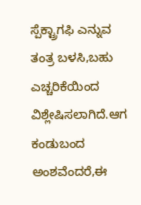ಸ್ಪೆಕ್ಟ್ರಾಗಫಿ ಎನ್ನುವ ತಂತ್ರ ಬಳಸಿ,ಬಹು ಎಚ್ಚರಿಕೆಯಿಂದ ವಿಶ್ಲೇಷಿಸಲಾಗಿದೆ.ಆಗ ಕಂಡುಬಂದ ಅಂಶವೆಂದರೆ,ಈ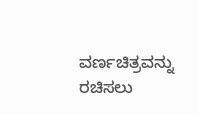ವರ್ಣಚಿತ್ರವನ್ನು ರಚಿಸಲು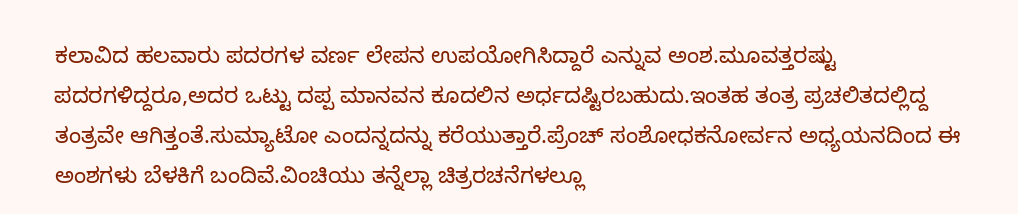ಕಲಾವಿದ ಹಲವಾರು ಪದರಗಳ ವರ್ಣ ಲೇಪನ ಉಪಯೋಗಿಸಿದ್ದಾರೆ ಎನ್ನುವ ಅಂಶ.ಮೂವತ್ತರಷ್ಟು ಪದರಗಳಿದ್ದರೂ,ಅದರ ಒಟ್ಟು ದಪ್ಪ ಮಾನವನ ಕೂದಲಿನ ಅರ್ಧದಷ್ಟಿರಬಹುದು.ಇಂತಹ ತಂತ್ರ ಪ್ರಚಲಿತದಲ್ಲಿದ್ದ ತಂತ್ರವೇ ಆಗಿತ್ತಂತೆ.ಸುಮ್ಯಾಟೋ ಎಂದನ್ನದನ್ನು ಕರೆಯುತ್ತಾರೆ.ಪ್ರೆಂಚ್ ಸಂಶೋಧಕನೋರ್ವನ ಅಧ್ಯಯನದಿಂದ ಈ ಅಂಶಗಳು ಬೆಳಕಿಗೆ ಬಂದಿವೆ.ವಿಂಚಿಯು ತನ್ನೆಲ್ಲಾ ಚಿತ್ರರಚನೆಗಳಲ್ಲೂ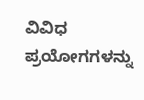ವಿವಿಧ ಪ್ರಯೋಗಗಳನ್ನು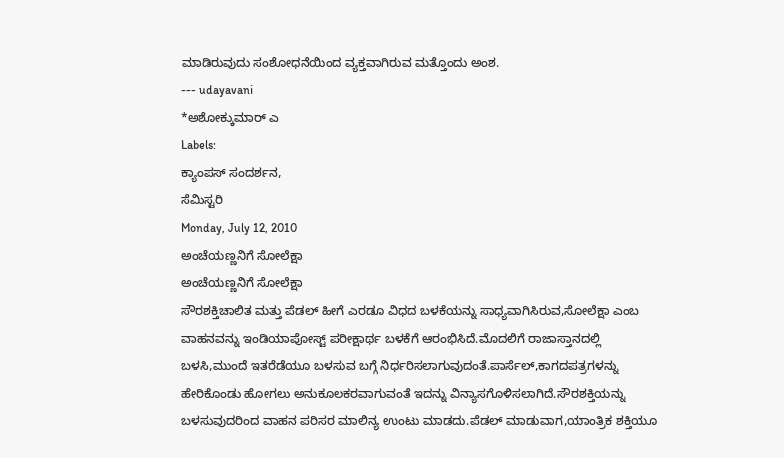ಮಾಡಿರುವುದು ಸಂಶೋಧನೆಯಿಂದ ವ್ಯಕ್ತವಾಗಿರುವ ಮತ್ತೊಂದು ಅಂಶ.
--- udayavani
*ಅಶೋಕ್ಕುಮಾರ್ ಎ
Labels:
ಕ್ಯಾಂಪಸ್ ಸಂದರ್ಶನ,
ಸೆಮಿಸ್ಟರಿ
Monday, July 12, 2010
ಅಂಚೆಯಣ್ಣನಿಗೆ ಸೋಲೆಕ್ಷಾ
ಅಂಚೆಯಣ್ಣನಿಗೆ ಸೋಲೆಕ್ಷಾ
ಸೌರಶಕ್ತಿಚಾಲಿತ ಮತ್ತು ಪೆಡಲ್ ಹೀಗೆ ಎರಡೂ ವಿಧದ ಬಳಕೆಯನ್ನು ಸಾಧ್ಯವಾಗಿಸಿರುವ,ಸೋಲೆಕ್ಷಾ ಎಂಬ ವಾಹನವನ್ನು ಇಂಡಿಯಾಪೋಸ್ಟ್ ಪರೀಕ್ಷಾರ್ಥ ಬಳಕೆಗೆ ಆರಂಭಿಸಿದೆ.ಮೊದಲಿಗೆ ರಾಜಾಸ್ತಾನದಲ್ಲಿ ಬಳಸಿ,ಮುಂದೆ ಇತರೆಡೆಯೂ ಬಳಸುವ ಬಗ್ಗೆ ನಿರ್ಧರಿಸಲಾಗುವುದಂತೆ.ಪಾರ್ಸೆಲ್,ಕಾಗದಪತ್ರಗಳನ್ನು ಹೇರಿಕೊಂಡು ಹೋಗಲು ಅನುಕೂಲಕರವಾಗುವಂತೆ ಇದನ್ನು ವಿನ್ಯಾಸಗೊಳಿಸಲಾಗಿದೆ.ಸೌರಶಕ್ತಿಯನ್ನು ಬಳಸುವುದರಿಂದ ವಾಹನ ಪರಿಸರ ಮಾಲಿನ್ಯ ಉಂಟು ಮಾಡದು.ಪೆಡಲ್ ಮಾಡುವಾಗ,ಯಾಂತ್ರಿಕ ಶಕ್ತಿಯೂ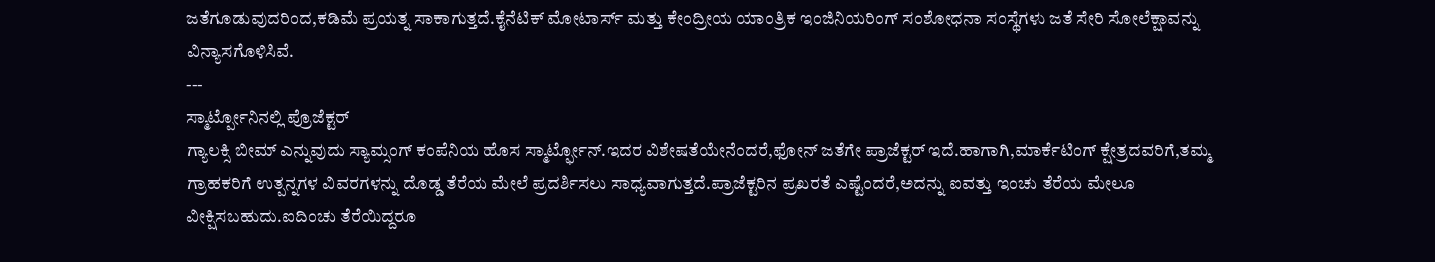ಜತೆಗೂಡುವುದರಿಂದ,ಕಡಿಮೆ ಪ್ರಯತ್ನ ಸಾಕಾಗುತ್ತದೆ.ಕೈನೆಟಿಕ್ ಮೋಟಾರ್ಸ್ ಮತ್ತು ಕೇಂದ್ರೀಯ ಯಾಂತ್ರಿಕ ಇಂಜಿನಿಯರಿಂಗ್ ಸಂಶೋಧನಾ ಸಂಸ್ಥೆಗಳು ಜತೆ ಸೇರಿ ಸೋಲೆಕ್ಷಾವನ್ನು ವಿನ್ಯಾಸಗೊಳಿಸಿವೆ.
---
ಸ್ಮಾರ್ಟ್ಪೋನಿನಲ್ಲಿ ಪ್ರೊಜೆಕ್ಟರ್
ಗ್ಯಾಲಕ್ಸಿ ಬೀಮ್ ಎನ್ನುವುದು ಸ್ಯಾಮ್ಸಂಗ್ ಕಂಪೆನಿಯ ಹೊಸ ಸ್ಮಾರ್ಟ್ಫೋನ್.ಇದರ ವಿಶೇಷತೆಯೇನೆಂದರೆ,ಫೋನ್ ಜತೆಗೇ ಪ್ರಾಜೆಕ್ಟರ್ ಇದೆ.ಹಾಗಾಗಿ,ಮಾರ್ಕೆಟಿಂಗ್ ಕ್ಷೇತ್ರದವರಿಗೆ,ತಮ್ಮ ಗ್ರಾಹಕರಿಗೆ ಉತ್ಪನ್ನಗಳ ವಿವರಗಳನ್ನು ದೊಡ್ಡ ತೆರೆಯ ಮೇಲೆ ಪ್ರದರ್ಶಿಸಲು ಸಾಧ್ಯವಾಗುತ್ತದೆ.ಪ್ರಾಜೆಕ್ಟರಿನ ಪ್ರಖರತೆ ಎಷ್ಟೆಂದರೆ,ಅದನ್ನು ಐವತ್ತು ಇಂಚು ತೆರೆಯ ಮೇಲೂ ವೀಕ್ಷಿಸಬಹುದು.ಐದಿಂಚು ತೆರೆಯಿದ್ದರೂ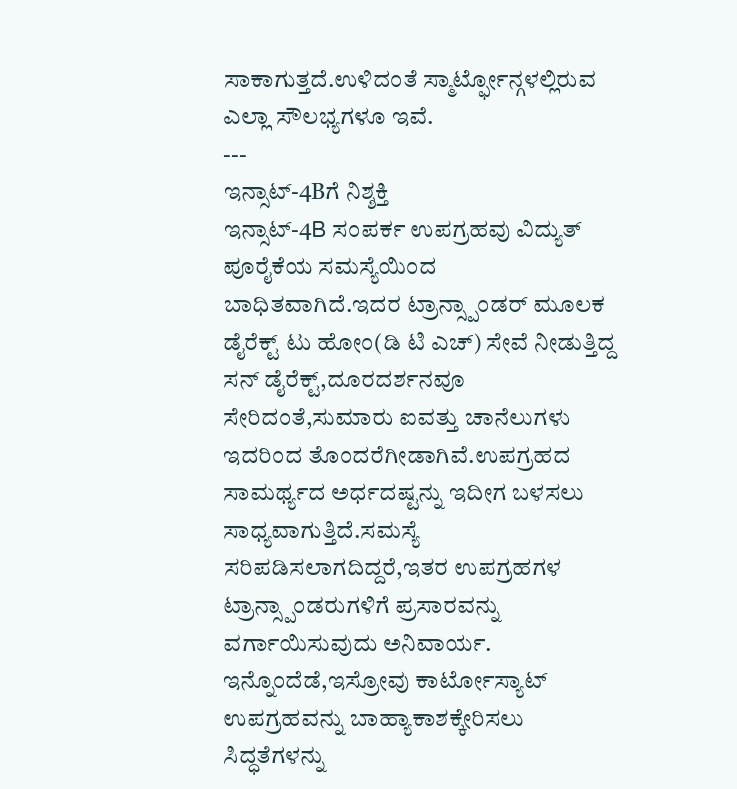ಸಾಕಾಗುತ್ತದೆ.ಉಳಿದಂತೆ ಸ್ಮಾರ್ಟ್ಫೋನ್ಗಳಲ್ಲಿರುವ ಎಲ್ಲಾ ಸೌಲಭ್ಯಗಳೂ ಇವೆ.
---
ಇನ್ಸಾಟ್-4Bಗೆ ನಿಶ್ಶಕ್ತಿ
ಇನ್ಸಾಟ್-4B ಸಂಪರ್ಕ ಉಪಗ್ರಹವು ವಿದ್ಯುತ್ ಪೂರೈಕೆಯ ಸಮಸ್ಯೆಯಿಂದ ಬಾಧಿತವಾಗಿದೆ.ಇದರ ಟ್ರಾನ್ಸ್ಪಾಂಡರ್ ಮೂಲಕ ಡೈರೆಕ್ಟ್ ಟು ಹೋಂ(ಡಿ ಟಿ ಎಚ್) ಸೇವೆ ನೀಡುತ್ತಿದ್ದ ಸನ್ ಡೈರೆಕ್ಟ್,ದೂರದರ್ಶನವೂ ಸೇರಿದಂತೆ,ಸುಮಾರು ಐವತ್ತು ಚಾನೆಲುಗಳು ಇದರಿಂದ ತೊಂದರೆಗೀಡಾಗಿವೆ.ಉಪಗ್ರಹದ ಸಾಮರ್ಥ್ಯದ ಅರ್ಧದಷ್ಟನ್ನು ಇದೀಗ ಬಳಸಲು ಸಾಧ್ಯವಾಗುತ್ತಿದೆ.ಸಮಸ್ಯೆ ಸರಿಪಡಿಸಲಾಗದಿದ್ದರೆ,ಇತರ ಉಪಗ್ರಹಗಳ ಟ್ರಾನ್ಸ್ಪಾಂಡರುಗಳಿಗೆ ಪ್ರಸಾರವನ್ನು ವರ್ಗಾಯಿಸುವುದು ಅನಿವಾರ್ಯ.
ಇನ್ನೊಂದೆಡೆ,ಇಸ್ರೋವು ಕಾರ್ಟೋಸ್ಯಾಟ್ ಉಪಗ್ರಹವನ್ನು ಬಾಹ್ಯಾಕಾಶಕ್ಕೇರಿಸಲು ಸಿದ್ಧತೆಗಳನ್ನು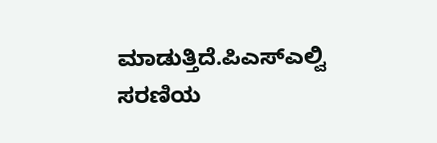ಮಾಡುತ್ತಿದೆ.ಪಿಎಸ್ಎಲ್ವಿ ಸರಣಿಯ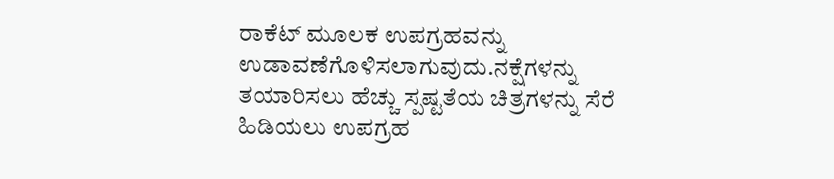ರಾಕೆಟ್ ಮೂಲಕ ಉಪಗ್ರಹವನ್ನು ಉಡಾವಣೆಗೊಳಿಸಲಾಗುವುದು.ನಕ್ಷೆಗಳನ್ನು ತಯಾರಿಸಲು ಹೆಚ್ಚು ಸ್ಪಷ್ಟತೆಯ ಚಿತ್ರಗಳನ್ನು ಸೆರೆ ಹಿಡಿಯಲು ಉಪಗ್ರಹ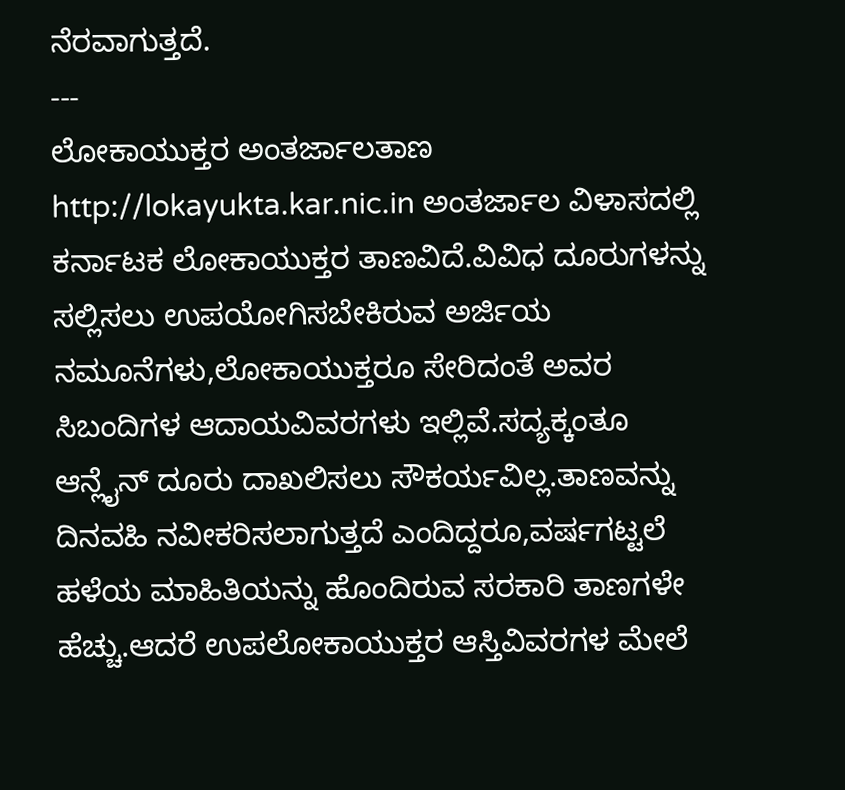ನೆರವಾಗುತ್ತದೆ.
---
ಲೋಕಾಯುಕ್ತರ ಅಂತರ್ಜಾಲತಾಣ
http://lokayukta.kar.nic.in ಅಂತರ್ಜಾಲ ವಿಳಾಸದಲ್ಲಿ ಕರ್ನಾಟಕ ಲೋಕಾಯುಕ್ತರ ತಾಣವಿದೆ.ವಿವಿಧ ದೂರುಗಳನ್ನು ಸಲ್ಲಿಸಲು ಉಪಯೋಗಿಸಬೇಕಿರುವ ಅರ್ಜಿಯ ನಮೂನೆಗಳು,ಲೋಕಾಯುಕ್ತರೂ ಸೇರಿದಂತೆ ಅವರ ಸಿಬಂದಿಗಳ ಆದಾಯವಿವರಗಳು ಇಲ್ಲಿವೆ.ಸದ್ಯಕ್ಕಂತೂ ಆನ್ಲೈನ್ ದೂರು ದಾಖಲಿಸಲು ಸೌಕರ್ಯವಿಲ್ಲ.ತಾಣವನ್ನು ದಿನವಹಿ ನವೀಕರಿಸಲಾಗುತ್ತದೆ ಎಂದಿದ್ದರೂ,ವರ್ಷಗಟ್ಟಲೆ ಹಳೆಯ ಮಾಹಿತಿಯನ್ನು ಹೊಂದಿರುವ ಸರಕಾರಿ ತಾಣಗಳೇ ಹೆಚ್ಚು.ಆದರೆ ಉಪಲೋಕಾಯುಕ್ತರ ಆಸ್ತಿವಿವರಗಳ ಮೇಲೆ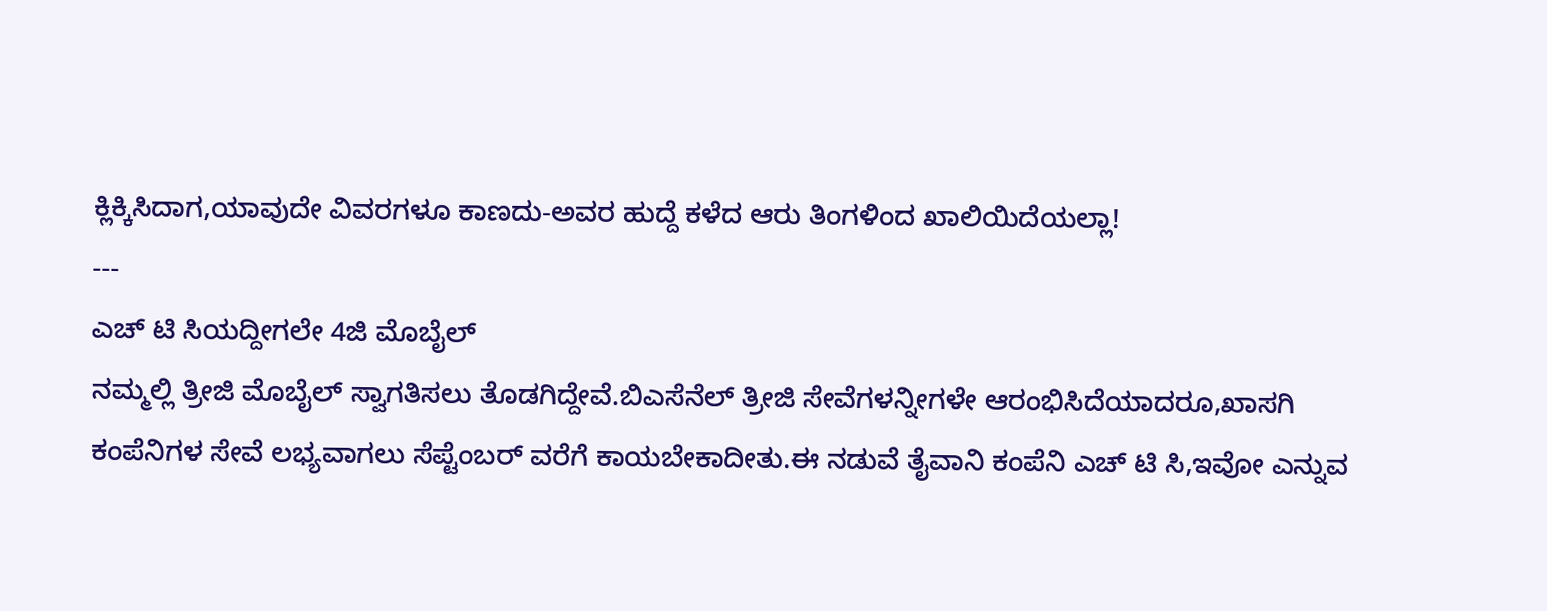ಕ್ಲಿಕ್ಕಿಸಿದಾಗ,ಯಾವುದೇ ವಿವರಗಳೂ ಕಾಣದು-ಅವರ ಹುದ್ದೆ ಕಳೆದ ಆರು ತಿಂಗಳಿಂದ ಖಾಲಿಯಿದೆಯಲ್ಲಾ!
---
ಎಚ್ ಟಿ ಸಿಯದ್ದೀಗಲೇ 4ಜಿ ಮೊಬೈಲ್
ನಮ್ಮಲ್ಲಿ ತ್ರೀಜಿ ಮೊಬೈಲ್ ಸ್ವಾಗತಿಸಲು ತೊಡಗಿದ್ದೇವೆ.ಬಿಎಸೆನೆಲ್ ತ್ರೀಜಿ ಸೇವೆಗಳನ್ನೀಗಳೇ ಆರಂಭಿಸಿದೆಯಾದರೂ,ಖಾಸಗಿ ಕಂಪೆನಿಗಳ ಸೇವೆ ಲಭ್ಯವಾಗಲು ಸೆಪ್ಟೆಂಬರ್ ವರೆಗೆ ಕಾಯಬೇಕಾದೀತು.ಈ ನಡುವೆ ತೈವಾನಿ ಕಂಪೆನಿ ಎಚ್ ಟಿ ಸಿ,ಇವೋ ಎನ್ನುವ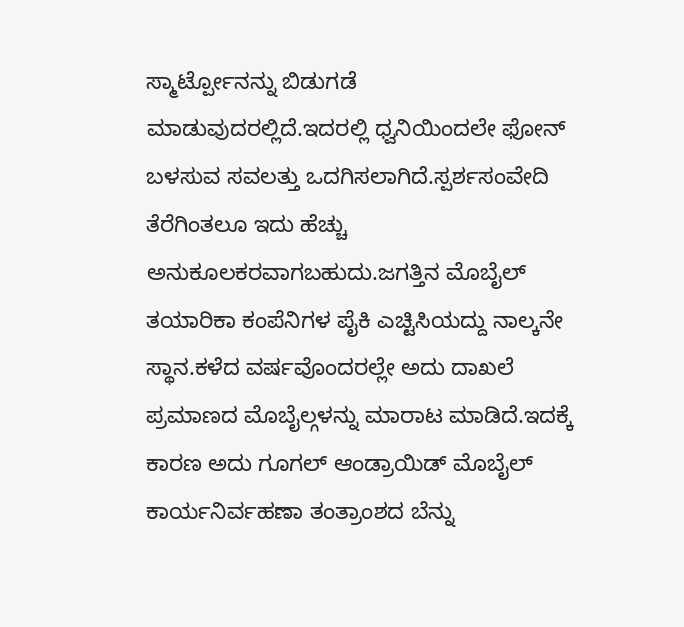ಸ್ಮಾರ್ಟ್ಪೋನನ್ನು ಬಿಡುಗಡೆ ಮಾಡುವುದರಲ್ಲಿದೆ.ಇದರಲ್ಲಿ ಧ್ವನಿಯಿಂದಲೇ ಫೋನ್ ಬಳಸುವ ಸವಲತ್ತು ಒದಗಿಸಲಾಗಿದೆ.ಸ್ಪರ್ಶಸಂವೇದಿ ತೆರೆಗಿಂತಲೂ ಇದು ಹೆಚ್ಚು ಅನುಕೂಲಕರವಾಗಬಹುದು.ಜಗತ್ತಿನ ಮೊಬೈಲ್ ತಯಾರಿಕಾ ಕಂಪೆನಿಗಳ ಪೈಕಿ ಎಚ್ಟಿಸಿಯದ್ದು ನಾಲ್ಕನೇ ಸ್ಥಾನ.ಕಳೆದ ವರ್ಷವೊಂದರಲ್ಲೇ ಅದು ದಾಖಲೆ ಪ್ರಮಾಣದ ಮೊಬೈಲ್ಗಳನ್ನು ಮಾರಾಟ ಮಾಡಿದೆ.ಇದಕ್ಕೆ ಕಾರಣ ಅದು ಗೂಗಲ್ ಆಂಡ್ರಾಯಿಡ್ ಮೊಬೈಲ್ ಕಾರ್ಯನಿರ್ವಹಣಾ ತಂತ್ರಾಂಶದ ಬೆನ್ನು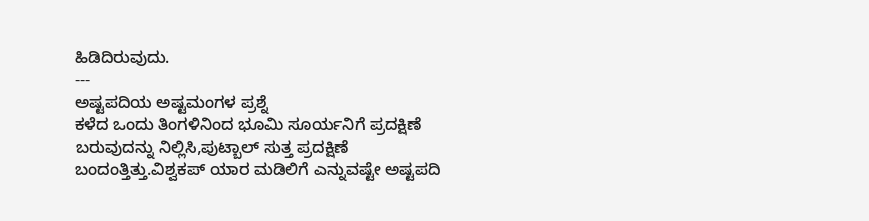ಹಿಡಿದಿರುವುದು.
---
ಅಷ್ಟಪದಿಯ ಅಷ್ಟಮಂಗಳ ಪ್ರಶ್ನೆ
ಕಳೆದ ಒಂದು ತಿಂಗಳಿನಿಂದ ಭೂಮಿ ಸೂರ್ಯನಿಗೆ ಪ್ರದಕ್ಷಿಣೆ ಬರುವುದನ್ನು ನಿಲ್ಲಿಸಿ,ಪುಟ್ಬಾಲ್ ಸುತ್ತ ಪ್ರದಕ್ಷಿಣೆ ಬಂದಂತ್ತಿತ್ತು.ವಿಶ್ವಕಪ್ ಯಾರ ಮಡಿಲಿಗೆ ಎನ್ನುವಷ್ಟೇ ಅಷ್ಟಪದಿ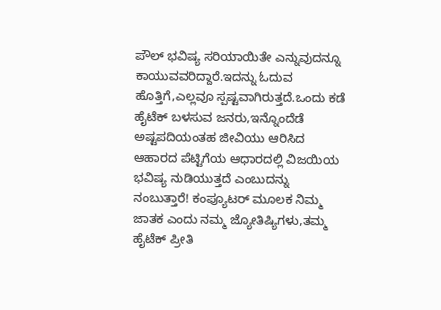ಪೌಲ್ ಭವಿಷ್ಯ ಸರಿಯಾಯಿತೇ ಎನ್ನುವುದನ್ನೂ ಕಾಯುವವರಿದ್ದಾರೆ.ಇದನ್ನು ಓದುವ ಹೊತ್ತಿಗೆ,ಎಲ್ಲವೂ ಸ್ಪಷ್ಟವಾಗಿರುತ್ತದೆ.ಒಂದು ಕಡೆ ಹೈಟೆಕ್ ಬಳಸುವ ಜನರು,ಇನ್ನೊಂದೆಡೆ ಅಷ್ಟಪದಿಯಂತಹ ಜೀವಿಯು ಆರಿಸಿದ ಆಹಾರದ ಪೆಟ್ಟಿಗೆಯ ಆಧಾರದಲ್ಲಿ ವಿಜಯಿಯ ಭವಿಷ್ಯ ನುಡಿಯುತ್ತದೆ ಎಂಬುದನ್ನು ನಂಬುತ್ತಾರೆ! ಕಂಪ್ಯೂಟರ್ ಮೂಲಕ ನಿಮ್ಮ ಜಾತಕ ಎಂದು ನಮ್ಮ ಜ್ಯೋತಿಷ್ಯಿಗಳು,ತಮ್ಮ ಹೈಟೆಕ್ ಪ್ರೀತಿ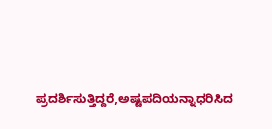ಪ್ರದರ್ಶಿಸುತ್ತಿದ್ದರೆ,ಅಷ್ಟಪದಿಯನ್ನಾಧರಿಸಿದ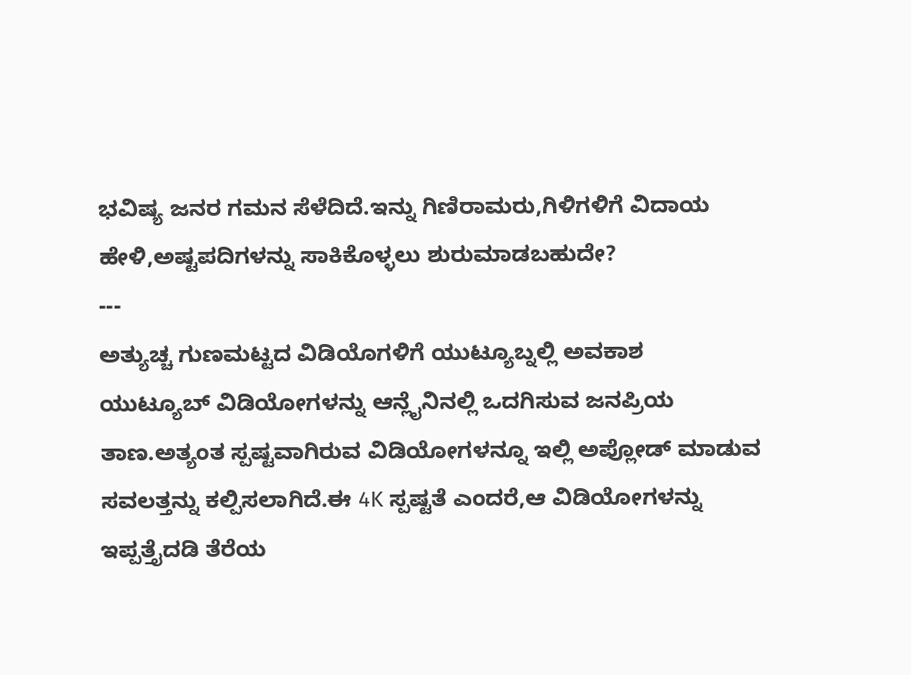ಭವಿಷ್ಯ ಜನರ ಗಮನ ಸೆಳೆದಿದೆ.ಇನ್ನು ಗಿಣಿರಾಮರು,ಗಿಳಿಗಳಿಗೆ ವಿದಾಯ ಹೇಳಿ,ಅಷ್ಟಪದಿಗಳನ್ನು ಸಾಕಿಕೊಳ್ಳಲು ಶುರುಮಾಡಬಹುದೇ?
---
ಅತ್ಯುಚ್ಚ ಗುಣಮಟ್ಟದ ವಿಡಿಯೊಗಳಿಗೆ ಯುಟ್ಯೂಬ್ನಲ್ಲಿ ಅವಕಾಶ
ಯುಟ್ಯೂಬ್ ವಿಡಿಯೋಗಳನ್ನು ಆನ್ಲೈನಿನಲ್ಲಿ ಒದಗಿಸುವ ಜನಪ್ರಿಯ ತಾಣ.ಅತ್ಯಂತ ಸ್ಪಷ್ಟವಾಗಿರುವ ವಿಡಿಯೋಗಳನ್ನೂ ಇಲ್ಲಿ ಅಪ್ಲೋಡ್ ಮಾಡುವ ಸವಲತ್ತನ್ನು ಕಲ್ಪಿಸಲಾಗಿದೆ.ಈ 4K ಸ್ಪಷ್ಟತೆ ಎಂದರೆ,ಆ ವಿಡಿಯೋಗಳನ್ನು ಇಪ್ಪತ್ತೈದಡಿ ತೆರೆಯ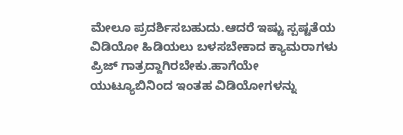ಮೇಲೂ ಪ್ರದರ್ಶಿಸಬಹುದು.ಆದರೆ ಇಷ್ಟು ಸ್ಪಷ್ಟತೆಯ ವಿಡಿಯೋ ಹಿಡಿಯಲು ಬಳಸಬೇಕಾದ ಕ್ಯಾಮರಾಗಳು ಪ್ರಿಜ್ ಗಾತ್ರದ್ದಾಗಿರಬೇಕು.ಹಾಗೆಯೇ ಯುಟ್ಯೂಬಿನಿಂದ ಇಂತಹ ವಿಡಿಯೋಗಳನ್ನು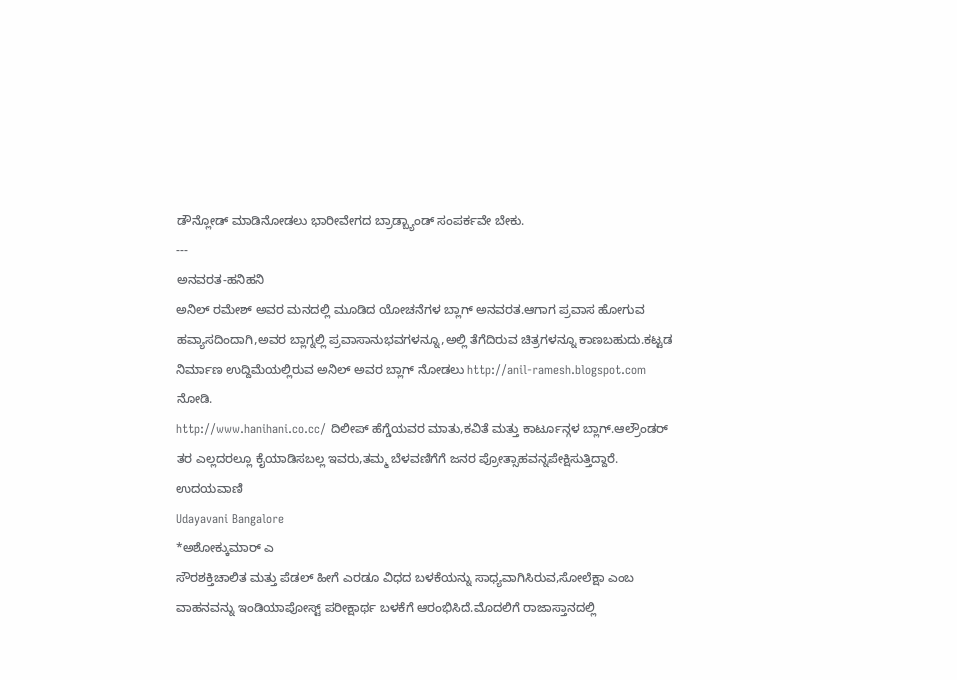ಡೌನ್ಲೋಡ್ ಮಾಡಿನೋಡಲು ಭಾರೀವೇಗದ ಬ್ರಾಡ್ಬ್ಯಾಂಡ್ ಸಂಪರ್ಕವೇ ಬೇಕು.
---
ಅನವರತ-ಹನಿಹನಿ
ಅನಿಲ್ ರಮೇಶ್ ಅವರ ಮನದಲ್ಲಿ ಮೂಡಿದ ಯೋಚನೆಗಳ ಬ್ಲಾಗ್ ಅನವರತ.ಆಗಾಗ ಪ್ರವಾಸ ಹೋಗುವ ಹವ್ಯಾಸದಿಂದಾಗಿ,ಅವರ ಬ್ಲಾಗ್ನಲ್ಲಿ ಪ್ರವಾಸಾನುಭವಗಳನ್ನೂ,ಅಲ್ಲಿ ತೆಗೆದಿರುವ ಚಿತ್ರಗಳನ್ನೂ ಕಾಣಬಹುದು.ಕಟ್ಟಡ ನಿರ್ಮಾಣ ಉದ್ದಿಮೆಯಲ್ಲಿರುವ ಅನಿಲ್ ಅವರ ಬ್ಲಾಗ್ ನೋಡಲು http://anil-ramesh.blogspot.com ನೋಡಿ.
http://www.hanihani.co.cc/ ದಿಲೀಪ್ ಹೆಗ್ಡೆಯವರ ಮಾತು,ಕವಿತೆ ಮತ್ತು ಕಾರ್ಟೂನ್ಗಳ ಬ್ಲಾಗ್.ಆಲ್ರೌಂಡರ್ ತರ ಎಲ್ಲದರಲ್ಲೂ ಕೈಯಾಡಿಸಬಲ್ಲ ಇವರು,ತಮ್ಮ ಬೆಳವಣಿಗೆಗೆ ಜನರ ಪ್ರೋತ್ಸಾಹವನ್ನಪೇಕ್ಷಿಸುತ್ತಿದ್ದಾರೆ.
ಉದಯವಾಣಿ
Udayavani Bangalore
*ಅಶೋಕ್ಕುಮಾರ್ ಎ
ಸೌರಶಕ್ತಿಚಾಲಿತ ಮತ್ತು ಪೆಡಲ್ ಹೀಗೆ ಎರಡೂ ವಿಧದ ಬಳಕೆಯನ್ನು ಸಾಧ್ಯವಾಗಿಸಿರುವ,ಸೋಲೆಕ್ಷಾ ಎಂಬ ವಾಹನವನ್ನು ಇಂಡಿಯಾಪೋಸ್ಟ್ ಪರೀಕ್ಷಾರ್ಥ ಬಳಕೆಗೆ ಆರಂಭಿಸಿದೆ.ಮೊದಲಿಗೆ ರಾಜಾಸ್ತಾನದಲ್ಲಿ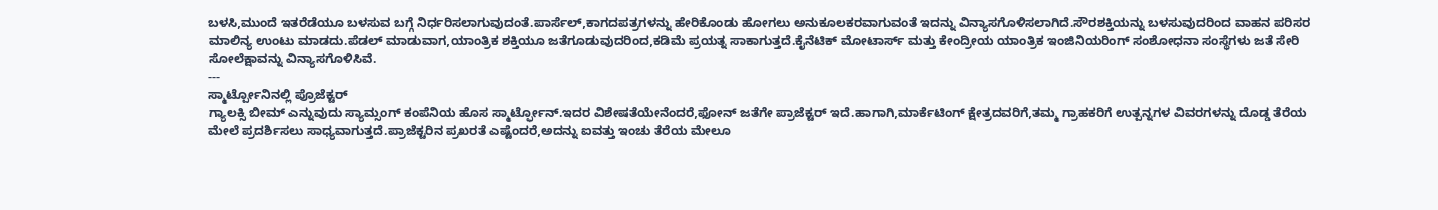ಬಳಸಿ,ಮುಂದೆ ಇತರೆಡೆಯೂ ಬಳಸುವ ಬಗ್ಗೆ ನಿರ್ಧರಿಸಲಾಗುವುದಂತೆ.ಪಾರ್ಸೆಲ್,ಕಾಗದಪತ್ರಗಳನ್ನು ಹೇರಿಕೊಂಡು ಹೋಗಲು ಅನುಕೂಲಕರವಾಗುವಂತೆ ಇದನ್ನು ವಿನ್ಯಾಸಗೊಳಿಸಲಾಗಿದೆ.ಸೌರಶಕ್ತಿಯನ್ನು ಬಳಸುವುದರಿಂದ ವಾಹನ ಪರಿಸರ ಮಾಲಿನ್ಯ ಉಂಟು ಮಾಡದು.ಪೆಡಲ್ ಮಾಡುವಾಗ,ಯಾಂತ್ರಿಕ ಶಕ್ತಿಯೂ ಜತೆಗೂಡುವುದರಿಂದ,ಕಡಿಮೆ ಪ್ರಯತ್ನ ಸಾಕಾಗುತ್ತದೆ.ಕೈನೆಟಿಕ್ ಮೋಟಾರ್ಸ್ ಮತ್ತು ಕೇಂದ್ರೀಯ ಯಾಂತ್ರಿಕ ಇಂಜಿನಿಯರಿಂಗ್ ಸಂಶೋಧನಾ ಸಂಸ್ಥೆಗಳು ಜತೆ ಸೇರಿ ಸೋಲೆಕ್ಷಾವನ್ನು ವಿನ್ಯಾಸಗೊಳಿಸಿವೆ.
---
ಸ್ಮಾರ್ಟ್ಪೋನಿನಲ್ಲಿ ಪ್ರೊಜೆಕ್ಟರ್
ಗ್ಯಾಲಕ್ಸಿ ಬೀಮ್ ಎನ್ನುವುದು ಸ್ಯಾಮ್ಸಂಗ್ ಕಂಪೆನಿಯ ಹೊಸ ಸ್ಮಾರ್ಟ್ಫೋನ್.ಇದರ ವಿಶೇಷತೆಯೇನೆಂದರೆ,ಫೋನ್ ಜತೆಗೇ ಪ್ರಾಜೆಕ್ಟರ್ ಇದೆ.ಹಾಗಾಗಿ,ಮಾರ್ಕೆಟಿಂಗ್ ಕ್ಷೇತ್ರದವರಿಗೆ,ತಮ್ಮ ಗ್ರಾಹಕರಿಗೆ ಉತ್ಪನ್ನಗಳ ವಿವರಗಳನ್ನು ದೊಡ್ಡ ತೆರೆಯ ಮೇಲೆ ಪ್ರದರ್ಶಿಸಲು ಸಾಧ್ಯವಾಗುತ್ತದೆ.ಪ್ರಾಜೆಕ್ಟರಿನ ಪ್ರಖರತೆ ಎಷ್ಟೆಂದರೆ,ಅದನ್ನು ಐವತ್ತು ಇಂಚು ತೆರೆಯ ಮೇಲೂ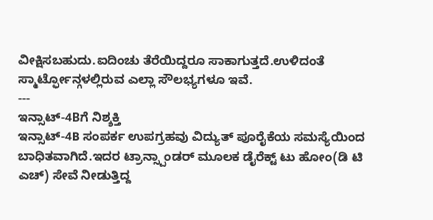ವೀಕ್ಷಿಸಬಹುದು.ಐದಿಂಚು ತೆರೆಯಿದ್ದರೂ ಸಾಕಾಗುತ್ತದೆ.ಉಳಿದಂತೆ ಸ್ಮಾರ್ಟ್ಫೋನ್ಗಳಲ್ಲಿರುವ ಎಲ್ಲಾ ಸೌಲಭ್ಯಗಳೂ ಇವೆ.
---
ಇನ್ಸಾಟ್-4Bಗೆ ನಿಶ್ಶಕ್ತಿ
ಇನ್ಸಾಟ್-4B ಸಂಪರ್ಕ ಉಪಗ್ರಹವು ವಿದ್ಯುತ್ ಪೂರೈಕೆಯ ಸಮಸ್ಯೆಯಿಂದ ಬಾಧಿತವಾಗಿದೆ.ಇದರ ಟ್ರಾನ್ಸ್ಪಾಂಡರ್ ಮೂಲಕ ಡೈರೆಕ್ಟ್ ಟು ಹೋಂ(ಡಿ ಟಿ ಎಚ್) ಸೇವೆ ನೀಡುತ್ತಿದ್ದ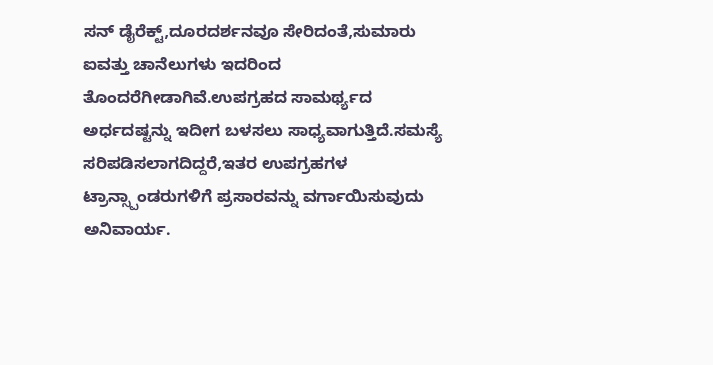ಸನ್ ಡೈರೆಕ್ಟ್,ದೂರದರ್ಶನವೂ ಸೇರಿದಂತೆ,ಸುಮಾರು ಐವತ್ತು ಚಾನೆಲುಗಳು ಇದರಿಂದ ತೊಂದರೆಗೀಡಾಗಿವೆ.ಉಪಗ್ರಹದ ಸಾಮರ್ಥ್ಯದ ಅರ್ಧದಷ್ಟನ್ನು ಇದೀಗ ಬಳಸಲು ಸಾಧ್ಯವಾಗುತ್ತಿದೆ.ಸಮಸ್ಯೆ ಸರಿಪಡಿಸಲಾಗದಿದ್ದರೆ,ಇತರ ಉಪಗ್ರಹಗಳ ಟ್ರಾನ್ಸ್ಪಾಂಡರುಗಳಿಗೆ ಪ್ರಸಾರವನ್ನು ವರ್ಗಾಯಿಸುವುದು ಅನಿವಾರ್ಯ.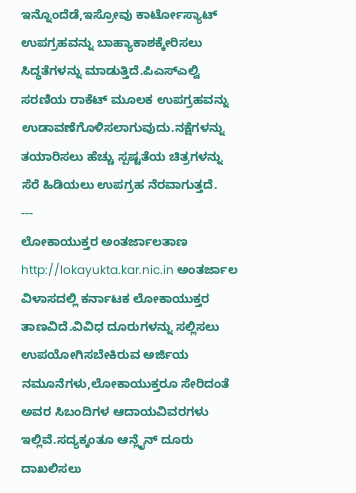ಇನ್ನೊಂದೆಡೆ,ಇಸ್ರೋವು ಕಾರ್ಟೋಸ್ಯಾಟ್ ಉಪಗ್ರಹವನ್ನು ಬಾಹ್ಯಾಕಾಶಕ್ಕೇರಿಸಲು ಸಿದ್ಧತೆಗಳನ್ನು ಮಾಡುತ್ತಿದೆ.ಪಿಎಸ್ಎಲ್ವಿ ಸರಣಿಯ ರಾಕೆಟ್ ಮೂಲಕ ಉಪಗ್ರಹವನ್ನು ಉಡಾವಣೆಗೊಳಿಸಲಾಗುವುದು.ನಕ್ಷೆಗಳನ್ನು ತಯಾರಿಸಲು ಹೆಚ್ಚು ಸ್ಪಷ್ಟತೆಯ ಚಿತ್ರಗಳನ್ನು ಸೆರೆ ಹಿಡಿಯಲು ಉಪಗ್ರಹ ನೆರವಾಗುತ್ತದೆ.
---
ಲೋಕಾಯುಕ್ತರ ಅಂತರ್ಜಾಲತಾಣ
http://lokayukta.kar.nic.in ಅಂತರ್ಜಾಲ ವಿಳಾಸದಲ್ಲಿ ಕರ್ನಾಟಕ ಲೋಕಾಯುಕ್ತರ ತಾಣವಿದೆ.ವಿವಿಧ ದೂರುಗಳನ್ನು ಸಲ್ಲಿಸಲು ಉಪಯೋಗಿಸಬೇಕಿರುವ ಅರ್ಜಿಯ ನಮೂನೆಗಳು,ಲೋಕಾಯುಕ್ತರೂ ಸೇರಿದಂತೆ ಅವರ ಸಿಬಂದಿಗಳ ಆದಾಯವಿವರಗಳು ಇಲ್ಲಿವೆ.ಸದ್ಯಕ್ಕಂತೂ ಆನ್ಲೈನ್ ದೂರು ದಾಖಲಿಸಲು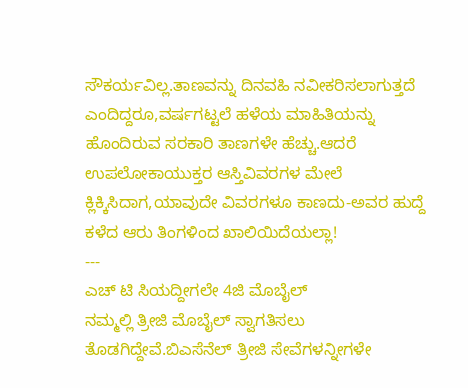ಸೌಕರ್ಯವಿಲ್ಲ.ತಾಣವನ್ನು ದಿನವಹಿ ನವೀಕರಿಸಲಾಗುತ್ತದೆ ಎಂದಿದ್ದರೂ,ವರ್ಷಗಟ್ಟಲೆ ಹಳೆಯ ಮಾಹಿತಿಯನ್ನು ಹೊಂದಿರುವ ಸರಕಾರಿ ತಾಣಗಳೇ ಹೆಚ್ಚು.ಆದರೆ ಉಪಲೋಕಾಯುಕ್ತರ ಆಸ್ತಿವಿವರಗಳ ಮೇಲೆ ಕ್ಲಿಕ್ಕಿಸಿದಾಗ,ಯಾವುದೇ ವಿವರಗಳೂ ಕಾಣದು-ಅವರ ಹುದ್ದೆ ಕಳೆದ ಆರು ತಿಂಗಳಿಂದ ಖಾಲಿಯಿದೆಯಲ್ಲಾ!
---
ಎಚ್ ಟಿ ಸಿಯದ್ದೀಗಲೇ 4ಜಿ ಮೊಬೈಲ್
ನಮ್ಮಲ್ಲಿ ತ್ರೀಜಿ ಮೊಬೈಲ್ ಸ್ವಾಗತಿಸಲು ತೊಡಗಿದ್ದೇವೆ.ಬಿಎಸೆನೆಲ್ ತ್ರೀಜಿ ಸೇವೆಗಳನ್ನೀಗಳೇ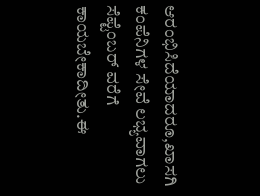ಆರಂಭಿಸಿದೆಯಾದರೂ,ಖಾಸಗಿ ಕಂಪೆನಿಗಳ ಸೇವೆ ಲಭ್ಯವಾಗಲು ಸೆಪ್ಟೆಂಬರ್ ವರೆಗೆ ಕಾಯಬೇಕಾದೀತು.ಈ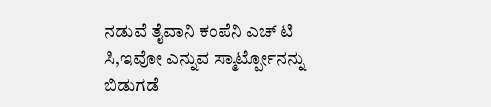ನಡುವೆ ತೈವಾನಿ ಕಂಪೆನಿ ಎಚ್ ಟಿ ಸಿ,ಇವೋ ಎನ್ನುವ ಸ್ಮಾರ್ಟ್ಪೋನನ್ನು ಬಿಡುಗಡೆ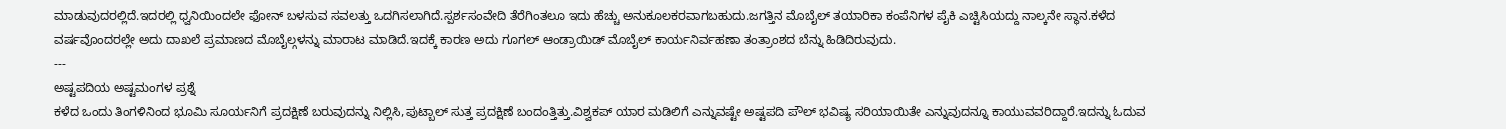ಮಾಡುವುದರಲ್ಲಿದೆ.ಇದರಲ್ಲಿ ಧ್ವನಿಯಿಂದಲೇ ಫೋನ್ ಬಳಸುವ ಸವಲತ್ತು ಒದಗಿಸಲಾಗಿದೆ.ಸ್ಪರ್ಶಸಂವೇದಿ ತೆರೆಗಿಂತಲೂ ಇದು ಹೆಚ್ಚು ಅನುಕೂಲಕರವಾಗಬಹುದು.ಜಗತ್ತಿನ ಮೊಬೈಲ್ ತಯಾರಿಕಾ ಕಂಪೆನಿಗಳ ಪೈಕಿ ಎಚ್ಟಿಸಿಯದ್ದು ನಾಲ್ಕನೇ ಸ್ಥಾನ.ಕಳೆದ ವರ್ಷವೊಂದರಲ್ಲೇ ಅದು ದಾಖಲೆ ಪ್ರಮಾಣದ ಮೊಬೈಲ್ಗಳನ್ನು ಮಾರಾಟ ಮಾಡಿದೆ.ಇದಕ್ಕೆ ಕಾರಣ ಅದು ಗೂಗಲ್ ಆಂಡ್ರಾಯಿಡ್ ಮೊಬೈಲ್ ಕಾರ್ಯನಿರ್ವಹಣಾ ತಂತ್ರಾಂಶದ ಬೆನ್ನು ಹಿಡಿದಿರುವುದು.
---
ಅಷ್ಟಪದಿಯ ಅಷ್ಟಮಂಗಳ ಪ್ರಶ್ನೆ
ಕಳೆದ ಒಂದು ತಿಂಗಳಿನಿಂದ ಭೂಮಿ ಸೂರ್ಯನಿಗೆ ಪ್ರದಕ್ಷಿಣೆ ಬರುವುದನ್ನು ನಿಲ್ಲಿಸಿ,ಪುಟ್ಬಾಲ್ ಸುತ್ತ ಪ್ರದಕ್ಷಿಣೆ ಬಂದಂತ್ತಿತ್ತು.ವಿಶ್ವಕಪ್ ಯಾರ ಮಡಿಲಿಗೆ ಎನ್ನುವಷ್ಟೇ ಅಷ್ಟಪದಿ ಪೌಲ್ ಭವಿಷ್ಯ ಸರಿಯಾಯಿತೇ ಎನ್ನುವುದನ್ನೂ ಕಾಯುವವರಿದ್ದಾರೆ.ಇದನ್ನು ಓದುವ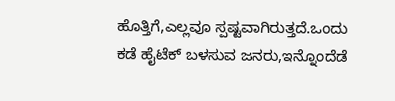ಹೊತ್ತಿಗೆ,ಎಲ್ಲವೂ ಸ್ಪಷ್ಟವಾಗಿರುತ್ತದೆ.ಒಂದು ಕಡೆ ಹೈಟೆಕ್ ಬಳಸುವ ಜನರು,ಇನ್ನೊಂದೆಡೆ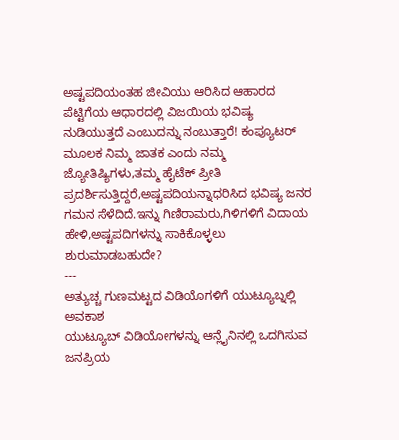ಅಷ್ಟಪದಿಯಂತಹ ಜೀವಿಯು ಆರಿಸಿದ ಆಹಾರದ ಪೆಟ್ಟಿಗೆಯ ಆಧಾರದಲ್ಲಿ ವಿಜಯಿಯ ಭವಿಷ್ಯ ನುಡಿಯುತ್ತದೆ ಎಂಬುದನ್ನು ನಂಬುತ್ತಾರೆ! ಕಂಪ್ಯೂಟರ್ ಮೂಲಕ ನಿಮ್ಮ ಜಾತಕ ಎಂದು ನಮ್ಮ ಜ್ಯೋತಿಷ್ಯಿಗಳು,ತಮ್ಮ ಹೈಟೆಕ್ ಪ್ರೀತಿ ಪ್ರದರ್ಶಿಸುತ್ತಿದ್ದರೆ,ಅಷ್ಟಪದಿಯನ್ನಾಧರಿಸಿದ ಭವಿಷ್ಯ ಜನರ ಗಮನ ಸೆಳೆದಿದೆ.ಇನ್ನು ಗಿಣಿರಾಮರು,ಗಿಳಿಗಳಿಗೆ ವಿದಾಯ ಹೇಳಿ,ಅಷ್ಟಪದಿಗಳನ್ನು ಸಾಕಿಕೊಳ್ಳಲು ಶುರುಮಾಡಬಹುದೇ?
---
ಅತ್ಯುಚ್ಚ ಗುಣಮಟ್ಟದ ವಿಡಿಯೊಗಳಿಗೆ ಯುಟ್ಯೂಬ್ನಲ್ಲಿ ಅವಕಾಶ
ಯುಟ್ಯೂಬ್ ವಿಡಿಯೋಗಳನ್ನು ಆನ್ಲೈನಿನಲ್ಲಿ ಒದಗಿಸುವ ಜನಪ್ರಿಯ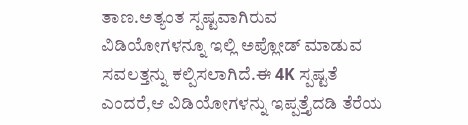ತಾಣ.ಅತ್ಯಂತ ಸ್ಪಷ್ಟವಾಗಿರುವ ವಿಡಿಯೋಗಳನ್ನೂ ಇಲ್ಲಿ ಅಪ್ಲೋಡ್ ಮಾಡುವ ಸವಲತ್ತನ್ನು ಕಲ್ಪಿಸಲಾಗಿದೆ.ಈ 4K ಸ್ಪಷ್ಟತೆ ಎಂದರೆ,ಆ ವಿಡಿಯೋಗಳನ್ನು ಇಪ್ಪತ್ತೈದಡಿ ತೆರೆಯ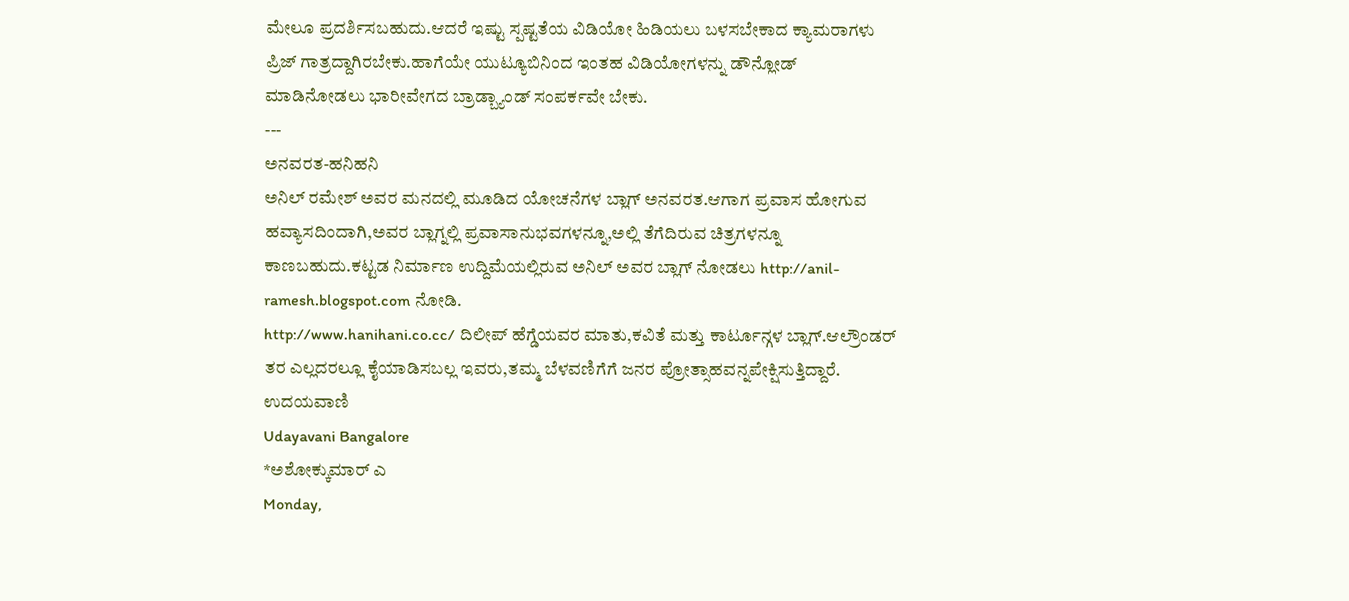ಮೇಲೂ ಪ್ರದರ್ಶಿಸಬಹುದು.ಆದರೆ ಇಷ್ಟು ಸ್ಪಷ್ಟತೆಯ ವಿಡಿಯೋ ಹಿಡಿಯಲು ಬಳಸಬೇಕಾದ ಕ್ಯಾಮರಾಗಳು ಪ್ರಿಜ್ ಗಾತ್ರದ್ದಾಗಿರಬೇಕು.ಹಾಗೆಯೇ ಯುಟ್ಯೂಬಿನಿಂದ ಇಂತಹ ವಿಡಿಯೋಗಳನ್ನು ಡೌನ್ಲೋಡ್ ಮಾಡಿನೋಡಲು ಭಾರೀವೇಗದ ಬ್ರಾಡ್ಬ್ಯಾಂಡ್ ಸಂಪರ್ಕವೇ ಬೇಕು.
---
ಅನವರತ-ಹನಿಹನಿ
ಅನಿಲ್ ರಮೇಶ್ ಅವರ ಮನದಲ್ಲಿ ಮೂಡಿದ ಯೋಚನೆಗಳ ಬ್ಲಾಗ್ ಅನವರತ.ಆಗಾಗ ಪ್ರವಾಸ ಹೋಗುವ ಹವ್ಯಾಸದಿಂದಾಗಿ,ಅವರ ಬ್ಲಾಗ್ನಲ್ಲಿ ಪ್ರವಾಸಾನುಭವಗಳನ್ನೂ,ಅಲ್ಲಿ ತೆಗೆದಿರುವ ಚಿತ್ರಗಳನ್ನೂ ಕಾಣಬಹುದು.ಕಟ್ಟಡ ನಿರ್ಮಾಣ ಉದ್ದಿಮೆಯಲ್ಲಿರುವ ಅನಿಲ್ ಅವರ ಬ್ಲಾಗ್ ನೋಡಲು http://anil-ramesh.blogspot.com ನೋಡಿ.
http://www.hanihani.co.cc/ ದಿಲೀಪ್ ಹೆಗ್ಡೆಯವರ ಮಾತು,ಕವಿತೆ ಮತ್ತು ಕಾರ್ಟೂನ್ಗಳ ಬ್ಲಾಗ್.ಆಲ್ರೌಂಡರ್ ತರ ಎಲ್ಲದರಲ್ಲೂ ಕೈಯಾಡಿಸಬಲ್ಲ ಇವರು,ತಮ್ಮ ಬೆಳವಣಿಗೆಗೆ ಜನರ ಪ್ರೋತ್ಸಾಹವನ್ನಪೇಕ್ಷಿಸುತ್ತಿದ್ದಾರೆ.
ಉದಯವಾಣಿ
Udayavani Bangalore
*ಅಶೋಕ್ಕುಮಾರ್ ಎ
Monday,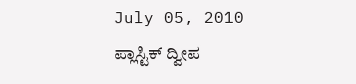July 05, 2010
ಪ್ಲಾಸ್ಟಿಕ್ ದ್ವೀಪ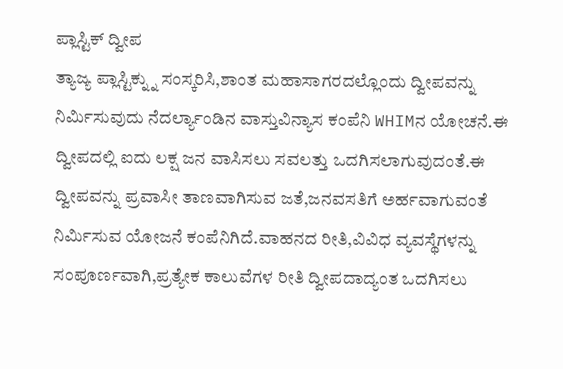ಪ್ಲಾಸ್ಟಿಕ್ ದ್ವೀಪ
ತ್ಯಾಜ್ಯ ಪ್ಲಾಸ್ಟಿಕ್ನ್ನು ಸಂಸ್ಕರಿಸಿ,ಶಾಂತ ಮಹಾಸಾಗರದಲ್ಲೊಂದು ದ್ವೀಪವನ್ನು ನಿರ್ಮಿಸುವುದು ನೆದರ್ಲ್ಯಾಂಡಿನ ವಾಸ್ತುವಿನ್ಯಾಸ ಕಂಪೆನಿ WHIMನ ಯೋಚನೆ.ಈ ದ್ವೀಪದಲ್ಲಿ ಐದು ಲಕ್ಷ ಜನ ವಾಸಿಸಲು ಸವಲತ್ತು ಒದಗಿಸಲಾಗುವುದಂತೆ.ಈ ದ್ವೀಪವನ್ನು ಪ್ರವಾಸೀ ತಾಣವಾಗಿಸುವ ಜತೆ,ಜನವಸತಿಗೆ ಅರ್ಹವಾಗುವಂತೆ ನಿರ್ಮಿಸುವ ಯೋಜನೆ ಕಂಪೆನಿಗಿದೆ.ವಾಹನದ ರೀತಿ,ವಿವಿಧ ವ್ಯವಸ್ಥೆಗಳನ್ನು ಸಂಪೂರ್ಣವಾಗಿ,ಪ್ರತ್ಯೇಕ ಕಾಲುವೆಗಳ ರೀತಿ ದ್ವೀಪದಾದ್ಯಂತ ಒದಗಿಸಲು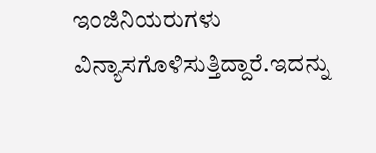ಇಂಜಿನಿಯರುಗಳು ವಿನ್ಯಾಸಗೊಳಿಸುತ್ತಿದ್ದಾರೆ.ಇದನ್ನು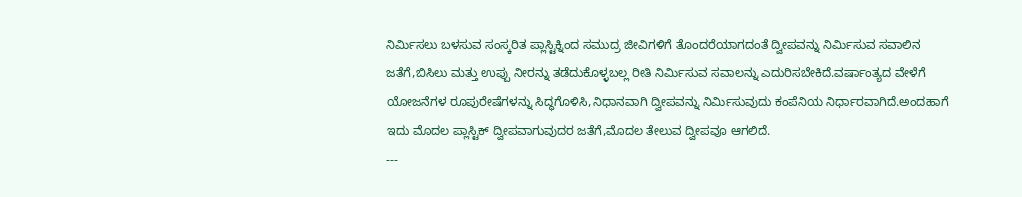ನಿರ್ಮಿಸಲು ಬಳಸುವ ಸಂಸ್ಕರಿತ ಪ್ಲಾಸ್ಟಿಕ್ನಿಂದ ಸಮುದ್ರ ಜೀವಿಗಳಿಗೆ ತೊಂದರೆಯಾಗದಂತೆ ದ್ವೀಪವನ್ನು ನಿರ್ಮಿಸುವ ಸವಾಲಿನ ಜತೆಗೆ,ಬಿಸಿಲು ಮತ್ತು ಉಪ್ಪು ನೀರನ್ನು ತಡೆದುಕೊಳ್ಳಬಲ್ಲ ರೀತಿ ನಿರ್ಮಿಸುವ ಸವಾಲನ್ನು ಎದುರಿಸಬೇಕಿದೆ.ವರ್ಷಾಂತ್ಯದ ವೇಳೆಗೆ ಯೋಜನೆಗಳ ರೂಪುರೇಷೆಗಳನ್ನು ಸಿದ್ಧಗೊಳಿಸಿ,ನಿಧಾನವಾಗಿ ದ್ವೀಪವನ್ನು ನಿರ್ಮಿಸುವುದು ಕಂಪೆನಿಯ ನಿರ್ಧಾರವಾಗಿದೆ.ಅಂದಹಾಗೆ ಇದು ಮೊದಲ ಪ್ಲಾಸ್ಟಿಕ್ ದ್ವೀಪವಾಗುವುದರ ಜತೆಗೆ,ಮೊದಲ ತೇಲುವ ದ್ವೀಪವೂ ಆಗಲಿದೆ.
---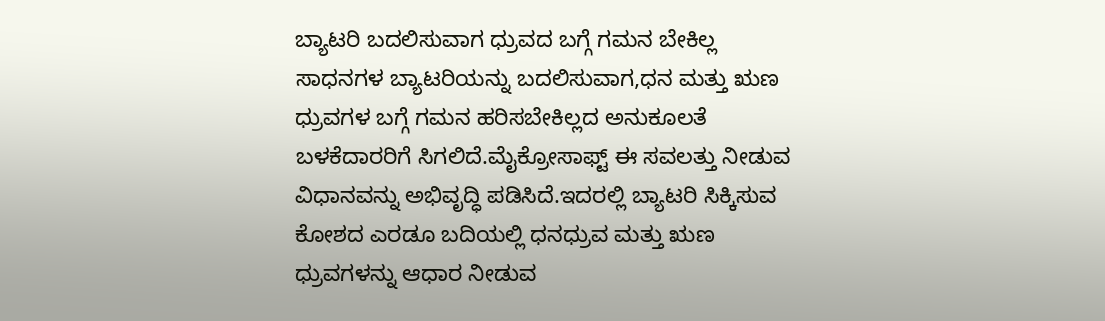ಬ್ಯಾಟರಿ ಬದಲಿಸುವಾಗ ಧ್ರುವದ ಬಗ್ಗೆ ಗಮನ ಬೇಕಿಲ್ಲ
ಸಾಧನಗಳ ಬ್ಯಾಟರಿಯನ್ನು ಬದಲಿಸುವಾಗ,ಧನ ಮತ್ತು ಋಣ ಧ್ರುವಗಳ ಬಗ್ಗೆ ಗಮನ ಹರಿಸಬೇಕಿಲ್ಲದ ಅನುಕೂಲತೆ ಬಳಕೆದಾರರಿಗೆ ಸಿಗಲಿದೆ.ಮೈಕ್ರೋಸಾಫ್ಟ್ ಈ ಸವಲತ್ತು ನೀಡುವ ವಿಧಾನವನ್ನು ಅಭಿವೃದ್ಧಿ ಪಡಿಸಿದೆ.ಇದರಲ್ಲಿ ಬ್ಯಾಟರಿ ಸಿಕ್ಕಿಸುವ ಕೋಶದ ಎರಡೂ ಬದಿಯಲ್ಲಿ ಧನಧ್ರುವ ಮತ್ತು ಋಣ ಧ್ರುವಗಳನ್ನು ಆಧಾರ ನೀಡುವ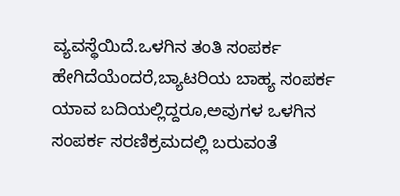ವ್ಯವಸ್ಥೆಯಿದೆ.ಒಳಗಿನ ತಂತಿ ಸಂಪರ್ಕ ಹೇಗಿದೆಯೆಂದರೆ,ಬ್ಯಾಟರಿಯ ಬಾಹ್ಯ ಸಂಪರ್ಕ ಯಾವ ಬದಿಯಲ್ಲಿದ್ದರೂ,ಅವುಗಳ ಒಳಗಿನ ಸಂಪರ್ಕ ಸರಣಿಕ್ರಮದಲ್ಲಿ ಬರುವಂತೆ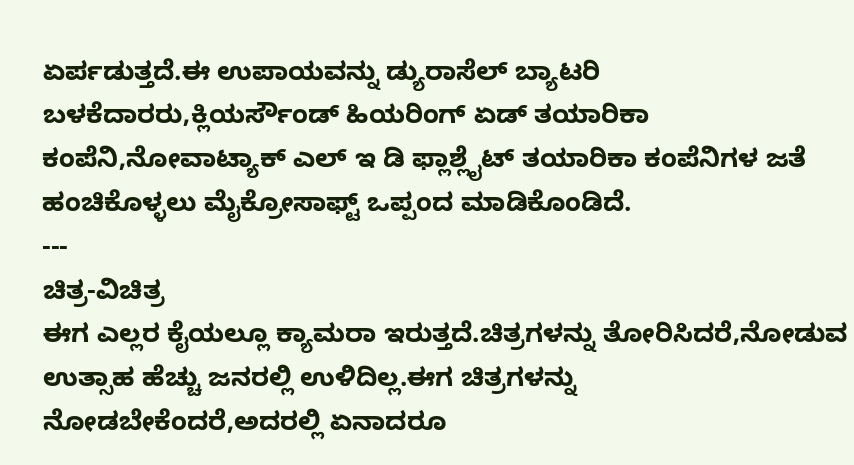ಏರ್ಪಡುತ್ತದೆ.ಈ ಉಪಾಯವನ್ನು ಡ್ಯುರಾಸೆಲ್ ಬ್ಯಾಟರಿ ಬಳಕೆದಾರರು,ಕ್ಲಿಯರ್ಸೌಂಡ್ ಹಿಯರಿಂಗ್ ಏಡ್ ತಯಾರಿಕಾ ಕಂಪೆನಿ,ನೋವಾಟ್ಯಾಕ್ ಎಲ್ ಇ ಡಿ ಫ್ಲಾಶ್ಲೈಟ್ ತಯಾರಿಕಾ ಕಂಪೆನಿಗಳ ಜತೆ ಹಂಚಿಕೊಳ್ಳಲು ಮೈಕ್ರೋಸಾಫ್ಟ್ ಒಪ್ಪಂದ ಮಾಡಿಕೊಂಡಿದೆ.
---
ಚಿತ್ರ-ವಿಚಿತ್ರ
ಈಗ ಎಲ್ಲರ ಕೈಯಲ್ಲೂ ಕ್ಯಾಮರಾ ಇರುತ್ತದೆ.ಚಿತ್ರಗಳನ್ನು ತೋರಿಸಿದರೆ,ನೋಡುವ ಉತ್ಸಾಹ ಹೆಚ್ಚು ಜನರಲ್ಲಿ ಉಳಿದಿಲ್ಲ.ಈಗ ಚಿತ್ರಗಳನ್ನು ನೋಡಬೇಕೆಂದರೆ,ಅದರಲ್ಲಿ ಏನಾದರೂ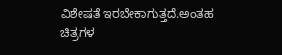ವಿಶೇಷತೆ ಇರಬೇಕಾಗುತ್ತದೆ.ಅಂತಹ ಚಿತ್ರಗಳ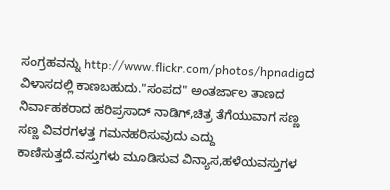ಸಂಗ್ರಹವನ್ನು http://www.flickr.com/photos/hpnadigದ ವಿಳಾಸದಲ್ಲಿ ಕಾಣಬಹುದು."ಸಂಪದ" ಅಂತರ್ಜಾಲ ತಾಣದ ನಿರ್ವಾಹಕರಾದ ಹರಿಪ್ರಸಾದ್ ನಾಡಿಗ್,ಚಿತ್ರ ತೆಗೆಯುವಾಗ ಸಣ್ಣ ಸಣ್ಣ ವಿವರಗಳತ್ತ ಗಮನಹರಿಸುವುದು ಎದ್ದು ಕಾಣಿಸುತ್ತದೆ.ವಸ್ತುಗಳು ಮೂಡಿಸುವ ವಿನ್ಯಾಸ,ಹಳೆಯವಸ್ತುಗಳ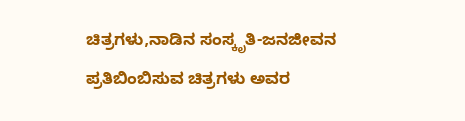ಚಿತ್ರಗಳು,ನಾಡಿನ ಸಂಸ್ಕೃತಿ-ಜನಜೀವನ ಪ್ರತಿಬಿಂಬಿಸುವ ಚಿತ್ರಗಳು ಅವರ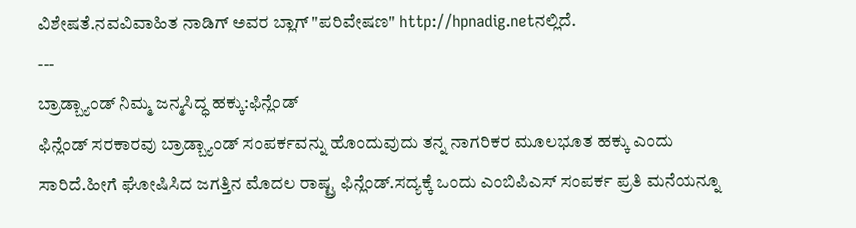ವಿಶೇಷತೆ.ನವವಿವಾಹಿತ ನಾಡಿಗ್ ಅವರ ಬ್ಲಾಗ್ "ಪರಿವೇಷಣ" http://hpnadig.netನಲ್ಲಿದೆ.
---
ಬ್ರಾಡ್ಬ್ಯಾಂಡ್ ನಿಮ್ಮ ಜನ್ಮಸಿದ್ಧ ಹಕ್ಕು:ಫಿನ್ಲೆಂಡ್
ಫಿನ್ಲೆಂಡ್ ಸರಕಾರವು ಬ್ರಾಡ್ಬ್ಯಾಂಡ್ ಸಂಪರ್ಕವನ್ನು ಹೊಂದುವುದು ತನ್ನ ನಾಗರಿಕರ ಮೂಲಭೂತ ಹಕ್ಕು ಎಂದು ಸಾರಿದೆ.ಹೀಗೆ ಘೋಷಿಸಿದ ಜಗತ್ತಿನ ಮೊದಲ ರಾಷ್ಟ್ರ ಫಿನ್ಲೆಂಡ್.ಸದ್ಯಕ್ಕೆ ಒಂದು ಎಂಬಿಪಿಎಸ್ ಸಂಪರ್ಕ ಪ್ರತಿ ಮನೆಯನ್ನೂ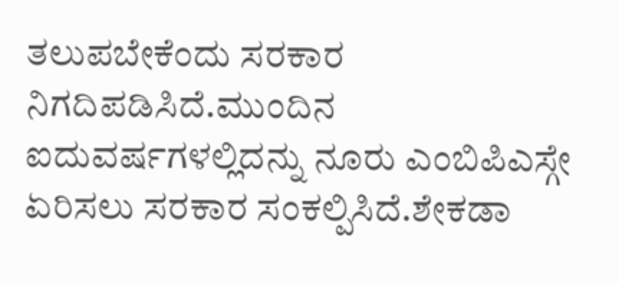ತಲುಪಬೇಕೆಂದು ಸರಕಾರ ನಿಗದಿಪಡಿಸಿದೆ.ಮುಂದಿನ ಐದುವರ್ಷಗಳಲ್ಲಿದನ್ನು ನೂರು ಎಂಬಿಪಿಎಸ್ಗೇ ಏರಿಸಲು ಸರಕಾರ ಸಂಕಲ್ಪಿಸಿದೆ.ಶೇಕಡಾ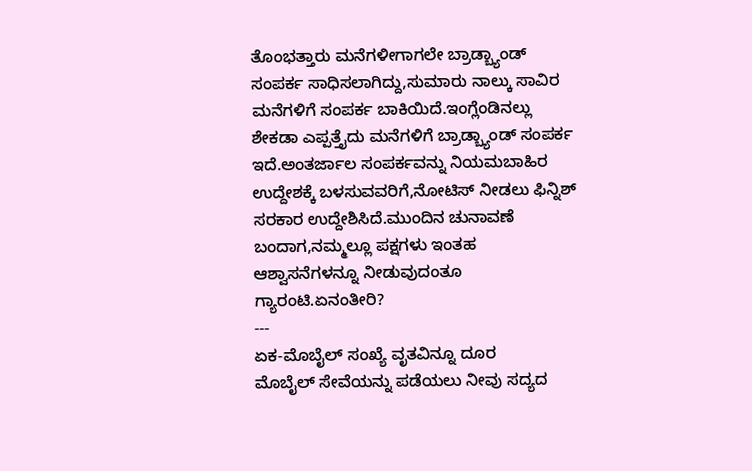ತೊಂಭತ್ತಾರು ಮನೆಗಳೀಗಾಗಲೇ ಬ್ರಾಡ್ಬ್ಯಾಂಡ್ ಸಂಪರ್ಕ ಸಾಧಿಸಲಾಗಿದ್ದು,ಸುಮಾರು ನಾಲ್ಕು ಸಾವಿರ ಮನೆಗಳಿಗೆ ಸಂಪರ್ಕ ಬಾಕಿಯಿದೆ.ಇಂಗ್ಲೆಂಡಿನಲ್ಲು ಶೇಕಡಾ ಎಪ್ಪತ್ತೈದು ಮನೆಗಳಿಗೆ ಬ್ರಾಡ್ಬ್ಯಾಂಡ್ ಸಂಪರ್ಕ ಇದೆ.ಅಂತರ್ಜಾಲ ಸಂಪರ್ಕವನ್ನು ನಿಯಮಬಾಹಿರ ಉದ್ದೇಶಕ್ಕೆ ಬಳಸುವವರಿಗೆ,ನೋಟಿಸ್ ನೀಡಲು ಫಿನ್ನಿಶ್ ಸರಕಾರ ಉದ್ದೇಶಿಸಿದೆ.ಮುಂದಿನ ಚುನಾವಣೆ ಬಂದಾಗ,ನಮ್ಮಲ್ಲೂ ಪಕ್ಷಗಳು ಇಂತಹ ಆಶ್ವಾಸನೆಗಳನ್ನೂ ನೀಡುವುದಂತೂ ಗ್ಯಾರಂಟಿ.ಏನಂತೀರಿ?
---
ಏಕ-ಮೊಬೈಲ್ ಸಂಖ್ಯೆ ವೃತವಿನ್ನೂ ದೂರ
ಮೊಬೈಲ್ ಸೇವೆಯನ್ನು ಪಡೆಯಲು ನೀವು ಸದ್ಯದ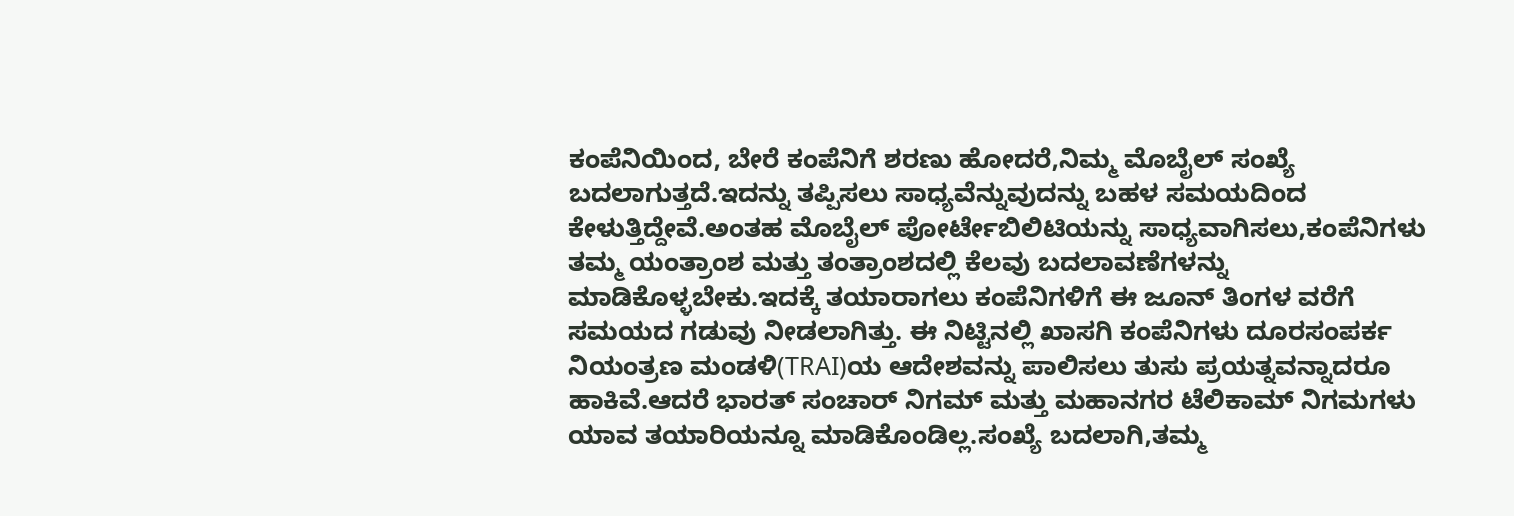ಕಂಪೆನಿಯಿಂದ, ಬೇರೆ ಕಂಪೆನಿಗೆ ಶರಣು ಹೋದರೆ,ನಿಮ್ಮ ಮೊಬೈಲ್ ಸಂಖ್ಯೆ ಬದಲಾಗುತ್ತದೆ.ಇದನ್ನು ತಪ್ಪಿಸಲು ಸಾಧ್ಯವೆನ್ನುವುದನ್ನು ಬಹಳ ಸಮಯದಿಂದ ಕೇಳುತ್ತಿದ್ದೇವೆ.ಅಂತಹ ಮೊಬೈಲ್ ಪೋರ್ಟೇಬಿಲಿಟಿಯನ್ನು ಸಾಧ್ಯವಾಗಿಸಲು,ಕಂಪೆನಿಗಳು ತಮ್ಮ ಯಂತ್ರಾಂಶ ಮತ್ತು ತಂತ್ರಾಂಶದಲ್ಲಿ ಕೆಲವು ಬದಲಾವಣೆಗಳನ್ನು ಮಾಡಿಕೊಳ್ಳಬೇಕು.ಇದಕ್ಕೆ ತಯಾರಾಗಲು ಕಂಪೆನಿಗಳಿಗೆ ಈ ಜೂನ್ ತಿಂಗಳ ವರೆಗೆ ಸಮಯದ ಗಡುವು ನೀಡಲಾಗಿತ್ತು. ಈ ನಿಟ್ಟಿನಲ್ಲಿ ಖಾಸಗಿ ಕಂಪೆನಿಗಳು ದೂರಸಂಪರ್ಕ ನಿಯಂತ್ರಣ ಮಂಡಳಿ(TRAI)ಯ ಆದೇಶವನ್ನು ಪಾಲಿಸಲು ತುಸು ಪ್ರಯತ್ನವನ್ನಾದರೂ ಹಾಕಿವೆ.ಆದರೆ ಭಾರತ್ ಸಂಚಾರ್ ನಿಗಮ್ ಮತ್ತು ಮಹಾನಗರ ಟೆಲಿಕಾಮ್ ನಿಗಮಗಳು ಯಾವ ತಯಾರಿಯನ್ನೂ ಮಾಡಿಕೊಂಡಿಲ್ಲ.ಸಂಖ್ಯೆ ಬದಲಾಗಿ,ತಮ್ಮ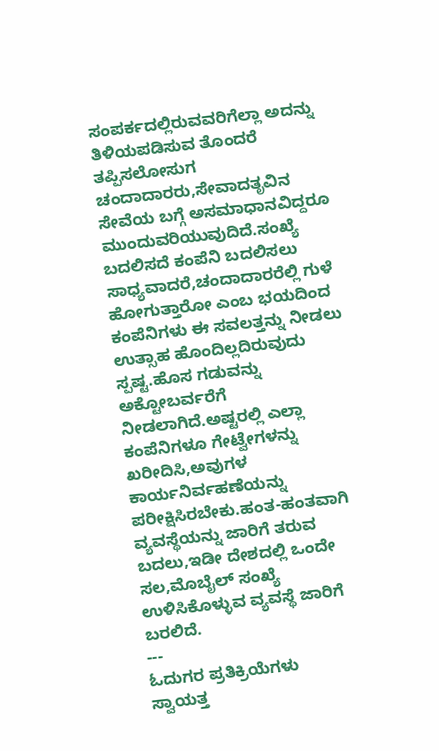ಸಂಪರ್ಕದಲ್ಲಿರುವವರಿಗೆಲ್ಲಾ ಅದನ್ನು ತಿಳಿಯಪಡಿಸುವ ತೊಂದರೆ ತಪ್ಪಿಸಲೋಸುಗ ಚಂದಾದಾರರು,ಸೇವಾದತೃವಿನ ಸೇವೆಯ ಬಗ್ಗೆ ಅಸಮಾಧಾನವಿದ್ದರೂ ಮುಂದುವರಿಯುವುದಿದೆ.ಸಂಖ್ಯೆ ಬದಲಿಸದೆ ಕಂಪೆನಿ ಬದಲಿಸಲು ಸಾಧ್ಯವಾದರೆ,ಚಂದಾದಾರರೆಲ್ಲಿ ಗುಳೆ ಹೋಗುತ್ತಾರೋ ಎಂಬ ಭಯದಿಂದ ಕಂಪೆನಿಗಳು ಈ ಸವಲತ್ತನ್ನು ನೀಡಲು ಉತ್ಸಾಹ ಹೊಂದಿಲ್ಲದಿರುವುದು ಸ್ಪಷ್ಟ.ಹೊಸ ಗಡುವನ್ನು ಅಕ್ಟೋಬರ್ವರೆಗೆ ನೀಡಲಾಗಿದೆ.ಅಷ್ಟರಲ್ಲಿ ಎಲ್ಲಾ ಕಂಪೆನಿಗಳೂ ಗೇಟ್ವೇಗಳನ್ನು ಖರೀದಿಸಿ,ಅವುಗಳ ಕಾರ್ಯನಿರ್ವಹಣೆಯನ್ನು ಪರೀಕ್ಷಿಸಿರಬೇಕು.ಹಂತ-ಹಂತವಾಗಿ ವ್ಯವಸ್ಥೆಯನ್ನು ಜಾರಿಗೆ ತರುವ ಬದಲು,ಇಡೀ ದೇಶದಲ್ಲಿ ಒಂದೇ ಸಲ,ಮೊಬೈಲ್ ಸಂಖ್ಯೆ ಉಳಿಸಿಕೊಳ್ಳುವ ವ್ಯವಸ್ಥೆ ಜಾರಿಗೆ ಬರಲಿದೆ.
---
ಓದುಗರ ಪ್ರತಿಕ್ರಿಯೆಗಳು
ಸ್ವಾಯತ್ತ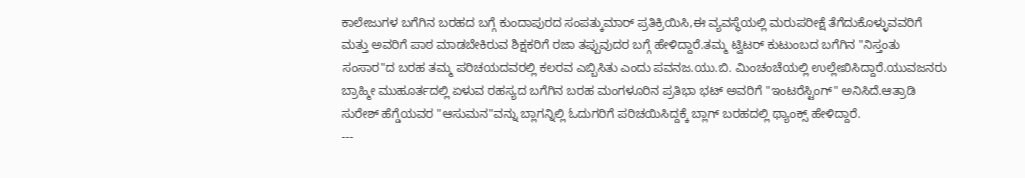ಕಾಲೇಜುಗಳ ಬಗೆಗಿನ ಬರಹದ ಬಗ್ಗೆ ಕುಂದಾಪುರದ ಸಂಪತ್ಕುಮಾರ್ ಪ್ರತಿಕ್ರಿಯಿಸಿ,ಈ ವ್ಯವಸ್ಥೆಯಲ್ಲಿ ಮರುಪರೀಕ್ಷೆ ತೆಗೆದುಕೊಳ್ಳುವವರಿಗೆ ಮತ್ತು ಅವರಿಗೆ ಪಾಠ ಮಾಡಬೇಕಿರುವ ಶಿಕ್ಷಕರಿಗೆ ರಜಾ ತಪ್ಪುವುದರ ಬಗ್ಗೆ ಹೇಳಿದ್ದಾರೆ.ತಮ್ಮ ಟ್ವಿಟರ್ ಕುಟುಂಬದ ಬಗೆಗಿನ "ನಿಸ್ತಂತು ಸಂಸಾರ"ದ ಬರಹ ತಮ್ಮ ಪರಿಚಯದವರಲ್ಲಿ ಕಲರವ ಎಬ್ಬಿಸಿತು ಎಂದು ಪವನಜ.ಯು.ಬಿ. ಮಿಂಚಂಚೆಯಲ್ಲಿ ಉಲ್ಲೇಖಿಸಿದ್ದಾರೆ.ಯುವಜನರು ಬ್ರಾಹ್ಮೀ ಮುಹೂರ್ತದಲ್ಲಿ ಏಳುವ ರಹಸ್ಯದ ಬಗೆಗಿನ ಬರಹ ಮಂಗಳೂರಿನ ಪ್ರತಿಭಾ ಭಟ್ ಅವರಿಗೆ "ಇಂಟರೆಸ್ಟಿಂಗ್" ಅನಿಸಿದೆ.ಆತ್ರಾಡಿ ಸುರೇಶ್ ಹೆಗ್ಡೆಯವರ "ಆಸುಮನ"ವನ್ನು ಬ್ಲಾಗನ್ನಿಲ್ಲಿ ಓದುಗರಿಗೆ ಪರಿಚಯಿಸಿದ್ದಕ್ಕೆ ಬ್ಲಾಗ್ ಬರಹದಲ್ಲಿ ಥ್ಯಾಂಕ್ಸ್ ಹೇಳಿದ್ದಾರೆ.
---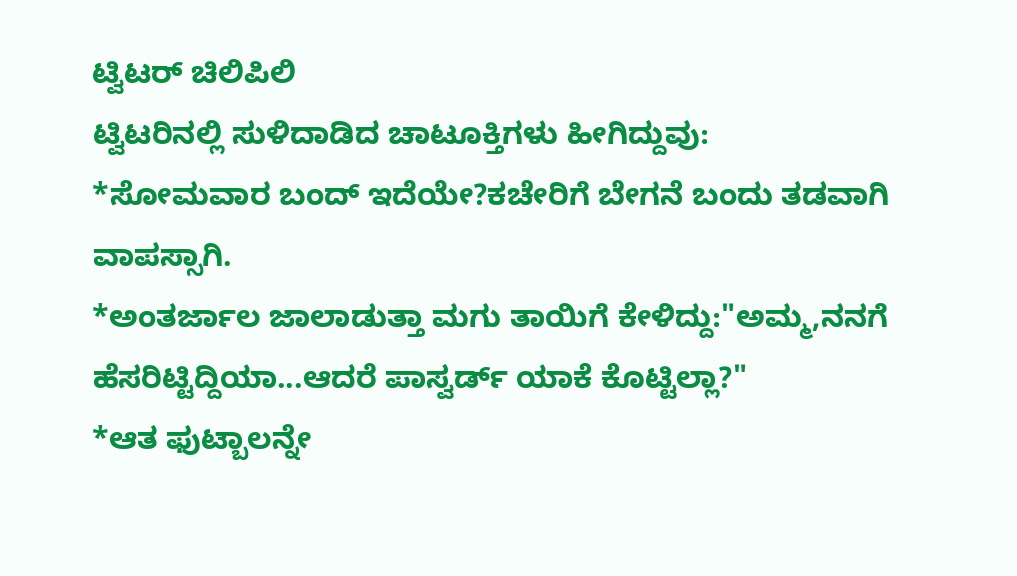ಟ್ವಿಟರ್ ಚಿಲಿಪಿಲಿ
ಟ್ವಿಟರಿನಲ್ಲಿ ಸುಳಿದಾಡಿದ ಚಾಟೂಕ್ತಿಗಳು ಹೀಗಿದ್ದುವು:
*ಸೋಮವಾರ ಬಂದ್ ಇದೆಯೇ?ಕಚೇರಿಗೆ ಬೇಗನೆ ಬಂದು ತಡವಾಗಿ ವಾಪಸ್ಸಾಗಿ.
*ಅಂತರ್ಜಾಲ ಜಾಲಾಡುತ್ತಾ ಮಗು ತಾಯಿಗೆ ಕೇಳಿದ್ದು:"ಅಮ್ಮ,ನನಗೆ ಹೆಸರಿಟ್ಟಿದ್ದಿಯಾ...ಆದರೆ ಪಾಸ್ವರ್ಡ್ ಯಾಕೆ ಕೊಟ್ಟಿಲ್ಲಾ?"
*ಆತ ಫುಟ್ಬಾಲನ್ನೇ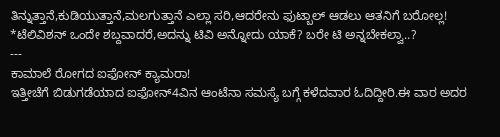ತಿನ್ನುತ್ತಾನೆ,ಕುಡಿಯುತ್ತಾನೆ,ಮಲಗುತ್ತಾನೆ ಎಲ್ಲಾ ಸರಿ,ಆದರೇನು ಫುಟ್ಬಾಲ್ ಆಡಲು ಆತನಿಗೆ ಬರೋಲ್ಲ!
*ಟೆಲಿವಿಶನ್ ಒಂದೇ ಶಬ್ದವಾದರೆ,ಅದನ್ನು ಟಿವಿ ಅನ್ನೋದು ಯಾಕೆ? ಬರೇ ಟಿ ಅನ್ನಬೇಕಲ್ವಾ..?
---
ಕಾಮಾಲೆ ರೋಗದ ಐಫೋನ್ ಕ್ಯಾಮರಾ!
ಇತ್ತೀಚೆಗೆ ಬಿಡುಗಡೆಯಾದ ಐಫೋನ್4ವಿನ ಆಂಟೆನಾ ಸಮಸ್ಯೆ ಬಗ್ಗೆ ಕಳೆದವಾರ ಓದಿದ್ದೀರಿ.ಈ ವಾರ ಅದರ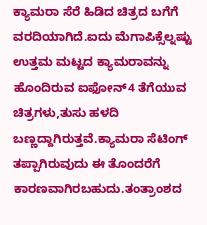ಕ್ಯಾಮರಾ ಸೆರೆ ಹಿಡಿದ ಚಿತ್ರದ ಬಗೆಗೆ ವರದಿಯಾಗಿದೆ.ಐದು ಮೆಗಾಪಿಕ್ಸೆಲ್ನಷ್ಟು ಉತ್ತಮ ಮಟ್ಟದ ಕ್ಯಾಮರಾವನ್ನು ಹೊಂದಿರುವ ಐಫೋನ್4 ತೆಗೆಯುವ ಚಿತ್ರಗಳು,ತುಸು ಹಳದಿ ಬಣ್ಣದ್ದಾಗಿರುತ್ತವೆ.ಕ್ಯಾಮರಾ ಸೆಟಿಂಗ್ ತಪ್ಪಾಗಿರುವುದು ಈ ತೊಂದರೆಗೆ ಕಾರಣವಾಗಿರಬಹುದು.ತಂತ್ರಾಂಶದ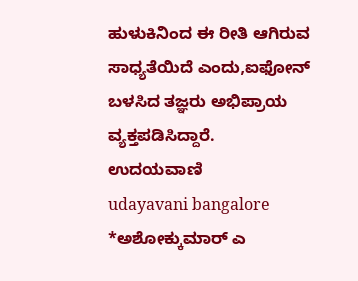ಹುಳುಕಿನಿಂದ ಈ ರೀತಿ ಆಗಿರುವ ಸಾಧ್ಯತೆಯಿದೆ ಎಂದು,ಐಫೋನ್ ಬಳಸಿದ ತಜ್ಞರು ಅಭಿಪ್ರಾಯ ವ್ಯಕ್ತಪಡಿಸಿದ್ದಾರೆ.
ಉದಯವಾಣಿ
udayavani bangalore
*ಅಶೋಕ್ಕುಮಾರ್ ಎ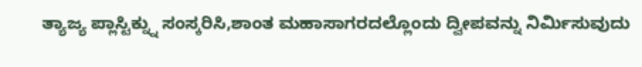ತ್ಯಾಜ್ಯ ಪ್ಲಾಸ್ಟಿಕ್ನ್ನು ಸಂಸ್ಕರಿಸಿ,ಶಾಂತ ಮಹಾಸಾಗರದಲ್ಲೊಂದು ದ್ವೀಪವನ್ನು ನಿರ್ಮಿಸುವುದು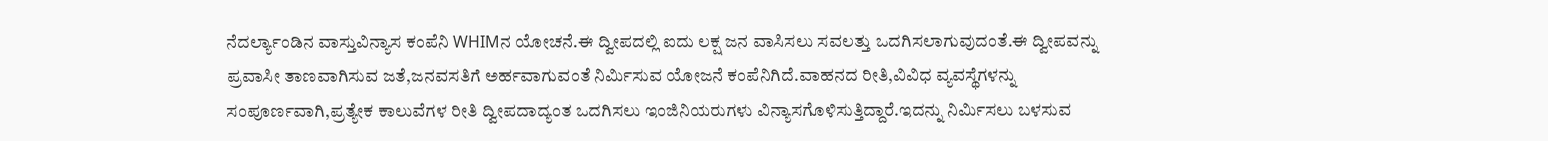ನೆದರ್ಲ್ಯಾಂಡಿನ ವಾಸ್ತುವಿನ್ಯಾಸ ಕಂಪೆನಿ WHIMನ ಯೋಚನೆ.ಈ ದ್ವೀಪದಲ್ಲಿ ಐದು ಲಕ್ಷ ಜನ ವಾಸಿಸಲು ಸವಲತ್ತು ಒದಗಿಸಲಾಗುವುದಂತೆ.ಈ ದ್ವೀಪವನ್ನು ಪ್ರವಾಸೀ ತಾಣವಾಗಿಸುವ ಜತೆ,ಜನವಸತಿಗೆ ಅರ್ಹವಾಗುವಂತೆ ನಿರ್ಮಿಸುವ ಯೋಜನೆ ಕಂಪೆನಿಗಿದೆ.ವಾಹನದ ರೀತಿ,ವಿವಿಧ ವ್ಯವಸ್ಥೆಗಳನ್ನು ಸಂಪೂರ್ಣವಾಗಿ,ಪ್ರತ್ಯೇಕ ಕಾಲುವೆಗಳ ರೀತಿ ದ್ವೀಪದಾದ್ಯಂತ ಒದಗಿಸಲು ಇಂಜಿನಿಯರುಗಳು ವಿನ್ಯಾಸಗೊಳಿಸುತ್ತಿದ್ದಾರೆ.ಇದನ್ನು ನಿರ್ಮಿಸಲು ಬಳಸುವ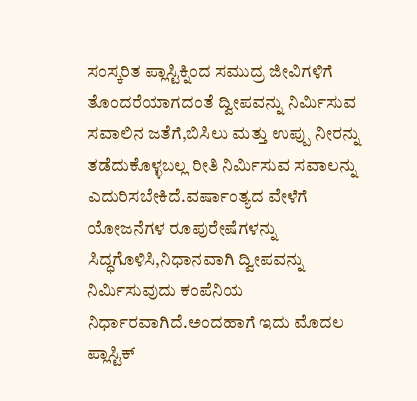ಸಂಸ್ಕರಿತ ಪ್ಲಾಸ್ಟಿಕ್ನಿಂದ ಸಮುದ್ರ ಜೀವಿಗಳಿಗೆ ತೊಂದರೆಯಾಗದಂತೆ ದ್ವೀಪವನ್ನು ನಿರ್ಮಿಸುವ ಸವಾಲಿನ ಜತೆಗೆ,ಬಿಸಿಲು ಮತ್ತು ಉಪ್ಪು ನೀರನ್ನು ತಡೆದುಕೊಳ್ಳಬಲ್ಲ ರೀತಿ ನಿರ್ಮಿಸುವ ಸವಾಲನ್ನು ಎದುರಿಸಬೇಕಿದೆ.ವರ್ಷಾಂತ್ಯದ ವೇಳೆಗೆ ಯೋಜನೆಗಳ ರೂಪುರೇಷೆಗಳನ್ನು ಸಿದ್ಧಗೊಳಿಸಿ,ನಿಧಾನವಾಗಿ ದ್ವೀಪವನ್ನು ನಿರ್ಮಿಸುವುದು ಕಂಪೆನಿಯ ನಿರ್ಧಾರವಾಗಿದೆ.ಅಂದಹಾಗೆ ಇದು ಮೊದಲ ಪ್ಲಾಸ್ಟಿಕ್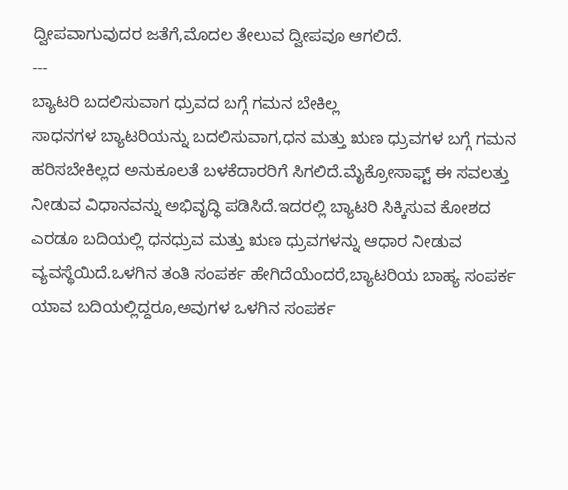ದ್ವೀಪವಾಗುವುದರ ಜತೆಗೆ,ಮೊದಲ ತೇಲುವ ದ್ವೀಪವೂ ಆಗಲಿದೆ.
---
ಬ್ಯಾಟರಿ ಬದಲಿಸುವಾಗ ಧ್ರುವದ ಬಗ್ಗೆ ಗಮನ ಬೇಕಿಲ್ಲ
ಸಾಧನಗಳ ಬ್ಯಾಟರಿಯನ್ನು ಬದಲಿಸುವಾಗ,ಧನ ಮತ್ತು ಋಣ ಧ್ರುವಗಳ ಬಗ್ಗೆ ಗಮನ ಹರಿಸಬೇಕಿಲ್ಲದ ಅನುಕೂಲತೆ ಬಳಕೆದಾರರಿಗೆ ಸಿಗಲಿದೆ.ಮೈಕ್ರೋಸಾಫ್ಟ್ ಈ ಸವಲತ್ತು ನೀಡುವ ವಿಧಾನವನ್ನು ಅಭಿವೃದ್ಧಿ ಪಡಿಸಿದೆ.ಇದರಲ್ಲಿ ಬ್ಯಾಟರಿ ಸಿಕ್ಕಿಸುವ ಕೋಶದ ಎರಡೂ ಬದಿಯಲ್ಲಿ ಧನಧ್ರುವ ಮತ್ತು ಋಣ ಧ್ರುವಗಳನ್ನು ಆಧಾರ ನೀಡುವ ವ್ಯವಸ್ಥೆಯಿದೆ.ಒಳಗಿನ ತಂತಿ ಸಂಪರ್ಕ ಹೇಗಿದೆಯೆಂದರೆ,ಬ್ಯಾಟರಿಯ ಬಾಹ್ಯ ಸಂಪರ್ಕ ಯಾವ ಬದಿಯಲ್ಲಿದ್ದರೂ,ಅವುಗಳ ಒಳಗಿನ ಸಂಪರ್ಕ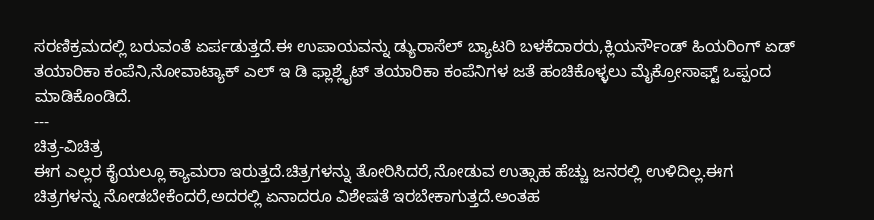ಸರಣಿಕ್ರಮದಲ್ಲಿ ಬರುವಂತೆ ಏರ್ಪಡುತ್ತದೆ.ಈ ಉಪಾಯವನ್ನು ಡ್ಯುರಾಸೆಲ್ ಬ್ಯಾಟರಿ ಬಳಕೆದಾರರು,ಕ್ಲಿಯರ್ಸೌಂಡ್ ಹಿಯರಿಂಗ್ ಏಡ್ ತಯಾರಿಕಾ ಕಂಪೆನಿ,ನೋವಾಟ್ಯಾಕ್ ಎಲ್ ಇ ಡಿ ಫ್ಲಾಶ್ಲೈಟ್ ತಯಾರಿಕಾ ಕಂಪೆನಿಗಳ ಜತೆ ಹಂಚಿಕೊಳ್ಳಲು ಮೈಕ್ರೋಸಾಫ್ಟ್ ಒಪ್ಪಂದ ಮಾಡಿಕೊಂಡಿದೆ.
---
ಚಿತ್ರ-ವಿಚಿತ್ರ
ಈಗ ಎಲ್ಲರ ಕೈಯಲ್ಲೂ ಕ್ಯಾಮರಾ ಇರುತ್ತದೆ.ಚಿತ್ರಗಳನ್ನು ತೋರಿಸಿದರೆ,ನೋಡುವ ಉತ್ಸಾಹ ಹೆಚ್ಚು ಜನರಲ್ಲಿ ಉಳಿದಿಲ್ಲ.ಈಗ ಚಿತ್ರಗಳನ್ನು ನೋಡಬೇಕೆಂದರೆ,ಅದರಲ್ಲಿ ಏನಾದರೂ ವಿಶೇಷತೆ ಇರಬೇಕಾಗುತ್ತದೆ.ಅಂತಹ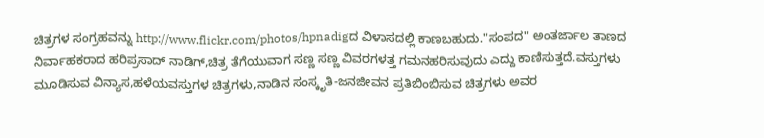ಚಿತ್ರಗಳ ಸಂಗ್ರಹವನ್ನು http://www.flickr.com/photos/hpnadigದ ವಿಳಾಸದಲ್ಲಿ ಕಾಣಬಹುದು."ಸಂಪದ" ಅಂತರ್ಜಾಲ ತಾಣದ ನಿರ್ವಾಹಕರಾದ ಹರಿಪ್ರಸಾದ್ ನಾಡಿಗ್,ಚಿತ್ರ ತೆಗೆಯುವಾಗ ಸಣ್ಣ ಸಣ್ಣ ವಿವರಗಳತ್ತ ಗಮನಹರಿಸುವುದು ಎದ್ದು ಕಾಣಿಸುತ್ತದೆ.ವಸ್ತುಗಳು ಮೂಡಿಸುವ ವಿನ್ಯಾಸ,ಹಳೆಯವಸ್ತುಗಳ ಚಿತ್ರಗಳು,ನಾಡಿನ ಸಂಸ್ಕೃತಿ-ಜನಜೀವನ ಪ್ರತಿಬಿಂಬಿಸುವ ಚಿತ್ರಗಳು ಅವರ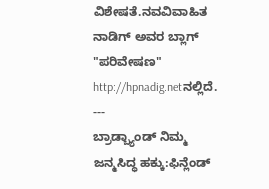ವಿಶೇಷತೆ.ನವವಿವಾಹಿತ ನಾಡಿಗ್ ಅವರ ಬ್ಲಾಗ್ "ಪರಿವೇಷಣ" http://hpnadig.netನಲ್ಲಿದೆ.
---
ಬ್ರಾಡ್ಬ್ಯಾಂಡ್ ನಿಮ್ಮ ಜನ್ಮಸಿದ್ಧ ಹಕ್ಕು:ಫಿನ್ಲೆಂಡ್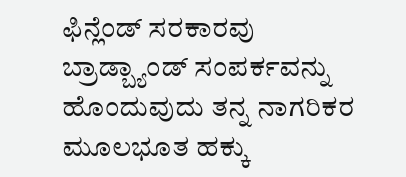ಫಿನ್ಲೆಂಡ್ ಸರಕಾರವು ಬ್ರಾಡ್ಬ್ಯಾಂಡ್ ಸಂಪರ್ಕವನ್ನು ಹೊಂದುವುದು ತನ್ನ ನಾಗರಿಕರ ಮೂಲಭೂತ ಹಕ್ಕು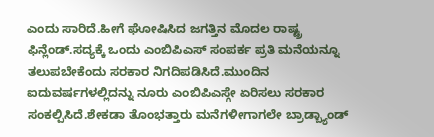ಎಂದು ಸಾರಿದೆ.ಹೀಗೆ ಘೋಷಿಸಿದ ಜಗತ್ತಿನ ಮೊದಲ ರಾಷ್ಟ್ರ ಫಿನ್ಲೆಂಡ್.ಸದ್ಯಕ್ಕೆ ಒಂದು ಎಂಬಿಪಿಎಸ್ ಸಂಪರ್ಕ ಪ್ರತಿ ಮನೆಯನ್ನೂ ತಲುಪಬೇಕೆಂದು ಸರಕಾರ ನಿಗದಿಪಡಿಸಿದೆ.ಮುಂದಿನ ಐದುವರ್ಷಗಳಲ್ಲಿದನ್ನು ನೂರು ಎಂಬಿಪಿಎಸ್ಗೇ ಏರಿಸಲು ಸರಕಾರ ಸಂಕಲ್ಪಿಸಿದೆ.ಶೇಕಡಾ ತೊಂಭತ್ತಾರು ಮನೆಗಳೀಗಾಗಲೇ ಬ್ರಾಡ್ಬ್ಯಾಂಡ್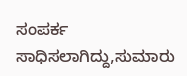ಸಂಪರ್ಕ ಸಾಧಿಸಲಾಗಿದ್ದು,ಸುಮಾರು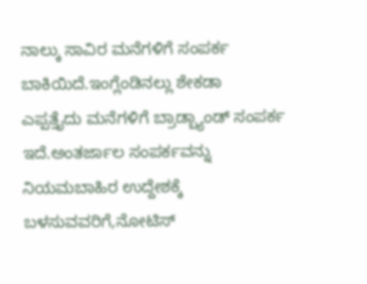ನಾಲ್ಕು ಸಾವಿರ ಮನೆಗಳಿಗೆ ಸಂಪರ್ಕ ಬಾಕಿಯಿದೆ.ಇಂಗ್ಲೆಂಡಿನಲ್ಲು ಶೇಕಡಾ ಎಪ್ಪತ್ತೈದು ಮನೆಗಳಿಗೆ ಬ್ರಾಡ್ಬ್ಯಾಂಡ್ ಸಂಪರ್ಕ ಇದೆ.ಅಂತರ್ಜಾಲ ಸಂಪರ್ಕವನ್ನು ನಿಯಮಬಾಹಿರ ಉದ್ದೇಶಕ್ಕೆ ಬಳಸುವವರಿಗೆ,ನೋಟಿಸ್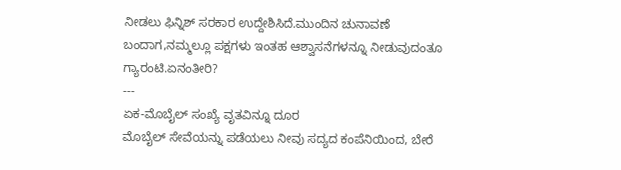ನೀಡಲು ಫಿನ್ನಿಶ್ ಸರಕಾರ ಉದ್ದೇಶಿಸಿದೆ.ಮುಂದಿನ ಚುನಾವಣೆ ಬಂದಾಗ,ನಮ್ಮಲ್ಲೂ ಪಕ್ಷಗಳು ಇಂತಹ ಆಶ್ವಾಸನೆಗಳನ್ನೂ ನೀಡುವುದಂತೂ ಗ್ಯಾರಂಟಿ.ಏನಂತೀರಿ?
---
ಏಕ-ಮೊಬೈಲ್ ಸಂಖ್ಯೆ ವೃತವಿನ್ನೂ ದೂರ
ಮೊಬೈಲ್ ಸೇವೆಯನ್ನು ಪಡೆಯಲು ನೀವು ಸದ್ಯದ ಕಂಪೆನಿಯಿಂದ, ಬೇರೆ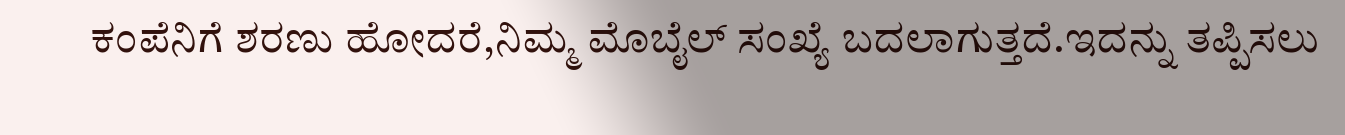ಕಂಪೆನಿಗೆ ಶರಣು ಹೋದರೆ,ನಿಮ್ಮ ಮೊಬೈಲ್ ಸಂಖ್ಯೆ ಬದಲಾಗುತ್ತದೆ.ಇದನ್ನು ತಪ್ಪಿಸಲು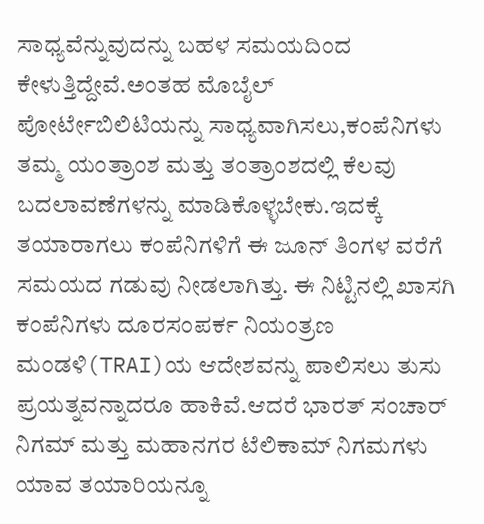ಸಾಧ್ಯವೆನ್ನುವುದನ್ನು ಬಹಳ ಸಮಯದಿಂದ ಕೇಳುತ್ತಿದ್ದೇವೆ.ಅಂತಹ ಮೊಬೈಲ್ ಪೋರ್ಟೇಬಿಲಿಟಿಯನ್ನು ಸಾಧ್ಯವಾಗಿಸಲು,ಕಂಪೆನಿಗಳು ತಮ್ಮ ಯಂತ್ರಾಂಶ ಮತ್ತು ತಂತ್ರಾಂಶದಲ್ಲಿ ಕೆಲವು ಬದಲಾವಣೆಗಳನ್ನು ಮಾಡಿಕೊಳ್ಳಬೇಕು.ಇದಕ್ಕೆ ತಯಾರಾಗಲು ಕಂಪೆನಿಗಳಿಗೆ ಈ ಜೂನ್ ತಿಂಗಳ ವರೆಗೆ ಸಮಯದ ಗಡುವು ನೀಡಲಾಗಿತ್ತು. ಈ ನಿಟ್ಟಿನಲ್ಲಿ ಖಾಸಗಿ ಕಂಪೆನಿಗಳು ದೂರಸಂಪರ್ಕ ನಿಯಂತ್ರಣ ಮಂಡಳಿ(TRAI)ಯ ಆದೇಶವನ್ನು ಪಾಲಿಸಲು ತುಸು ಪ್ರಯತ್ನವನ್ನಾದರೂ ಹಾಕಿವೆ.ಆದರೆ ಭಾರತ್ ಸಂಚಾರ್ ನಿಗಮ್ ಮತ್ತು ಮಹಾನಗರ ಟೆಲಿಕಾಮ್ ನಿಗಮಗಳು ಯಾವ ತಯಾರಿಯನ್ನೂ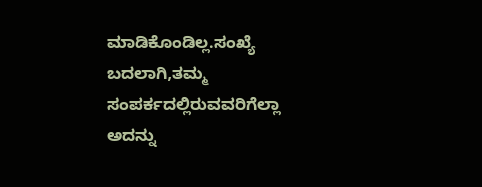ಮಾಡಿಕೊಂಡಿಲ್ಲ.ಸಂಖ್ಯೆ ಬದಲಾಗಿ,ತಮ್ಮ ಸಂಪರ್ಕದಲ್ಲಿರುವವರಿಗೆಲ್ಲಾ ಅದನ್ನು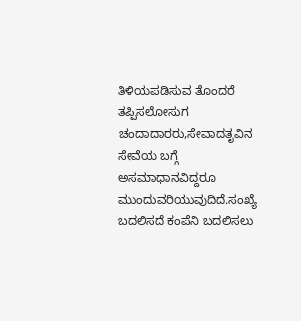ತಿಳಿಯಪಡಿಸುವ ತೊಂದರೆ ತಪ್ಪಿಸಲೋಸುಗ ಚಂದಾದಾರರು,ಸೇವಾದತೃವಿನ ಸೇವೆಯ ಬಗ್ಗೆ ಅಸಮಾಧಾನವಿದ್ದರೂ ಮುಂದುವರಿಯುವುದಿದೆ.ಸಂಖ್ಯೆ ಬದಲಿಸದೆ ಕಂಪೆನಿ ಬದಲಿಸಲು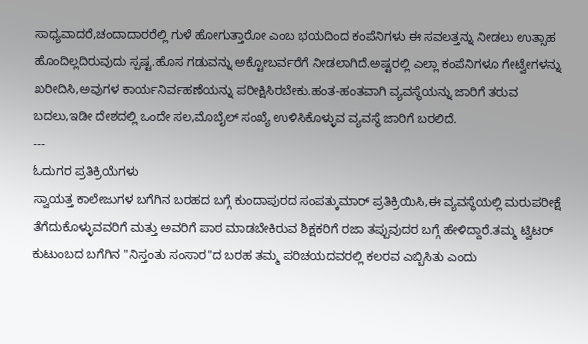ಸಾಧ್ಯವಾದರೆ,ಚಂದಾದಾರರೆಲ್ಲಿ ಗುಳೆ ಹೋಗುತ್ತಾರೋ ಎಂಬ ಭಯದಿಂದ ಕಂಪೆನಿಗಳು ಈ ಸವಲತ್ತನ್ನು ನೀಡಲು ಉತ್ಸಾಹ ಹೊಂದಿಲ್ಲದಿರುವುದು ಸ್ಪಷ್ಟ.ಹೊಸ ಗಡುವನ್ನು ಅಕ್ಟೋಬರ್ವರೆಗೆ ನೀಡಲಾಗಿದೆ.ಅಷ್ಟರಲ್ಲಿ ಎಲ್ಲಾ ಕಂಪೆನಿಗಳೂ ಗೇಟ್ವೇಗಳನ್ನು ಖರೀದಿಸಿ,ಅವುಗಳ ಕಾರ್ಯನಿರ್ವಹಣೆಯನ್ನು ಪರೀಕ್ಷಿಸಿರಬೇಕು.ಹಂತ-ಹಂತವಾಗಿ ವ್ಯವಸ್ಥೆಯನ್ನು ಜಾರಿಗೆ ತರುವ ಬದಲು,ಇಡೀ ದೇಶದಲ್ಲಿ ಒಂದೇ ಸಲ,ಮೊಬೈಲ್ ಸಂಖ್ಯೆ ಉಳಿಸಿಕೊಳ್ಳುವ ವ್ಯವಸ್ಥೆ ಜಾರಿಗೆ ಬರಲಿದೆ.
---
ಓದುಗರ ಪ್ರತಿಕ್ರಿಯೆಗಳು
ಸ್ವಾಯತ್ತ ಕಾಲೇಜುಗಳ ಬಗೆಗಿನ ಬರಹದ ಬಗ್ಗೆ ಕುಂದಾಪುರದ ಸಂಪತ್ಕುಮಾರ್ ಪ್ರತಿಕ್ರಿಯಿಸಿ,ಈ ವ್ಯವಸ್ಥೆಯಲ್ಲಿ ಮರುಪರೀಕ್ಷೆ ತೆಗೆದುಕೊಳ್ಳುವವರಿಗೆ ಮತ್ತು ಅವರಿಗೆ ಪಾಠ ಮಾಡಬೇಕಿರುವ ಶಿಕ್ಷಕರಿಗೆ ರಜಾ ತಪ್ಪುವುದರ ಬಗ್ಗೆ ಹೇಳಿದ್ದಾರೆ.ತಮ್ಮ ಟ್ವಿಟರ್ ಕುಟುಂಬದ ಬಗೆಗಿನ "ನಿಸ್ತಂತು ಸಂಸಾರ"ದ ಬರಹ ತಮ್ಮ ಪರಿಚಯದವರಲ್ಲಿ ಕಲರವ ಎಬ್ಬಿಸಿತು ಎಂದು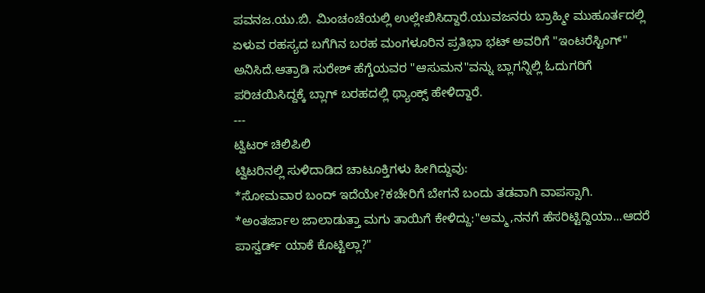ಪವನಜ.ಯು.ಬಿ. ಮಿಂಚಂಚೆಯಲ್ಲಿ ಉಲ್ಲೇಖಿಸಿದ್ದಾರೆ.ಯುವಜನರು ಬ್ರಾಹ್ಮೀ ಮುಹೂರ್ತದಲ್ಲಿ ಏಳುವ ರಹಸ್ಯದ ಬಗೆಗಿನ ಬರಹ ಮಂಗಳೂರಿನ ಪ್ರತಿಭಾ ಭಟ್ ಅವರಿಗೆ "ಇಂಟರೆಸ್ಟಿಂಗ್" ಅನಿಸಿದೆ.ಆತ್ರಾಡಿ ಸುರೇಶ್ ಹೆಗ್ಡೆಯವರ "ಆಸುಮನ"ವನ್ನು ಬ್ಲಾಗನ್ನಿಲ್ಲಿ ಓದುಗರಿಗೆ ಪರಿಚಯಿಸಿದ್ದಕ್ಕೆ ಬ್ಲಾಗ್ ಬರಹದಲ್ಲಿ ಥ್ಯಾಂಕ್ಸ್ ಹೇಳಿದ್ದಾರೆ.
---
ಟ್ವಿಟರ್ ಚಿಲಿಪಿಲಿ
ಟ್ವಿಟರಿನಲ್ಲಿ ಸುಳಿದಾಡಿದ ಚಾಟೂಕ್ತಿಗಳು ಹೀಗಿದ್ದುವು:
*ಸೋಮವಾರ ಬಂದ್ ಇದೆಯೇ?ಕಚೇರಿಗೆ ಬೇಗನೆ ಬಂದು ತಡವಾಗಿ ವಾಪಸ್ಸಾಗಿ.
*ಅಂತರ್ಜಾಲ ಜಾಲಾಡುತ್ತಾ ಮಗು ತಾಯಿಗೆ ಕೇಳಿದ್ದು:"ಅಮ್ಮ,ನನಗೆ ಹೆಸರಿಟ್ಟಿದ್ದಿಯಾ...ಆದರೆ ಪಾಸ್ವರ್ಡ್ ಯಾಕೆ ಕೊಟ್ಟಿಲ್ಲಾ?"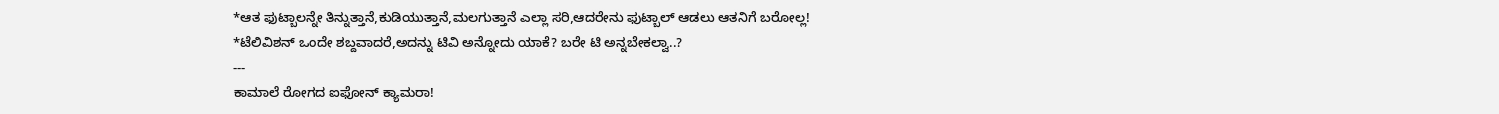*ಆತ ಫುಟ್ಬಾಲನ್ನೇ ತಿನ್ನುತ್ತಾನೆ,ಕುಡಿಯುತ್ತಾನೆ,ಮಲಗುತ್ತಾನೆ ಎಲ್ಲಾ ಸರಿ,ಆದರೇನು ಫುಟ್ಬಾಲ್ ಆಡಲು ಆತನಿಗೆ ಬರೋಲ್ಲ!
*ಟೆಲಿವಿಶನ್ ಒಂದೇ ಶಬ್ದವಾದರೆ,ಅದನ್ನು ಟಿವಿ ಅನ್ನೋದು ಯಾಕೆ? ಬರೇ ಟಿ ಅನ್ನಬೇಕಲ್ವಾ..?
---
ಕಾಮಾಲೆ ರೋಗದ ಐಫೋನ್ ಕ್ಯಾಮರಾ!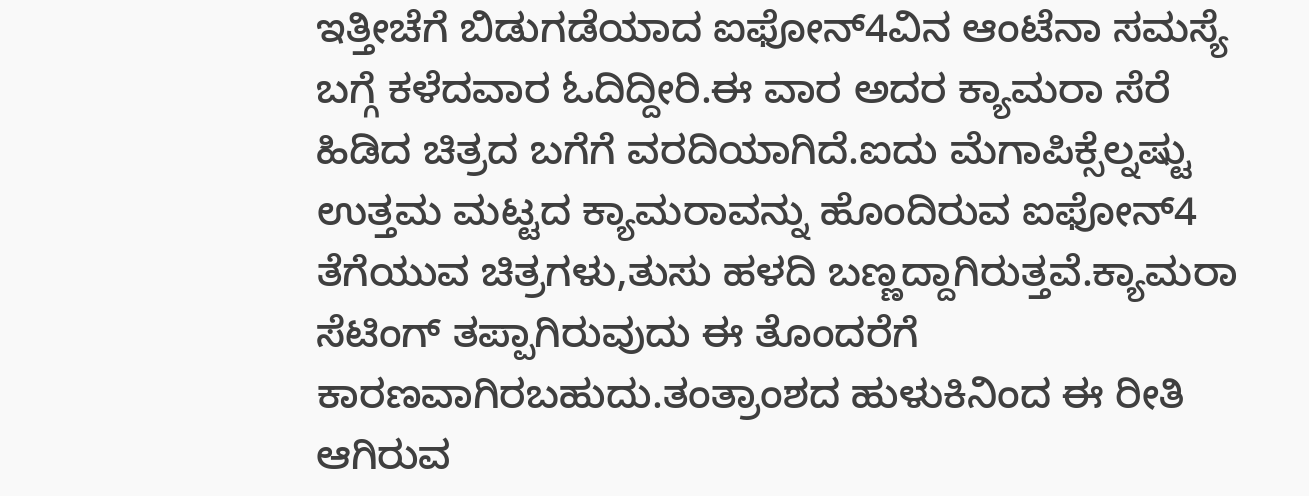ಇತ್ತೀಚೆಗೆ ಬಿಡುಗಡೆಯಾದ ಐಫೋನ್4ವಿನ ಆಂಟೆನಾ ಸಮಸ್ಯೆ ಬಗ್ಗೆ ಕಳೆದವಾರ ಓದಿದ್ದೀರಿ.ಈ ವಾರ ಅದರ ಕ್ಯಾಮರಾ ಸೆರೆ ಹಿಡಿದ ಚಿತ್ರದ ಬಗೆಗೆ ವರದಿಯಾಗಿದೆ.ಐದು ಮೆಗಾಪಿಕ್ಸೆಲ್ನಷ್ಟು ಉತ್ತಮ ಮಟ್ಟದ ಕ್ಯಾಮರಾವನ್ನು ಹೊಂದಿರುವ ಐಫೋನ್4 ತೆಗೆಯುವ ಚಿತ್ರಗಳು,ತುಸು ಹಳದಿ ಬಣ್ಣದ್ದಾಗಿರುತ್ತವೆ.ಕ್ಯಾಮರಾ ಸೆಟಿಂಗ್ ತಪ್ಪಾಗಿರುವುದು ಈ ತೊಂದರೆಗೆ ಕಾರಣವಾಗಿರಬಹುದು.ತಂತ್ರಾಂಶದ ಹುಳುಕಿನಿಂದ ಈ ರೀತಿ ಆಗಿರುವ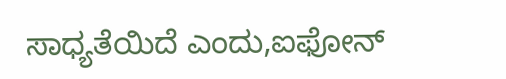ಸಾಧ್ಯತೆಯಿದೆ ಎಂದು,ಐಫೋನ್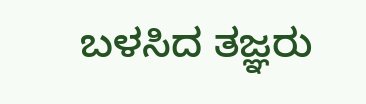ಬಳಸಿದ ತಜ್ಞರು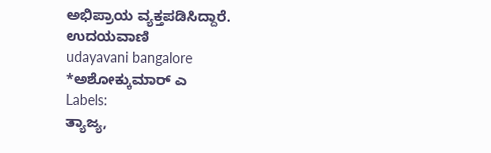ಅಭಿಪ್ರಾಯ ವ್ಯಕ್ತಪಡಿಸಿದ್ದಾರೆ.
ಉದಯವಾಣಿ
udayavani bangalore
*ಅಶೋಕ್ಕುಮಾರ್ ಎ
Labels:
ತ್ಯಾಜ್ಯ,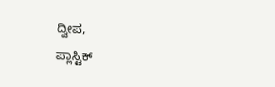ದ್ವೀಪ,
ಪ್ಲಾಸ್ಟಿಕ್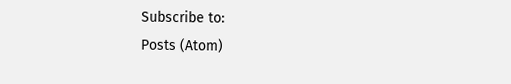Subscribe to:
Posts (Atom)